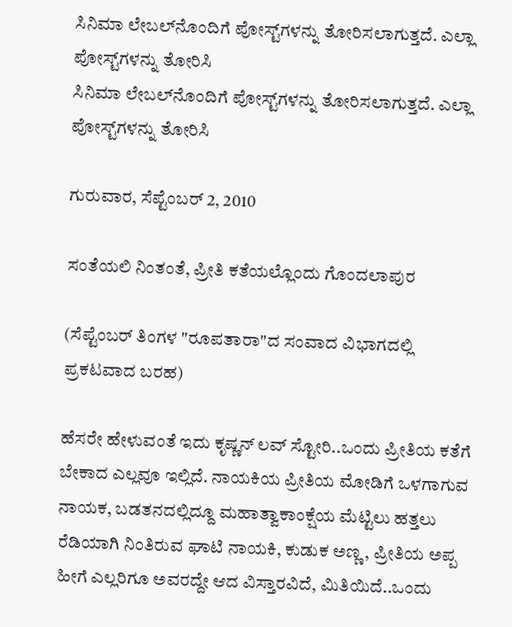ಸಿನಿಮಾ ಲೇಬಲ್‌ನೊಂದಿಗೆ ಪೋಸ್ಟ್‌ಗಳನ್ನು ತೋರಿಸಲಾಗುತ್ತದೆ. ಎಲ್ಲಾ ಪೋಸ್ಟ್‌ಗಳನ್ನು ತೋರಿಸಿ
ಸಿನಿಮಾ ಲೇಬಲ್‌ನೊಂದಿಗೆ ಪೋಸ್ಟ್‌ಗಳನ್ನು ತೋರಿಸಲಾಗುತ್ತದೆ. ಎಲ್ಲಾ ಪೋಸ್ಟ್‌ಗಳನ್ನು ತೋರಿಸಿ

ಗುರುವಾರ, ಸೆಪ್ಟೆಂಬರ್ 2, 2010

ಸಂತೆಯಲಿ ನಿಂತಂತೆ, ಪ್ರೀತಿ ಕತೆಯಲ್ಲೊಂದು ಗೊಂದಲಾಪುರ

(ಸೆಪ್ಟೆಂಬರ್ ತಿಂಗಳ "ರೂಪತಾರಾ"ದ ಸಂವಾದ ವಿಭಾಗದಲ್ಲಿ ಪ್ರಕಟವಾದ ಬರಹ)

ಹೆಸರೇ ಹೇಳುವಂತೆ ಇದು ಕೃಷ್ಣನ್ ಲವ್ ಸ್ಟೋರಿ..ಒಂದು ಪ್ರೀತಿಯ ಕತೆಗೆ ಬೇಕಾದ ಎಲ್ಲವೂ ಇಲ್ಲಿದೆ. ನಾಯಕಿಯ ಪ್ರೀತಿಯ ಮೋಡಿಗೆ ಒಳಗಾಗುವ ನಾಯಕ, ಬಡತನದಲ್ಲಿದ್ದೂ ಮಹಾತ್ವಾಕಾಂಕ್ಷೆಯ ಮೆಟ್ಟಿಲು ಹತ್ತಲು ರೆಡಿಯಾಗಿ ನಿಂತಿರುವ ಘಾಟಿ ನಾಯಕಿ, ಕುಡುಕ ಅಣ್ಣ, ಪ್ರೀತಿಯ ಅಪ್ಪ ಹೀಗೆ ಎಲ್ಲರಿಗೂ ಅವರದ್ದೇ ಆದ ವಿಸ್ತಾರವಿದೆ, ಮಿತಿಯಿದೆ..ಒಂದು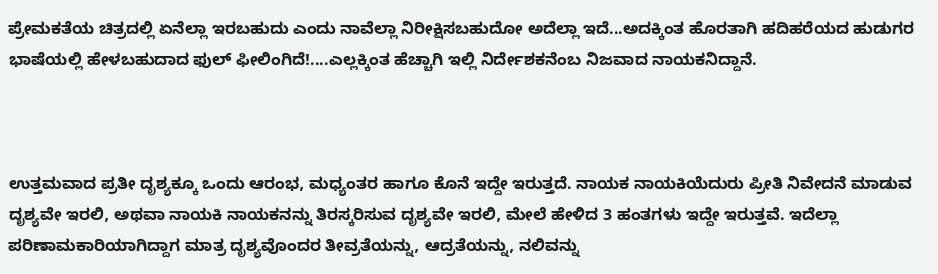ಪ್ರೇಮಕತೆಯ ಚಿತ್ರದಲ್ಲಿ ಏನೆಲ್ಲಾ ಇರಬಹುದು ಎಂದು ನಾವೆಲ್ಲಾ ನಿರೀಕ್ಷಿಸಬಹುದೋ ಅದೆಲ್ಲಾ ಇದೆ...ಅದಕ್ಕಿಂತ ಹೊರತಾಗಿ ಹದಿಹರೆಯದ ಹುಡುಗರ ಭಾಷೆಯಲ್ಲಿ ಹೇಳಬಹುದಾದ ಫುಲ್ ಫೀಲಿಂಗಿದೆ!....ಎಲ್ಲಕ್ಕಿಂತ ಹೆಚ್ಚಾಗಿ ಇಲ್ಲಿ ನಿರ್ದೇಶಕನೆಂಬ ನಿಜವಾದ ನಾಯಕನಿದ್ದಾನೆ.



ಉತ್ತಮವಾದ ಪ್ರತೀ ದೃಶ್ಯಕ್ಕೂ ಒಂದು ಆರಂಭ, ಮಧ್ಯಂತರ ಹಾಗೂ ಕೊನೆ ಇದ್ದೇ ಇರುತ್ತದೆ. ನಾಯಕ ನಾಯಕಿಯೆದುರು ಪ್ರೀತಿ ನಿವೇದನೆ ಮಾಡುವ  ದೃಶ್ಯವೇ ಇರಲಿ, ಅಥವಾ ನಾಯಕಿ ನಾಯಕನನ್ನು ತಿರಸ್ಕರಿಸುವ ದೃಶ್ಯವೇ ಇರಲಿ, ಮೇಲೆ ಹೇಳಿದ 3 ಹಂತಗಳು ಇದ್ದೇ ಇರುತ್ತವೆ. ಇದೆಲ್ಲಾ ಪರಿಣಾಮಕಾರಿಯಾಗಿದ್ದಾಗ ಮಾತ್ರ ದೃಶ್ಯವೊಂದರ ತೀವ್ರತೆಯನ್ನು, ಆದ್ರತೆಯನ್ನು, ನಲಿವನ್ನು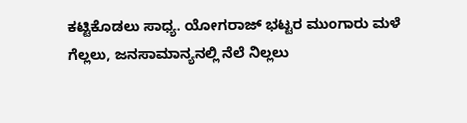ಕಟ್ಟಿಕೊಡಲು ಸಾಧ್ಯ. ಯೋಗರಾಜ್ ಭಟ್ಟರ ಮುಂಗಾರು ಮಳೆ ಗೆಲ್ಲಲು, ಜನಸಾಮಾನ್ಯನಲ್ಲಿ ನೆಲೆ ನಿಲ್ಲಲು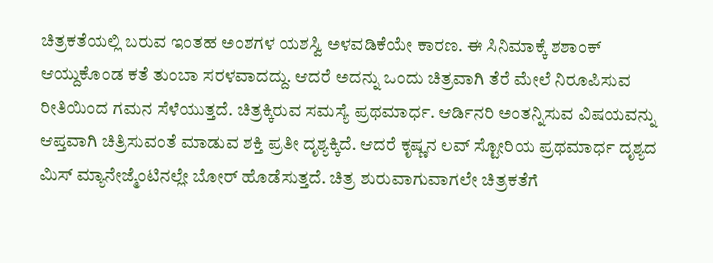ಚಿತ್ರಕತೆಯಲ್ಲಿ ಬರುವ ಇಂತಹ ಅಂಶಗಳ ಯಶಸ್ವಿ ಅಳವಡಿಕೆಯೇ ಕಾರಣ. ಈ ಸಿನಿಮಾಕ್ಕೆ ಶಶಾಂಕ್ ಆಯ್ದುಕೊಂಡ ಕತೆ ತುಂಬಾ ಸರಳವಾದದ್ದು. ಆದರೆ ಅದನ್ನು ಒಂದು ಚಿತ್ರವಾಗಿ ತೆರೆ ಮೇಲೆ ನಿರೂಪಿಸುವ ರೀತಿಯಿಂದ ಗಮನ ಸೆಳೆಯುತ್ತದೆ. ಚಿತ್ರಕ್ಕಿರುವ ಸಮಸ್ಯೆ ಪ್ರಥಮಾರ್ಧ. ಆರ್ಡಿನರಿ ಅಂತನ್ನಿಸುವ ವಿಷಯವನ್ನು ಆಪ್ತವಾಗಿ ಚಿತ್ರಿಸುವಂತೆ ಮಾಡುವ ಶಕ್ತಿ ಪ್ರತೀ ದೃಶ್ಯಕ್ಕಿದೆ. ಆದರೆ ಕೃಷ್ಣನ ಲವ್ ಸ್ಟೋರಿಯ ಪ್ರಥಮಾರ್ಧ ದೃಶ್ಯದ ಮಿಸ್ ಮ್ಯಾನೇಜ್ಮೆಂಟಿನಲ್ಲೇ ಬೋರ್ ಹೊಡೆಸುತ್ತದೆ. ಚಿತ್ರ ಶುರುವಾಗುವಾಗಲೇ ಚಿತ್ರಕತೆಗೆ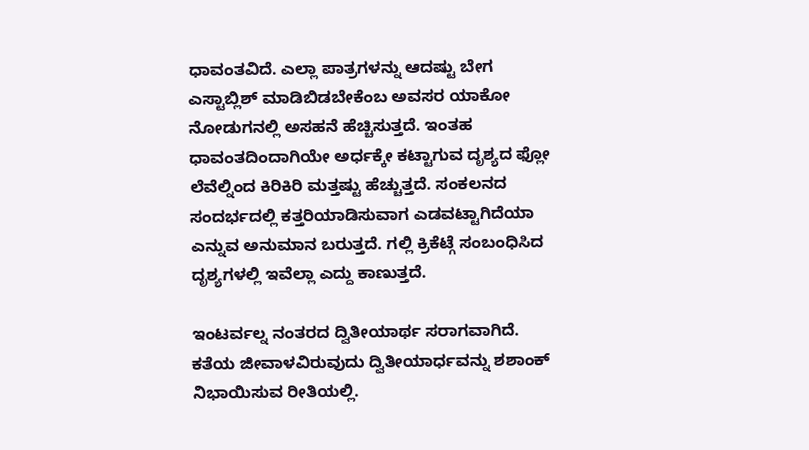ಧಾವಂತವಿದೆ. ಎಲ್ಲಾ ಪಾತ್ರಗಳನ್ನು ಆದಷ್ಟು ಬೇಗ ಎಸ್ಟಾಬ್ಲಿಶ್ ಮಾಡಿಬಿಡಬೇಕೆಂಬ ಅವಸರ ಯಾಕೋ ನೋಡುಗನಲ್ಲಿ ಅಸಹನೆ ಹೆಚ್ಚಿಸುತ್ತದೆ. ಇಂತಹ ಧಾವಂತದಿಂದಾಗಿಯೇ ಅರ್ಧಕ್ಕೇ ಕಟ್ಟಾಗುವ ದೃಶ್ಯದ ಫ್ಲೋ ಲೆವೆಲ್ನಿಂದ ಕಿರಿಕಿರಿ ಮತ್ತಷ್ಟು ಹೆಚ್ಚುತ್ತದೆ. ಸಂಕಲನದ ಸಂದರ್ಭದಲ್ಲಿ ಕತ್ತರಿಯಾಡಿಸುವಾಗ ಎಡವಟ್ಟಾಗಿದೆಯಾ ಎನ್ನುವ ಅನುಮಾನ ಬರುತ್ತದೆ. ಗಲ್ಲಿ ಕ್ರಿಕೆಟ್ಗೆ ಸಂಬಂಧಿಸಿದ ದೃಶ್ಯಗಳಲ್ಲಿ ಇವೆಲ್ಲಾ ಎದ್ದು ಕಾಣುತ್ತದೆ.

ಇಂಟರ್ವಲ್ನ ನಂತರದ ದ್ವಿತೀಯಾರ್ಥ ಸರಾಗವಾಗಿದೆ. ಕತೆಯ ಜೀವಾಳವಿರುವುದು ದ್ವಿತೀಯಾರ್ಧವನ್ನು ಶಶಾಂಕ್ ನಿಭಾಯಿಸುವ ರೀತಿಯಲ್ಲಿ.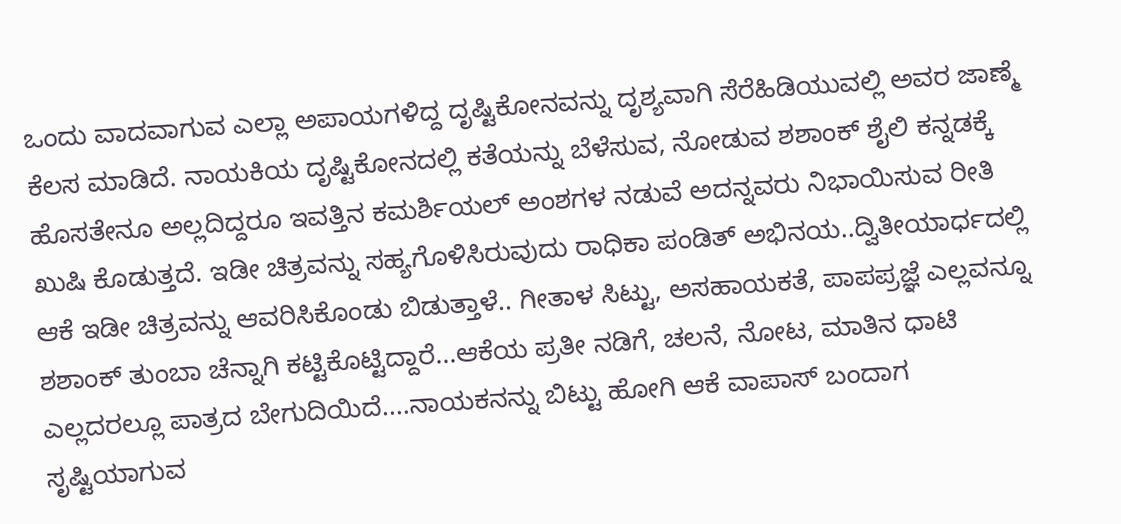ಒಂದು ವಾದವಾಗುವ ಎಲ್ಲಾ ಅಪಾಯಗಳಿದ್ದ ದೃಷ್ಟಿಕೋನವನ್ನು ದೃಶ್ಯವಾಗಿ ಸೆರೆಹಿಡಿಯುವಲ್ಲಿ ಅವರ ಜಾಣ್ಮೆ ಕೆಲಸ ಮಾಡಿದೆ. ನಾಯಕಿಯ ದೃಷ್ಟಿಕೋನದಲ್ಲಿ ಕತೆಯನ್ನು ಬೆಳೆಸುವ, ನೋಡುವ ಶಶಾಂಕ್ ಶೈಲಿ ಕನ್ನಡಕ್ಕೆ ಹೊಸತೇನೂ ಅಲ್ಲದಿದ್ದರೂ ಇವತ್ತಿನ ಕಮರ್ಶಿಯಲ್ ಅಂಶಗಳ ನಡುವೆ ಅದನ್ನವರು ನಿಭಾಯಿಸುವ ರೀತಿ ಖುಷಿ ಕೊಡುತ್ತದೆ. ಇಡೀ ಚಿತ್ರವನ್ನು ಸಹ್ಯಗೊಳಿಸಿರುವುದು ರಾಧಿಕಾ ಪಂಡಿತ್ ಅಭಿನಯ..ದ್ವಿತೀಯಾರ್ಧದಲ್ಲಿ ಆಕೆ ಇಡೀ ಚಿತ್ರವನ್ನು ಆವರಿಸಿಕೊಂಡು ಬಿಡುತ್ತಾಳೆ.. ಗೀತಾಳ ಸಿಟ್ಟು, ಅಸಹಾಯಕತೆ, ಪಾಪಪ್ರಜ್ಞೆ ಎಲ್ಲವನ್ನೂ ಶಶಾಂಕ್ ತುಂಬಾ ಚೆನ್ನಾಗಿ ಕಟ್ಟಿಕೊಟ್ಟಿದ್ದಾರೆ...ಆಕೆಯ ಪ್ರತೀ ನಡಿಗೆ, ಚಲನೆ, ನೋಟ, ಮಾತಿನ ಧಾಟಿ ಎಲ್ಲದರಲ್ಲೂ ಪಾತ್ರದ ಬೇಗುದಿಯಿದೆ....ನಾಯಕನನ್ನು ಬಿಟ್ಟು ಹೋಗಿ ಆಕೆ ವಾಪಾಸ್ ಬಂದಾಗ ಸೃಷ್ಟಿಯಾಗುವ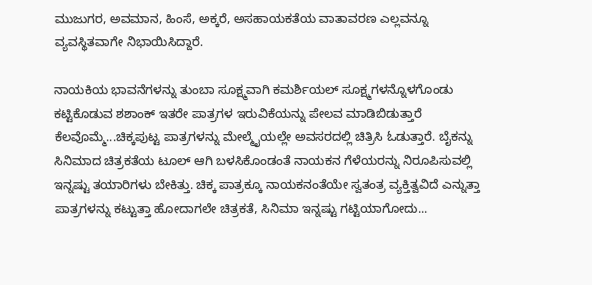ಮುಜುಗರ, ಅವಮಾನ, ಹಿಂಸೆ, ಅಕ್ಕರೆ, ಅಸಹಾಯಕತೆಯ ವಾತಾವರಣ ಎಲ್ಲವನ್ನೂ ವ್ಯವಸ್ಥಿತವಾಗೇ ನಿಭಾಯಿಸಿದ್ದಾರೆ.

ನಾಯಕಿಯ ಭಾವನೆಗಳನ್ನು ತುಂಬಾ ಸೂಕ್ಷ್ಮವಾಗಿ ಕಮರ್ಶಿಯಲ್ ಸೂಕ್ಷ್ಮಗಳನ್ನೊಳಗೊಂಡು ಕಟ್ಟಿಕೊಡುವ ಶಶಾಂಕ್ ಇತರೇ ಪಾತ್ರಗಳ ಇರುವಿಕೆಯನ್ನು ಪೇಲವ ಮಾಡಿಬಿಡುತ್ತಾರೆ ಕೆಲವೊಮ್ಮೆ...ಚಿಕ್ಕಪುಟ್ಟ ಪಾತ್ರಗಳನ್ನು ಮೇಲ್ಮೈಯಲ್ಲೇ ಅವಸರದಲ್ಲಿ ಚಿತ್ರಿಸಿ ಓಡುತ್ತಾರೆ. ಬೈಕನ್ನು ಸಿನಿಮಾದ ಚಿತ್ರಕತೆಯ ಟೂಲ್ ಆಗಿ ಬಳಸಿಕೊಂಡಂತೆ ನಾಯಕನ ಗೆಳೆಯರನ್ನು ನಿರೂಪಿಸುವಲ್ಲಿ ಇನ್ನಷ್ಟು ತಯಾರಿಗಳು ಬೇಕಿತ್ತು. ಚಿಕ್ಕ ಪಾತ್ರಕ್ಕೂ ನಾಯಕನಂತೆಯೇ ಸ್ವತಂತ್ರ ವ್ಯಕ್ತಿತ್ವವಿದೆ ಎನ್ನುತ್ತಾ ಪಾತ್ರಗಳನ್ನು ಕಟ್ಟುತ್ತಾ ಹೋದಾಗಲೇ ಚಿತ್ರಕತೆ, ಸಿನಿಮಾ ಇನ್ನಷ್ಟು ಗಟ್ಟಿಯಾಗೋದು...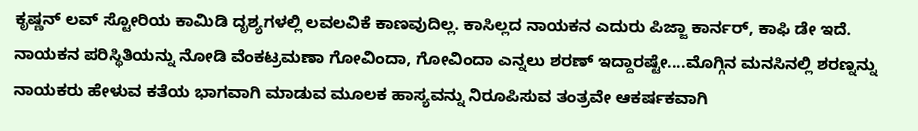ಕೃಷ್ಣನ್ ಲವ್ ಸ್ಟೋರಿಯ ಕಾಮಿಡಿ ದೃಶ್ಯಗಳಲ್ಲಿ ಲವಲವಿಕೆ ಕಾಣವುದಿಲ್ಲ. ಕಾಸಿಲ್ಲದ ನಾಯಕನ ಎದುರು ಪಿಜ್ಜಾ ಕಾರ್ನರ್, ಕಾಫಿ ಡೇ ಇದೆ. ನಾಯಕನ ಪರಿಸ್ಥಿತಿಯನ್ನು ನೋಡಿ ವೆಂಕಟ್ರಮಣಾ ಗೋವಿಂದಾ, ಗೋವಿಂದಾ ಎನ್ನಲು ಶರಣ್ ಇದ್ದಾರಷ್ಟೇ....ಮೊಗ್ಗಿನ ಮನಸಿನಲ್ಲಿ ಶರಣ್ನನ್ನು ನಾಯಕರು ಹೇಳುವ ಕತೆಯ ಭಾಗವಾಗಿ ಮಾಡುವ ಮೂಲಕ ಹಾಸ್ಯವನ್ನು ನಿರೂಪಿಸುವ ತಂತ್ರವೇ ಆಕರ್ಷಕವಾಗಿ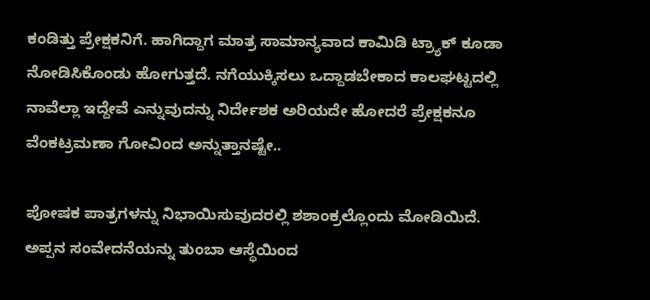ಕಂಡಿತ್ತು ಪ್ರೇಕ್ಷಕನಿಗೆ. ಹಾಗಿದ್ದಾಗ ಮಾತ್ರ ಸಾಮಾನ್ಯವಾದ ಕಾಮಿಡಿ ಟ್ರ್ಯಾಕ್ ಕೂಡಾ ನೋಡಿಸಿಕೊಂಡು ಹೋಗುತ್ತದೆ. ನಗೆಯುಕ್ಕಿಸಲು ಒದ್ದಾಡಬೇಕಾದ ಕಾಲಘಟ್ಟದಲ್ಲಿ ನಾವೆಲ್ಲಾ ಇದ್ದೇವೆ ಎನ್ನುವುದನ್ನು ನಿರ್ದೇಶಕ ಅರಿಯದೇ ಹೋದರೆ ಪ್ರೇಕ್ಷಕನೂ ವೆಂಕಟ್ರಮಣಾ ಗೋವಿಂದ ಅನ್ನುತ್ತಾನಷ್ಟೇ..

ಪೋಷಕ ಪಾತ್ರಗಳನ್ನು ನಿಭಾಯಿಸುವುದರಲ್ಲಿ ಶಶಾಂಕ್ರಲ್ಲೊಂದು ಮೋಡಿಯಿದೆ. ಅಪ್ಪನ ಸಂವೇದನೆಯನ್ನು ತುಂಬಾ ಆಸ್ಥೆಯಿಂದ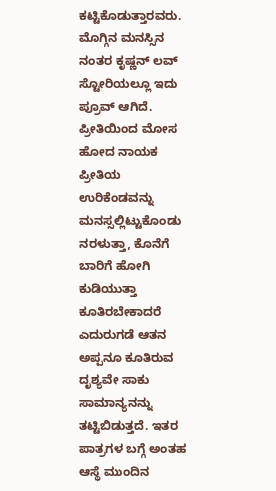ಕಟ್ಟಿಕೊಡುತ್ತಾರವರು. ಮೊಗ್ಗಿನ ಮನಸ್ಸಿನ ನಂತರ ಕೃಷ್ಣನ್ ಲವ್ ಸ್ಟೋರಿಯಲ್ಲೂ ಇದು ಪ್ರೂವ್ ಆಗಿದೆ. ಪ್ರೀತಿಯಿಂದ ಮೋಸ ಹೋದ ನಾಯಕ ಪ್ರೀತಿಯ ಉರಿಕೆಂಡವನ್ನು ಮನಸ್ಸಲ್ಲಿಟ್ಟುಕೊಂಡು ನರಳುತ್ತಾ, ಕೊನೆಗೆ ಬಾರಿಗೆ ಹೋಗಿ ಕುಡಿಯುತ್ತಾ ಕೂತಿರಬೇಕಾದರೆ ಎದುರುಗಡೆ ಆತನ ಅಪ್ಪನೂ ಕೂತಿರುವ ದೃಶ್ಯವೇ ಸಾಕು ಸಾಮಾನ್ಯನನ್ನು ತಟ್ಟಿಬಿಡುತ್ತದೆ. ಇತರ ಪಾತ್ರಗಳ ಬಗ್ಗೆ ಅಂತಹ ಆಸ್ಥೆ ಮುಂದಿನ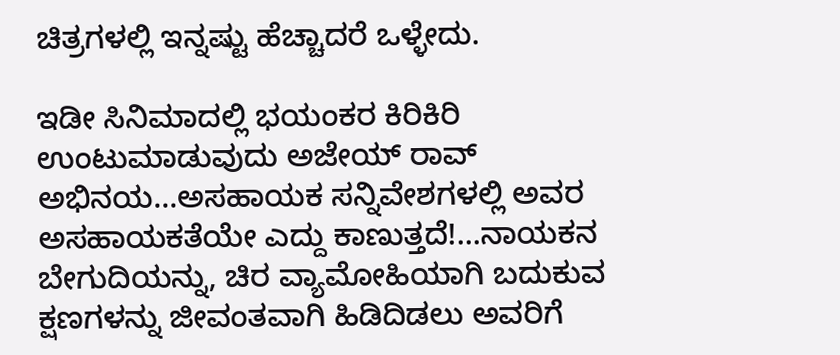ಚಿತ್ರಗಳಲ್ಲಿ ಇನ್ನಷ್ಟು ಹೆಚ್ಚಾದರೆ ಒಳ್ಳೇದು.

ಇಡೀ ಸಿನಿಮಾದಲ್ಲಿ ಭಯಂಕರ ಕಿರಿಕಿರಿ ಉಂಟುಮಾಡುವುದು ಅಜೇಯ್ ರಾವ್ ಅಭಿನಯ...ಅಸಹಾಯಕ ಸನ್ನಿವೇಶಗಳಲ್ಲಿ ಅವರ ಅಸಹಾಯಕತೆಯೇ ಎದ್ದು ಕಾಣುತ್ತದೆ!...ನಾಯಕನ ಬೇಗುದಿಯನ್ನು, ಚಿರ ವ್ಯಾಮೋಹಿಯಾಗಿ ಬದುಕುವ ಕ್ಷಣಗಳನ್ನು ಜೀವಂತವಾಗಿ ಹಿಡಿದಿಡಲು ಅವರಿಗೆ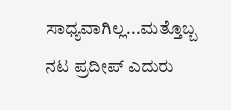ಸಾಧ್ಯವಾಗಿಲ್ಲ...ಮತ್ತೊಬ್ಬ ನಟ ಪ್ರದೀಪ್ ಎದುರು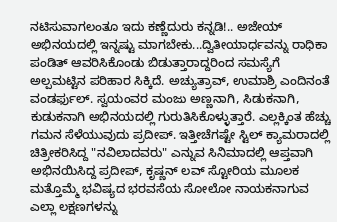ನಟಿಸುವಾಗಲಂತೂ ಇದು ಕಣ್ಣೆದುರು ಕನ್ನಡಿ!.. ಅಜೇಯ್ ಅಭಿನಯದಲ್ಲಿ ಇನ್ನಷ್ಟು ಮಾಗಬೇಕು...ದ್ವಿತೀಯಾರ್ಧವನ್ನು ರಾಧಿಕಾ ಪಂಡಿತ್ ಆವರಿಸಿಕೊಂಡು ಬಿಡುತ್ತಾರಾದ್ದರಿಂದ ಸಮಸ್ಯೆಗೆ ಅಲ್ಪಮಟ್ಟಿನ ಪರಿಹಾರ ಸಿಕ್ಕಿದೆ. ಅಚ್ಯುತ್ರಾವ್, ಉಮಾಶ್ರಿ ಎಂದಿನಂತೆ ವಂಡರ್ಫುಲ್. ಸ್ವಯಂವರ ಮಂಜು ಅಣ್ಣನಾಗಿ, ಸಿಡುಕನಾಗಿ, ಕುಡುಕನಾಗಿ ಅಭಿನಯದಲ್ಲಿ ಗುರುತಿಸಿಕೊಳ್ಳುತ್ತಾರೆ. ಎಲ್ಲಕ್ಕಿಂತ ಹೆಚ್ಚು ಗಮನ ಸೆಳೆಯುವುದು ಪ್ರದೀಪ್. ಇತ್ತೀಚೆಗಷ್ಟೇ ಸ್ಟಿಲ್ ಕ್ಯಾಮರಾದಲ್ಲಿ ಚಿತ್ರೀಕರಿಸಿದ್ದ "ನವಿಲಾದವರು" ಎನ್ನುವ ಸಿನಿಮಾದಲ್ಲಿ ಆಪ್ತವಾಗಿ ಅಭಿನಯಿಸಿದ್ದ ಪ್ರದೀಪ್, ಕೃಷ್ಣನ್ ಲವ್ ಸ್ಟೋರಿಯ ಮೂಲಕ ಮತ್ತೊಮ್ಮೆ ಭವಿಷ್ಯದ ಭರವಸೆಯ ಸೋಲೋ ನಾಯಕನಾಗುವ ಎಲ್ಲಾ ಲಕ್ಷಣಗಳನ್ನು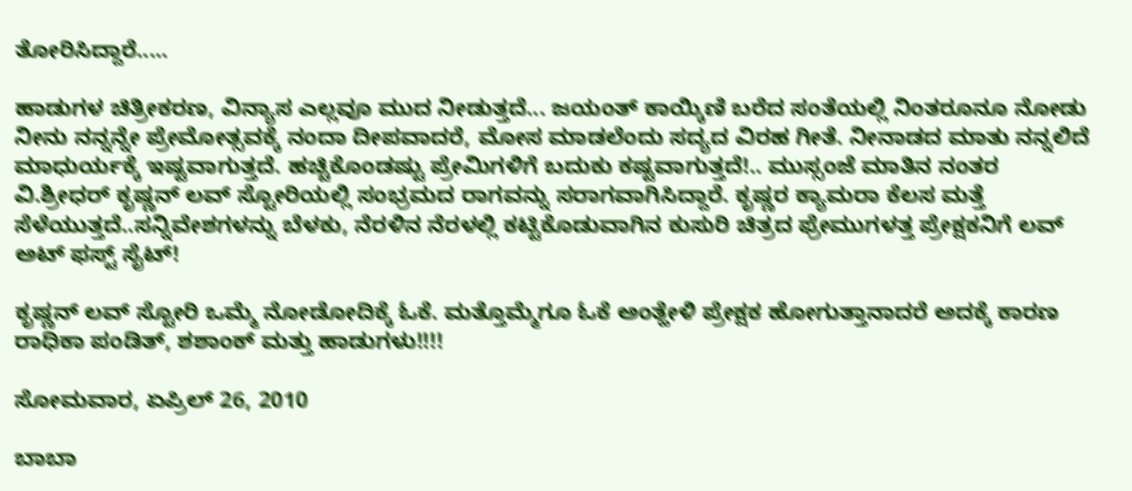ತೋರಿಸಿದ್ದಾರೆ.....

ಹಾಡುಗಳ ಚಿತ್ರೀಕರಣ, ವಿನ್ಯಾಸ ಎಲ್ಲವೂ ಮುದ ನೀಡುತ್ತದೆ... ಜಯಂತ್ ಕಾಯ್ಕಿಣಿ ಬರೆದ ಸಂತೆಯಲ್ಲಿ ನಿಂತರೂನೂ ನೋಡು ನೀನು ನನ್ನನ್ನೇ ಪ್ರೇಮೋತ್ಸವಕ್ಕೆ ನಂದಾ ದೀಪವಾದರೆ, ಮೋಸ ಮಾಡಲೆಂದು ಸದ್ಯದ ವಿರಹ ಗೀತೆ. ನೀನಾಡದ ಮಾತು ನನ್ನಲಿದೆ ಮಾಧುರ್ಯಕ್ಕೆ ಇಷ್ಟವಾಗುತ್ತದೆ. ಹಚ್ಚಿಕೊಂಡಷ್ಟು ಪ್ರೇಮಿಗಳಿಗೆ ಬದುಕು ಕಷ್ಟವಾಗುತ್ತದೆ!.. ಮುಸ್ಸಂಜೆ ಮಾತಿನ ನಂತರ ವಿ.ಶ್ರೀಧರ್ ಕೃಷ್ಣನ್ ಲವ್ ಸ್ಟೋರಿಯಲ್ಲಿ ಸಂಭ್ರಮದ ರಾಗವನ್ನು ಸರಾಗವಾಗಿಸಿದ್ದಾರೆ. ಕೃಷ್ಣರ ಕ್ಯಾಮರಾ ಕೆಲಸ ಮತ್ತೆ ಸೆಳೆಯುತ್ತದೆ..ಸನ್ನಿವೇಶಗಳನ್ನು ಬೆಳಕು, ನೆರಳಿನ ನೆರಳಲ್ಲಿ ಕಟ್ಟಿಕೊಡುವಾಗಿನ ಕುಸುರಿ ಚಿತ್ರದ ಫ್ರೇಮುಗಳತ್ತ ಪ್ರೇಕ್ಷಕನಿಗೆ ಲವ್ ಅಟ್ ಫಸ್ಟ್ ಸೈಟ್!

ಕೃಷ್ಣನ್ ಲವ್ ಸ್ಟೋರಿ ಒಮ್ಮೆ ನೋಡೋದಿಕ್ಕೆ ಓಕೆ. ಮತ್ತೊಮ್ಮೆಗೂ ಓಕೆ ಅಂತ್ಹೇಳಿ ಪ್ರೇಕ್ಷಕ ಹೋಗುತ್ತಾನಾದರೆ ಅದಕ್ಕೆ ಕಾರಣ ರಾಧಿಕಾ ಪಂಡಿತ್, ಶಶಾಂಕ್ ಮತ್ತು ಹಾಡುಗಳು!!!!

ಸೋಮವಾರ, ಏಪ್ರಿಲ್ 26, 2010

ಬಾಬಾ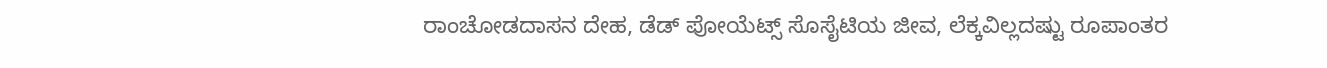ರಾಂಚೋಡದಾಸನ ದೇಹ, ಡೆಡ್ ಪೋಯೆಟ್ಸ್ ಸೊಸೈಟಿಯ ಜೀವ, ಲೆಕ್ಕವಿಲ್ಲದಷ್ಟು ರೂಪಾಂತರ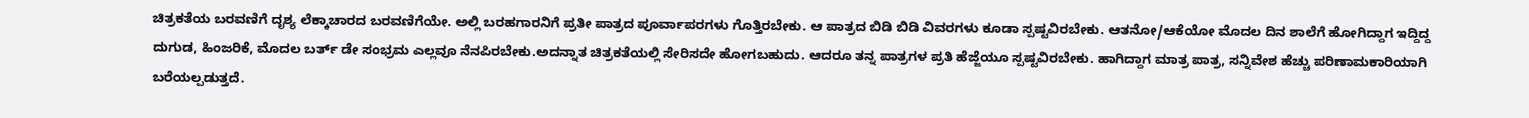ಚಿತ್ರಕತೆಯ ಬರವಣಿಗೆ ದೃಶ್ಯ ಲೆಕ್ಕಾಚಾರದ ಬರವಣಿಗೆಯೇ. ಅಲ್ಲಿ ಬರಹಗಾರನಿಗೆ ಪ್ರತೀ ಪಾತ್ರದ ಪೂರ್ವಾಪರಗಳು ಗೊತ್ತಿರಬೇಕು. ಆ ಪಾತ್ರದ ಬಿಡಿ ಬಿಡಿ ವಿವರಗಳು ಕೂಡಾ ಸ್ಪಷ್ಟವಿರಬೇಕು. ಆತನೋ/ಆಕೆಯೋ ಮೊದಲ ದಿನ ಶಾಲೆಗೆ ಹೋಗಿದ್ದಾಗ ಇದ್ದಿದ್ದ ದುಗುಡ, ಹಿಂಜರಿಕೆ, ಮೊದಲ ಬರ್ತ್ ಡೇ ಸಂಭ್ರಮ ಎಲ್ಲವೂ ನೆನಪಿರಬೇಕು.ಅದನ್ನಾತ ಚಿತ್ರಕತೆಯಲ್ಲಿ ಸೇರಿಸದೇ ಹೋಗಬಹುದು. ಆದರೂ ತನ್ನ ಪಾತ್ರಗಳ ಪ್ರತಿ ಹೆಜ್ಜೆಯೂ ಸ್ಪಷ್ಟವಿರಬೇಕು. ಹಾಗಿದ್ದಾಗ ಮಾತ್ರ ಪಾತ್ರ, ಸನ್ನಿವೇಶ ಹೆಚ್ಚು ಪರಿಣಾಮಕಾರಿಯಾಗಿ ಬರೆಯಲ್ಪಡುತ್ತದೆ.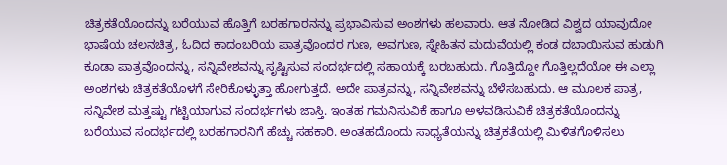ಚಿತ್ರಕತೆಯೊಂದನ್ನು ಬರೆಯುವ ಹೊತ್ತಿಗೆ ಬರಹಗಾರನನ್ನು ಪ್ರಭಾವಿಸುವ ಅಂಶಗಳು ಹಲವಾರು. ಆತ ನೋಡಿದ ವಿಶ್ವದ ಯಾವುದೋ ಭಾಷೆಯ ಚಲನಚಿತ್ರ, ಓದಿದ ಕಾದಂಬರಿಯ ಪಾತ್ರವೊಂದರ ಗುಣ, ಅವಗುಣ, ಸ್ನೇಹಿತನ ಮದುವೆಯಲ್ಲಿ ಕಂಡ ದಬಾಯಿಸುವ ಹುಡುಗಿ ಕೂಡಾ ಪಾತ್ರವೊಂದನ್ನು, ಸನ್ನಿವೇಶವನ್ನು ಸೃಷ್ಟಿಸುವ ಸಂದರ್ಭದಲ್ಲಿ ಸಹಾಯಕ್ಕೆ ಬರಬಹುದು. ಗೊತ್ತಿದ್ದೋ ಗೊತ್ತಿಲ್ಲದೆಯೋ ಈ ಎಲ್ಲಾ ಅಂಶಗಳು ಚಿತ್ರಕತೆಯೊಳಗೆ ಸೇರಿಕೊಳ್ಳುತ್ತಾ ಹೋಗುತ್ತದೆ. ಅದೇ ಪಾತ್ರವನ್ನು, ಸನ್ನಿವೇಶವನ್ನು ಬೆಳೆಸಬಹುದು. ಆ ಮೂಲಕ ಪಾತ್ರ, ಸನ್ನಿವೇಶ ಮತ್ತಷ್ಟು ಗಟ್ಟಿಯಾಗುವ ಸಂದರ್ಭಗಳು ಜಾಸ್ತಿ. ಇಂತಹ ಗಮನಿಸುವಿಕೆ ಹಾಗೂ ಅಳವಡಿಸುವಿಕೆ ಚಿತ್ರಕತೆಯೊಂದನ್ನು ಬರೆಯುವ ಸಂದರ್ಭದಲ್ಲಿ ಬರಹಗಾರನಿಗೆ ಹೆಚ್ಚು ಸಹಕಾರಿ. ಅಂತಹದೊಂದು ಸಾಧ್ಯತೆಯನ್ನು ಚಿತ್ರಕತೆಯಲ್ಲಿ ಮಿಳಿತಗೊಳಿಸಲು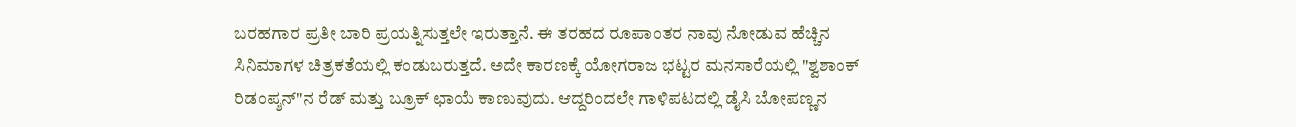ಬರಹಗಾರ ಪ್ರತೀ ಬಾರಿ ಪ್ರಯತ್ನಿಸುತ್ತಲೇ ಇರುತ್ತಾನೆ. ಈ ತರಹದ ರೂಪಾಂತರ ನಾವು ನೋಡುವ ಹೆಚ್ಚಿನ ಸಿನಿಮಾಗಳ ಚಿತ್ರಕತೆಯಲ್ಲಿ ಕಂಡುಬರುತ್ತದೆ. ಅದೇ ಕಾರಣಕ್ಕೆ ಯೋಗರಾಜ ಭಟ್ಟರ ಮನಸಾರೆಯಲ್ಲಿ "ಶ್ವಶಾಂಕ್ ರಿಡಂಪ್ಶನ್"ನ ರೆಡ್ ಮತ್ತು ಬ್ರೂಕ್ ಛಾಯೆ ಕಾಣುವುದು. ಆದ್ದರಿಂದಲೇ ಗಾಳಿಪಟದಲ್ಲಿ ಡೈಸಿ ಬೋಪಣ್ಣನ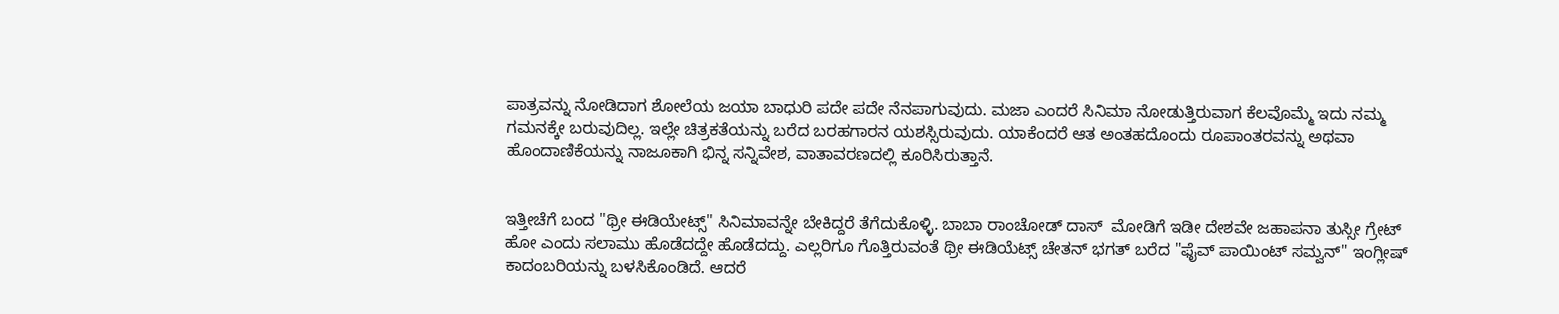ಪಾತ್ರವನ್ನು ನೋಡಿದಾಗ ಶೋಲೆಯ ಜಯಾ ಬಾಧುರಿ ಪದೇ ಪದೇ ನೆನಪಾಗುವುದು. ಮಜಾ ಎಂದರೆ ಸಿನಿಮಾ ನೋಡುತ್ತಿರುವಾಗ ಕೆಲವೊಮ್ಮೆ ಇದು ನಮ್ಮ ಗಮನಕ್ಕೇ ಬರುವುದಿಲ್ಲ. ಇಲ್ಲೇ ಚಿತ್ರಕತೆಯನ್ನು ಬರೆದ ಬರಹಗಾರನ ಯಶಸ್ಸಿರುವುದು. ಯಾಕೆಂದರೆ ಆತ ಅಂತಹದೊಂದು ರೂಪಾಂತರವನ್ನು ಅಥವಾ ಹೊಂದಾಣಿಕೆಯನ್ನು ನಾಜೂಕಾಗಿ ಭಿನ್ನ ಸನ್ನಿವೇಶ, ವಾತಾವರಣದಲ್ಲಿ ಕೂರಿಸಿರುತ್ತಾನೆ.


ಇತ್ತೀಚೆಗೆ ಬಂದ "ಥ್ರೀ ಈಡಿಯೇಟ್ಸ್" ಸಿನಿಮಾವನ್ನೇ ಬೇಕಿದ್ದರೆ ತೆಗೆದುಕೊಳ್ಳಿ. ಬಾಬಾ ರಾಂಚೋಡ್ ದಾಸ್  ಮೋಡಿಗೆ ಇಡೀ ದೇಶವೇ ಜಹಾಪನಾ ತುಸ್ಸೀ ಗ್ರೇಟ್ ಹೋ ಎಂದು ಸಲಾಮು ಹೊಡೆದದ್ದೇ ಹೊಡೆದದ್ದು. ಎಲ್ಲರಿಗೂ ಗೊತ್ತಿರುವಂತೆ ಥ್ರೀ ಈಡಿಯೆಟ್ಸ್ ಚೇತನ್ ಭಗತ್ ಬರೆದ "ಫೈವ್ ಪಾಯಿಂಟ್ ಸಮ್ವನ್" ಇಂಗ್ಲೀಷ್ ಕಾದಂಬರಿಯನ್ನು ಬಳಸಿಕೊಂಡಿದೆ. ಆದರೆ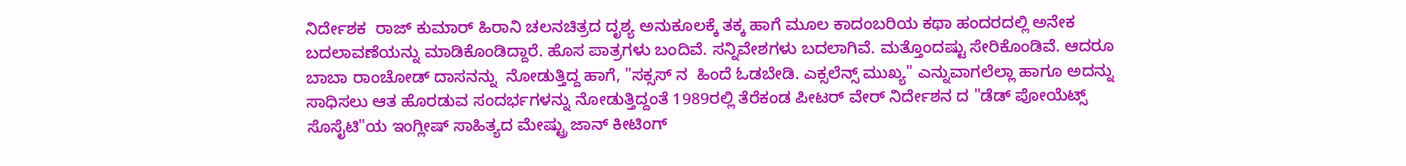ನಿರ್ದೇಶಕ  ರಾಜ್ ಕುಮಾರ್ ಹಿರಾನಿ ಚಲನಚಿತ್ರದ ದೃಶ್ಯ ಅನುಕೂಲಕ್ಕೆ ತಕ್ಕ ಹಾಗೆ ಮೂಲ ಕಾದಂಬರಿಯ ಕಥಾ ಹಂದರದಲ್ಲಿ ಅನೇಕ ಬದಲಾವಣೆಯನ್ನು ಮಾಡಿಕೊಂಡಿದ್ದಾರೆ. ಹೊಸ ಪಾತ್ರಗಳು ಬಂದಿವೆ. ಸನ್ನಿವೇಶಗಳು ಬದಲಾಗಿವೆ. ಮತ್ತೊಂದಷ್ಟು ಸೇರಿಕೊಂಡಿವೆ. ಆದರೂ ಬಾಬಾ ರಾಂಚೋಡ್ ದಾಸನನ್ನು  ನೋಡುತ್ತಿದ್ದ ಹಾಗೆ, "ಸಕ್ಸಸ್ ನ  ಹಿಂದೆ ಓಡಬೇಡಿ. ಎಕ್ಸಲೆನ್ಸ್ ಮುಖ್ಯ" ಎನ್ನುವಾಗಲೆಲ್ಲಾ ಹಾಗೂ ಅದನ್ನು ಸಾಧಿಸಲು ಆತ ಹೊರಡುವ ಸಂದರ್ಭಗಳನ್ನು ನೋಡುತ್ತಿದ್ದಂತೆ 1989ರಲ್ಲಿ ತೆರೆಕಂಡ ಪೀಟರ್ ವೇರ್ ನಿರ್ದೇಶನ ದ "ಡೆಡ್ ಪೋಯೆಟ್ಸ್ ಸೊಸೈಟಿ"ಯ ಇಂಗ್ಲೀಷ್ ಸಾಹಿತ್ಯದ ಮೇಷ್ಟ್ರು ಜಾನ್ ಕೀಟಿಂಗ್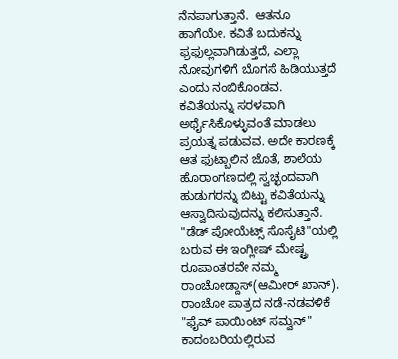ನೆನಪಾಗುತ್ತಾನೆ.  ಆತನೂ ಹಾಗೆಯೇ. ಕವಿತೆ ಬದುಕನ್ನು ಫ್ರಫುಲ್ಲವಾಗಿಡುತ್ತದೆ, ಎಲ್ಲಾ ನೋವುಗಳಿಗೆ ಬೊಗಸೆ ಹಿಡಿಯುತ್ತದೆ ಎಂದು ನಂಬಿಕೊಂಡವ. ಕವಿತೆಯನ್ನು ಸರಳವಾಗಿ ಅರ್ಥೈಸಿಕೊಳ್ಳುವಂತೆ ಮಾಡಲು ಪ್ರಯತ್ನ ಪಡುವವ. ಅದೇ ಕಾರಣಕ್ಕೆ ಆತ ಫುಟ್ಬಾಲಿನ ಜೊತೆ, ಶಾಲೆಯ ಹೊರಾಂಗಣದಲ್ಲಿ ಸ್ವಚ್ಛಂದವಾಗಿ ಹುಡುಗರನ್ನು ಬಿಟ್ಟು ಕವಿತೆಯನ್ನು ಆಸ್ವಾದಿಸುವುದನ್ನು ಕಲಿಸುತ್ತಾನೆ. "ಡೆಡ್ ಪೋಯೆಟ್ಸ್ ಸೊಸೈಟಿ"ಯಲ್ಲಿ ಬರುವ ಈ ಇಂಗ್ಲೀಷ್ ಮೇಷ್ಟ್ರ ರೂಪಾಂತರವೇ ನಮ್ಮ ರಾಂಚೋಡ್ದಾಸ್(ಆಮೀರ್ ಖಾನ್). ರಾಂಚೋ ಪಾತ್ರದ ನಡೆ-ನಡವಳಿಕೆ "ಫೈವ್ ಪಾಯಿಂಟ್ ಸಮ್ವನ್" ಕಾದಂಬರಿಯಲ್ಲಿರುವ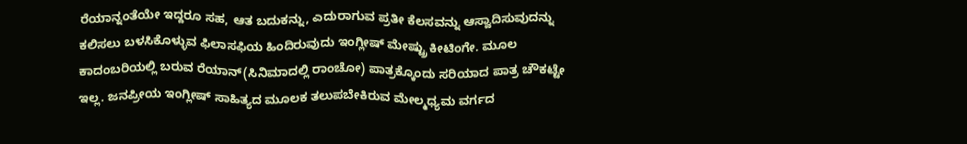ರೆಯಾನ್ನಂತೆಯೇ ಇದ್ದರೂ ಸಹ, ಆತ ಬದುಕನ್ನು, ಎದುರಾಗುವ ಪ್ರತೀ ಕೆಲಸವನ್ನು ಆಸ್ವಾದಿಸುವುದನ್ನು ಕಲಿಸಲು ಬಳಸಿಕೊಳ್ಳುವ ಫಿಲಾಸಫಿಯ ಹಿಂದಿರುವುದು ಇಂಗ್ಲೀಷ್ ಮೇಷ್ಟ್ರು ಕೀಟಿಂಗೇ. ಮೂಲ ಕಾದಂಬರಿಯಲ್ಲಿ ಬರುವ ರೆಯಾನ್(ಸಿನಿಮಾದಲ್ಲಿ ರಾಂಚೋ) ಪಾತ್ರಕ್ಕೊಂದು ಸರಿಯಾದ ಪಾತ್ರ ಚೌಕಟ್ಟೇ ಇಲ್ಲ. ಜನಪ್ರೀಯ ಇಂಗ್ಲೀಷ್ ಸಾಹಿತ್ಯದ ಮೂಲಕ ತಲುಪಬೇಕಿರುವ ಮೇಲ್ಮಧ್ಯಮ ವರ್ಗದ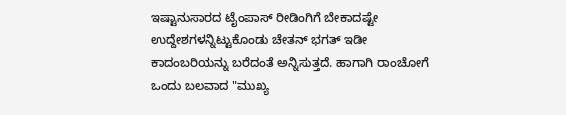ಇಷ್ಟಾನುಸಾರದ ಟೈಂಪಾಸ್ ರೀಡಿಂಗಿಗೆ ಬೇಕಾದಷ್ಟೇ ಉದ್ದೇಶಗಳನ್ನಿಟ್ಟುಕೊಂಡು ಚೇತನ್ ಭಗತ್ ಇಡೀ ಕಾದಂಬರಿಯನ್ನು ಬರೆದಂತೆ ಅನ್ನಿಸುತ್ತದೆ. ಹಾಗಾಗಿ ರಾಂಚೋಗೆ ಒಂದು ಬಲವಾದ "ಮುಖ್ಯ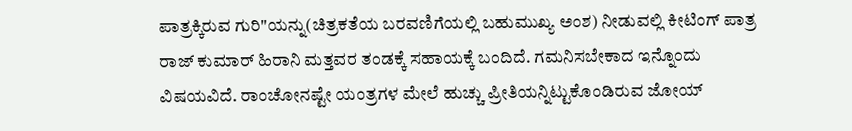ಪಾತ್ರಕ್ಕಿರುವ ಗುರಿ"ಯನ್ನು(ಚಿತ್ರಕತೆಯ ಬರವಣಿಗೆಯಲ್ಲಿ ಬಹುಮುಖ್ಯ ಅಂಶ) ನೀಡುವಲ್ಲಿ ಕೀಟಿಂಗ್ ಪಾತ್ರ ರಾಜ್ ಕುಮಾರ್ ಹಿರಾನಿ ಮತ್ತವರ ತಂಡಕ್ಕೆ ಸಹಾಯಕ್ಕೆ ಬಂದಿದೆ. ಗಮನಿಸಬೇಕಾದ ಇನ್ನೊಂದು ವಿಷಯವಿದೆ. ರಾಂಚೋನಷ್ಟೇ ಯಂತ್ರಗಳ ಮೇಲೆ ಹುಚ್ಚು ಪ್ರೀತಿಯನ್ನಿಟ್ಟುಕೊಂಡಿರುವ ಜೋಯ್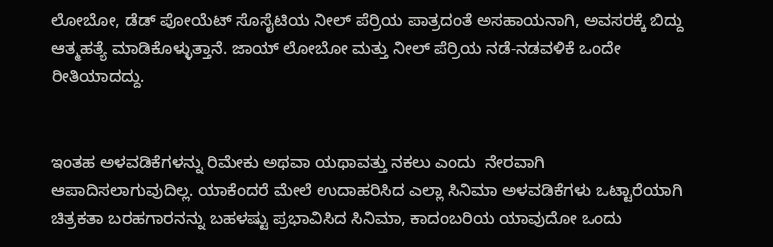ಲೋಬೋ, ಡೆಡ್ ಪೋಯೆಟ್ ಸೊಸೈಟಿಯ ನೀಲ್ ಪೆರ್ರಿಯ ಪಾತ್ರದಂತೆ ಅಸಹಾಯನಾಗಿ, ಅವಸರಕ್ಕೆ ಬಿದ್ದು ಆತ್ಮಹತ್ಯೆ ಮಾಡಿಕೊಳ್ಳುತ್ತಾನೆ. ಜಾಯ್ ಲೋಬೋ ಮತ್ತು ನೀಲ್ ಪೆರ್ರಿಯ ನಡೆ-ನಡವಳಿಕೆ ಒಂದೇ ರೀತಿಯಾದದ್ದು.


ಇಂತಹ ಅಳವಡಿಕೆಗಳನ್ನು ರಿಮೇಕು ಅಥವಾ ಯಥಾವತ್ತು ನಕಲು ಎಂದು  ನೇರವಾಗಿ ಆಪಾದಿಸಲಾಗುವುದಿಲ್ಲ. ಯಾಕೆಂದರೆ ಮೇಲೆ ಉದಾಹರಿಸಿದ ಎಲ್ಲಾ ಸಿನಿಮಾ ಅಳವಡಿಕೆಗಳು ಒಟ್ಟಾರೆಯಾಗಿ ಚಿತ್ರಕತಾ ಬರಹಗಾರನನ್ನು ಬಹಳಷ್ಟು ಪ್ರಭಾವಿಸಿದ ಸಿನಿಮಾ, ಕಾದಂಬರಿಯ ಯಾವುದೋ ಒಂದು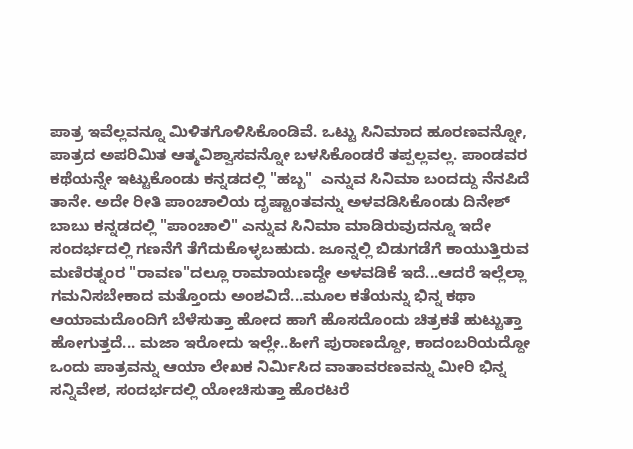ಪಾತ್ರ ಇವೆಲ್ಲವನ್ನೂ ಮಿಳಿತಗೊಳಿಸಿಕೊಂಡಿವೆ. ಒಟ್ಟು ಸಿನಿಮಾದ ಹೂರಣವನ್ನೋ, ಪಾತ್ರದ ಅಪರಿಮಿತ ಆತ್ಮವಿಶ್ವಾಸವನ್ನೋ ಬಳಸಿಕೊಂಡರೆ ತಪ್ಪಲ್ಲವಲ್ಲ. ಪಾಂಡವರ ಕಥೆಯನ್ನೇ ಇಟ್ಟುಕೊಂಡು ಕನ್ನಡದಲ್ಲಿ "ಹಬ್ಬ"  ಎನ್ನುವ ಸಿನಿಮಾ ಬಂದದ್ದು ನೆನಪಿದೆ ತಾನೇ. ಅದೇ ರೀತಿ ಪಾಂಚಾಲಿಯ ದೃಷ್ಟಾಂತವನ್ನು ಅಳವಡಿಸಿಕೊಂಡು ದಿನೇಶ್ ಬಾಬು ಕನ್ನಡದಲ್ಲಿ "ಪಾಂಚಾಲಿ" ಎನ್ನುವ ಸಿನಿಮಾ ಮಾಡಿರುವುದನ್ನೂ ಇದೇ ಸಂದರ್ಭದಲ್ಲಿ ಗಣನೆಗೆ ತೆಗೆದುಕೊಳ್ಳಬಹುದು. ಜೂನ್ನಲ್ಲಿ ಬಿಡುಗಡೆಗೆ ಕಾಯುತ್ತಿರುವ ಮಣಿರತ್ನಂರ "ರಾವಣ"ದಲ್ಲೂ ರಾಮಾಯಣದ್ದೇ ಅಳವಡಿಕೆ ಇದೆ...ಆದರೆ ಇಲ್ಲೆಲ್ಲಾ ಗಮನಿಸಬೇಕಾದ ಮತ್ತೊಂದು ಅಂಶವಿದೆ...ಮೂಲ ಕತೆಯನ್ನು ಭಿನ್ನ ಕಥಾ ಆಯಾಮದೊಂದಿಗೆ ಬೆಳೆಸುತ್ತಾ ಹೋದ ಹಾಗೆ ಹೊಸದೊಂದು ಚಿತ್ರಕತೆ ಹುಟ್ಟುತ್ತಾ ಹೋಗುತ್ತದೆ... ಮಜಾ ಇರೋದು ಇಲ್ಲೇ..ಹೀಗೆ ಪುರಾಣದ್ದೋ, ಕಾದಂಬರಿಯದ್ದೋ ಒಂದು ಪಾತ್ರವನ್ನು ಆಯಾ ಲೇಖಕ ನಿರ್ಮಿಸಿದ ವಾತಾವರಣವನ್ನು ಮೀರಿ ಭಿನ್ನ ಸನ್ನಿವೇಶ, ಸಂದರ್ಭದಲ್ಲಿ ಯೋಚಿಸುತ್ತಾ ಹೊರಟರೆ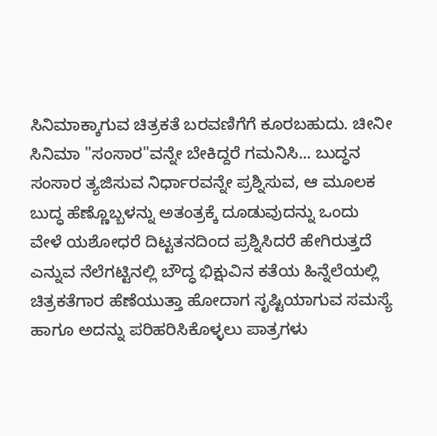ಸಿನಿಮಾಕ್ಕಾಗುವ ಚಿತ್ರಕತೆ ಬರವಣಿಗೆಗೆ ಕೂರಬಹುದು. ಚೀನೀ ಸಿನಿಮಾ "ಸಂಸಾರ"ವನ್ನೇ ಬೇಕಿದ್ದರೆ ಗಮನಿಸಿ... ಬುದ್ಧನ ಸಂಸಾರ ತ್ಯಜಿಸುವ ನಿರ್ಧಾರವನ್ನೇ ಪ್ರಶ್ನಿಸುವ, ಆ ಮೂಲಕ ಬುದ್ಧ ಹೆಣ್ಣೊಬ್ಬಳನ್ನು ಅತಂತ್ರಕ್ಕೆ ದೂಡುವುದನ್ನು ಒಂದು ವೇಳೆ ಯಶೋಧರೆ ದಿಟ್ಟತನದಿಂದ ಪ್ರಶ್ನಿಸಿದರೆ ಹೇಗಿರುತ್ತದೆ ಎನ್ನುವ ನೆಲೆಗಟ್ಟಿನಲ್ಲಿ ಬೌದ್ಧ ಭಿಕ್ಷುವಿನ ಕತೆಯ ಹಿನ್ನೆಲೆಯಲ್ಲಿ ಚಿತ್ರಕತೆಗಾರ ಹೆಣೆಯುತ್ತಾ ಹೋದಾಗ ಸೃಷ್ಟಿಯಾಗುವ ಸಮಸ್ಯೆ ಹಾಗೂ ಅದನ್ನು ಪರಿಹರಿಸಿಕೊಳ್ಳಲು ಪಾತ್ರಗಳು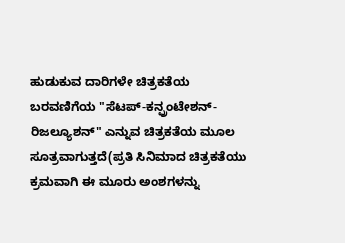ಹುಡುಕುವ ದಾರಿಗಳೇ ಚಿತ್ರಕತೆಯ ಬರವಣಿಗೆಯ "ಸೆಟಪ್-ಕನ್ಫ್ರಂಟೇಶನ್-ರಿಜಲ್ಯೂಶನ್" ಎನ್ನುವ ಚಿತ್ರಕತೆಯ ಮೂಲ ಸೂತ್ರವಾಗುತ್ತದೆ(ಪ್ರತಿ ಸಿನಿಮಾದ ಚಿತ್ರಕತೆಯು ಕ್ರಮವಾಗಿ ಈ ಮೂರು ಅಂಶಗಳನ್ನು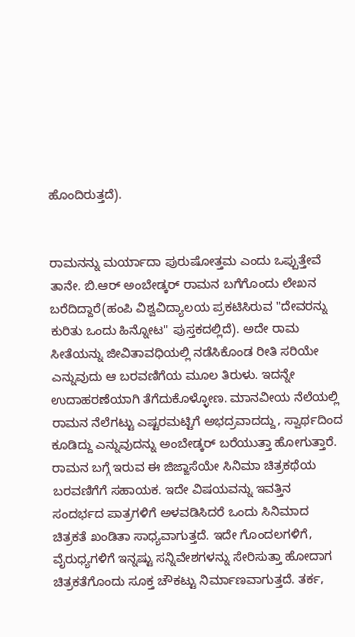ಹೊಂದಿರುತ್ತದೆ).


ರಾಮನನ್ನು ಮರ್ಯಾದಾ ಪುರುಷೋತ್ತಮ ಎಂದು ಒಪ್ಪುತ್ತೇವೆ ತಾನೇ. ಬಿ.ಆರ್ ಅಂಬೇಡ್ಕರ್ ರಾಮನ ಬಗೆಗೊಂದು ಲೇಖನ ಬರೆದಿದ್ದಾರೆ(ಹಂಪಿ ವಿಶ್ವವಿದ್ಯಾಲಯ ಪ್ರಕಟಿಸಿರುವ "ದೇವರನ್ನು ಕುರಿತು ಒಂದು ಹಿನ್ನೋಟ" ಪುಸ್ತಕದಲ್ಲಿದೆ). ಅದೇ ರಾಮ ಸೀತೆಯನ್ನು ಜೀವಿತಾವಧಿಯಲ್ಲಿ ನಡೆಸಿಕೊಂಡ ರೀತಿ ಸರಿಯೇ ಎನ್ನುವುದು ಆ ಬರವಣಿಗೆಯ ಮೂಲ ತಿರುಳು. ಇದನ್ನೇ ಉದಾಹರಣೆಯಾಗಿ ತೆಗೆದುಕೊಳ್ಳೋಣ. ಮಾನವೀಯ ನೆಲೆಯಲ್ಲಿ ರಾಮನ ನೆಲೆಗಟ್ಟು ಎಷ್ಟರಮಟ್ಟಿಗೆ ಅಭದ್ರವಾದದ್ದು, ಸ್ವಾರ್ಥದಿಂದ ಕೂಡಿದ್ದು ಎನ್ನುವುದನ್ನು ಅಂಬೇಡ್ಕರ್ ಬರೆಯುತ್ತಾ ಹೋಗುತ್ತಾರೆ. ರಾಮನ ಬಗ್ಗೆ ಇರುವ ಈ ಜಿಜ್ಙಾಸೆಯೇ ಸಿನಿಮಾ ಚಿತ್ರಕಥೆಯ ಬರವಣಿಗೆಗೆ ಸಹಾಯಕ. ಇದೇ ವಿಷಯವನ್ನು ಇವತ್ತಿನ ಸಂದರ್ಭದ ಪಾತ್ರಗಳಿಗೆ ಅಳವಡಿಸಿದರೆ ಒಂದು ಸಿನಿಮಾದ ಚಿತ್ರಕತೆ ಖಂಡಿತಾ ಸಾಧ್ಯವಾಗುತ್ತದೆ. ಇದೇ ಗೊಂದಲಗಳಿಗೆ, ವೈರುಧ್ಯಗಳಿಗೆ ಇನ್ನಷ್ಟು ಸನ್ನಿವೇಶಗಳನ್ನು ಸೇರಿಸುತ್ತಾ ಹೋದಾಗ ಚಿತ್ರಕತೆಗೊಂದು ಸೂಕ್ತ ಚೌಕಟ್ಟು ನಿರ್ಮಾಣವಾಗುತ್ತದೆ. ತರ್ಕ,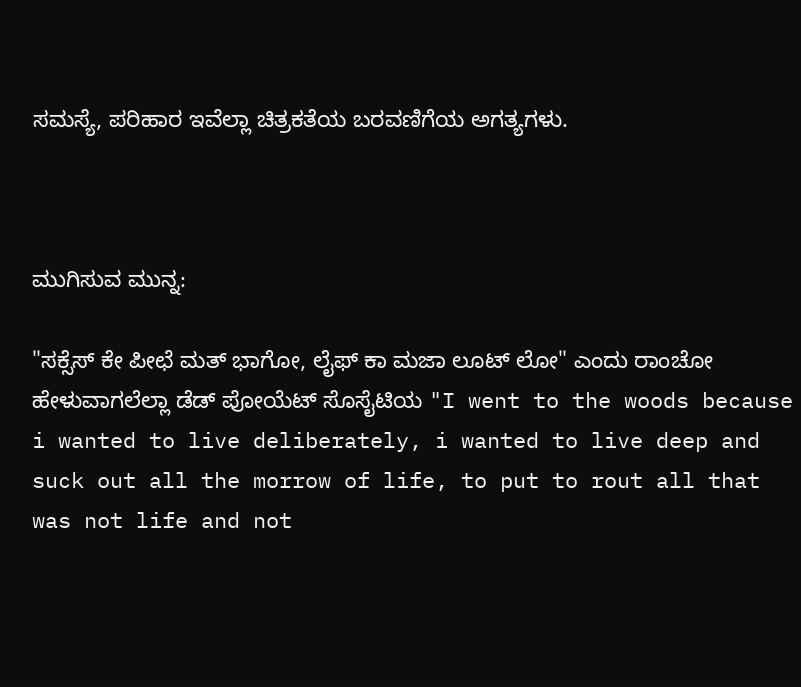ಸಮಸ್ಯೆ, ಪರಿಹಾರ ಇವೆಲ್ಲಾ ಚಿತ್ರಕತೆಯ ಬರವಣಿಗೆಯ ಅಗತ್ಯಗಳು.



ಮುಗಿಸುವ ಮುನ್ನ:

"ಸಕ್ಸೆಸ್ ಕೇ ಪೀಛೆ ಮತ್ ಭಾಗೋ, ಲೈಫ್ ಕಾ ಮಜಾ ಲೂಟ್ ಲೋ" ಎಂದು ರಾಂಚೋ ಹೇಳುವಾಗಲೆಲ್ಲಾ ಡೆಡ್ ಪೋಯೆಟ್ ಸೊಸೈಟಿಯ "I went to the woods because i wanted to live deliberately, i wanted to live deep and suck out all the morrow of life, to put to rout all that was not life and not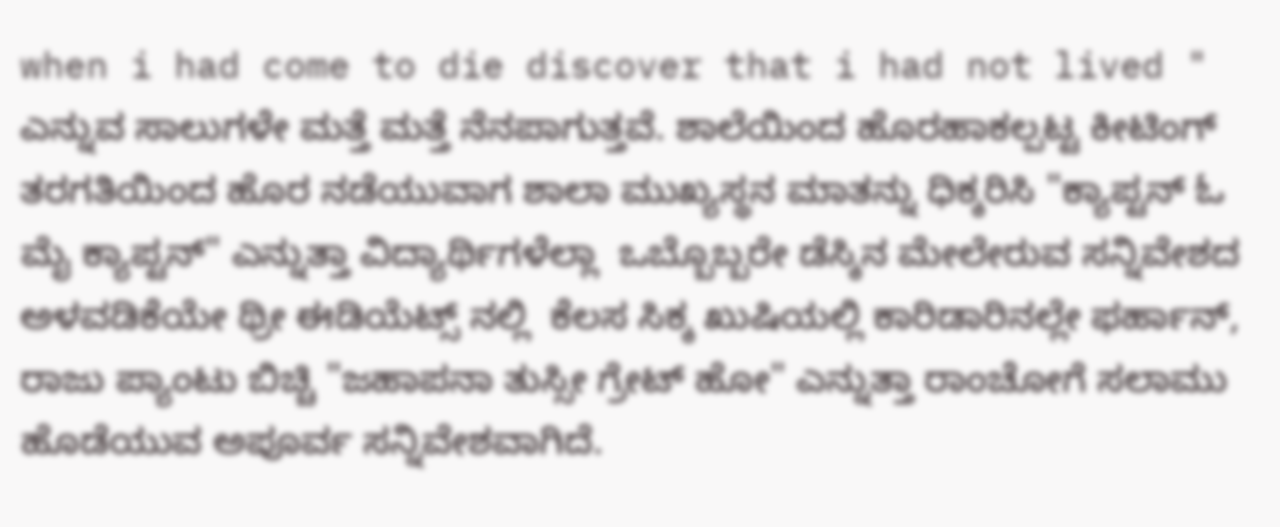when i had come to die discover that i had not lived " ಎನ್ನುವ ಸಾಲುಗಳೇ ಮತ್ತೆ ಮತ್ತೆ ನೆನಪಾಗುತ್ತವೆ. ಶಾಲೆಯಿಂದ ಹೊರಹಾಕಲ್ಪಟ್ಟ ಕೀಟಿಂಗ್ ತರಗತಿಯಿಂದ ಹೊರ ನಡೆಯುವಾಗ ಶಾಲಾ ಮುಖ್ಯಸ್ಥನ ಮಾತನ್ನು ಧಿಕ್ಕರಿಸಿ "ಕ್ಯಾಪ್ಟನ್ ಓ ಮೈ ಕ್ಯಾಪ್ಟನ್" ಎನ್ನುತ್ತಾ ವಿದ್ಯಾರ್ಥಿಗಳೆಲ್ಲಾ  ಒಬ್ಬೊಬ್ಬರೇ ಡೆಸ್ಕಿನ ಮೇಲೇರುವ ಸನ್ನಿವೇಶದ ಅಳವಡಿಕೆಯೇ ಥ್ರೀ ಈಡಿಯೆಟ್ಸ್ ನಲ್ಲಿ  ಕೆಲಸ ಸಿಕ್ಕ ಖುಷಿಯಲ್ಲಿ ಕಾರಿಡಾರಿನಲ್ಲೇ ಫರ್ಹಾನ್, ರಾಜು ಪ್ಯಾಂಟು ಬಿಚ್ಚಿ "ಜಹಾಪನಾ ತುಸ್ಸೀ ಗ್ರೇಟ್ ಹೋ" ಎನ್ನುತ್ತಾ ರಾಂಚೋಗೆ ಸಲಾಮು ಹೊಡೆಯುವ ಅಪೂರ್ವ ಸನ್ನಿವೇಶವಾಗಿದೆ.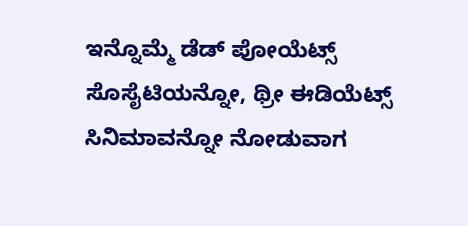ಇನ್ನೊಮ್ಮೆ ಡೆಡ್ ಪೋಯೆಟ್ಸ್ ಸೊಸೈಟಿಯನ್ನೋ, ಥ್ರೀ ಈಡಿಯೆಟ್ಸ್ ಸಿನಿಮಾವನ್ನೋ ನೋಡುವಾಗ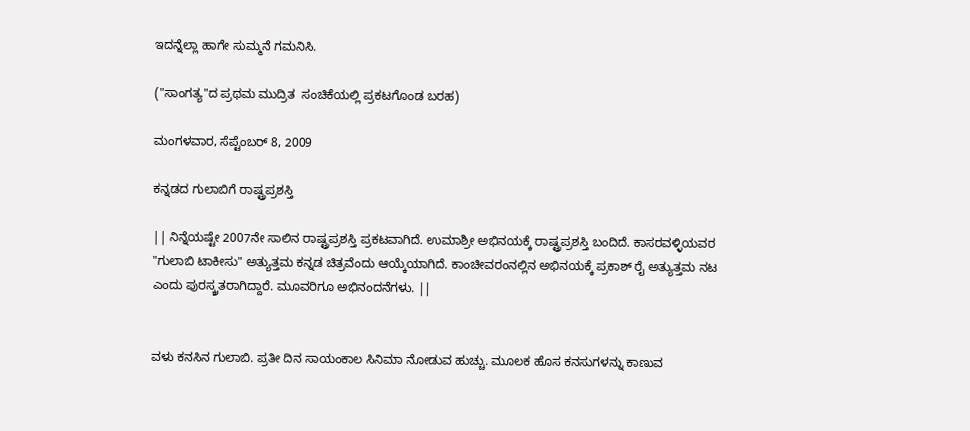ಇದನ್ನೆಲ್ಲಾ ಹಾಗೇ ಸುಮ್ಮನೆ ಗಮನಿಸಿ.

("ಸಾಂಗತ್ಯ"ದ ಪ್ರಥಮ ಮುದ್ರಿತ  ಸಂಚಿಕೆಯಲ್ಲಿ ಪ್ರಕಟಗೊಂಡ ಬರಹ)

ಮಂಗಳವಾರ, ಸೆಪ್ಟೆಂಬರ್ 8, 2009

ಕನ್ನಡದ ಗುಲಾಬಿಗೆ ರಾಷ್ಟ್ರಪ್ರಶಸ್ತಿ

|| ನಿನ್ನೆಯಷ್ಟೇ 2007ನೇ ಸಾಲಿನ ರಾಷ್ಟ್ರಪ್ರಶಸ್ತಿ ಪ್ರಕಟವಾಗಿದೆ. ಉಮಾಶ್ರೀ ಅಭಿನಯಕ್ಕೆ ರಾಷ್ಟ್ರಪ್ರಶಸ್ತಿ ಬಂದಿದೆ. ಕಾಸರವಳ್ಳಿಯವರ "ಗುಲಾಬಿ ಟಾಕೀಸು" ಅತ್ಯುತ್ತಮ ಕನ್ನಡ ಚಿತ್ರವೆಂದು ಆಯ್ಕೆಯಾಗಿದೆ. ಕಾಂಚೀವರಂನಲ್ಲಿನ ಅಭಿನಯಕ್ಕೆ ಪ್ರಕಾಶ್ ರೈ ಅತ್ಯುತ್ತಮ ನಟ ಎಂದು ಪುರಸ್ಕ್ರತರಾಗಿದ್ದಾರೆ. ಮೂವರಿಗೂ ಅಭಿನಂದನೆಗಳು. ||


ವಳು ಕನಸಿನ ಗುಲಾಬಿ. ಪ್ರತೀ ದಿನ ಸಾಯಂಕಾಲ ಸಿನಿಮಾ ನೋಡುವ ಹುಚ್ಚು. ಮೂಲಕ ಹೊಸ ಕನಸುಗಳನ್ನು ಕಾಣುವ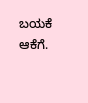ಬಯಕೆ ಆಕೆಗೆ.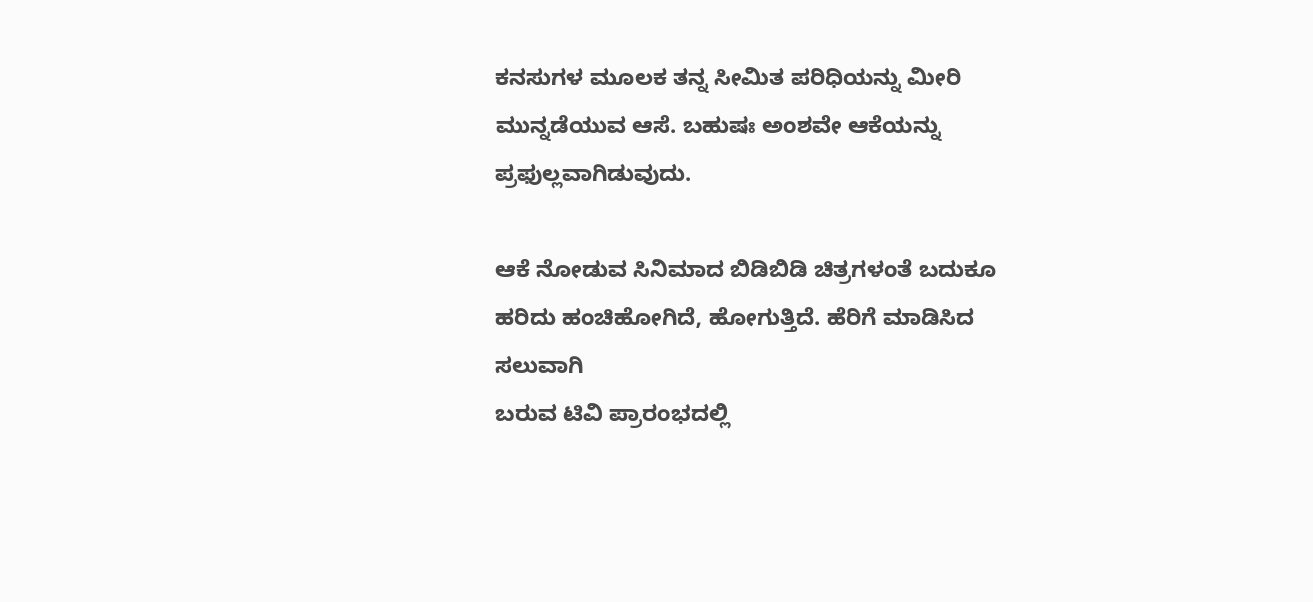ಕನಸುಗಳ ಮೂಲಕ ತನ್ನ ಸೀಮಿತ ಪರಿಧಿಯನ್ನು ಮೀರಿ ಮುನ್ನಡೆಯುವ ಆಸೆ. ಬಹುಷಃ ಅಂಶವೇ ಆಕೆಯನ್ನು ಪ್ರಫುಲ್ಲವಾಗಿಡುವುದು.

ಆಕೆ ನೋಡುವ ಸಿನಿಮಾದ ಬಿಡಿಬಿಡಿ ಚಿತ್ರಗಳಂತೆ ಬದುಕೂ ಹರಿದು ಹಂಚಿಹೋಗಿದೆ, ಹೋಗುತ್ತಿದೆ. ಹೆರಿಗೆ ಮಾಡಿಸಿದ ಸಲುವಾಗಿ
ಬರುವ ಟಿವಿ ಪ್ರಾರಂಭದಲ್ಲಿ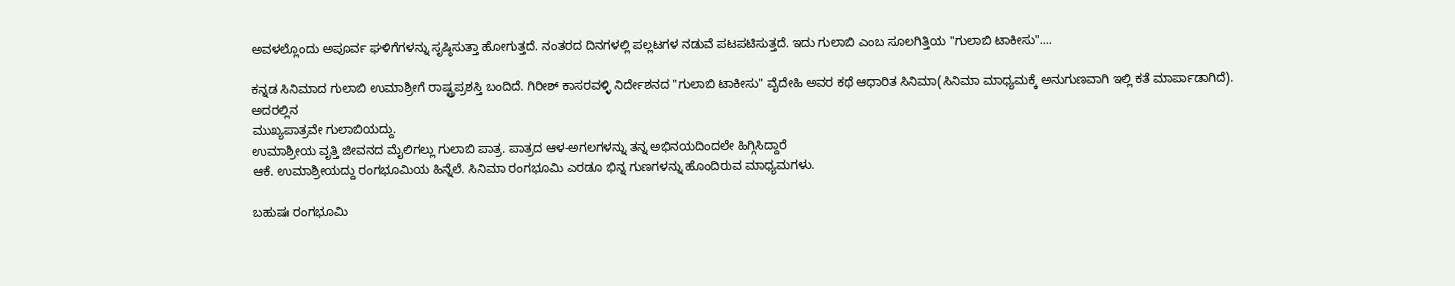ಅವಳಲ್ಲೊಂದು ಅಪೂರ್ವ ಘಳಿಗೆಗಳನ್ನು ಸೃಷ್ಠಿಸುತ್ತಾ ಹೋಗುತ್ತದೆ. ನಂತರದ ದಿನಗಳಲ್ಲಿ ಪಲ್ಲಟಗಳ ನಡುವೆ ಪಟಪಟಿಸುತ್ತದೆ. ಇದು ಗುಲಾಬಿ ಎಂಬ ಸೂಲಗಿತ್ತಿಯ "ಗುಲಾಬಿ ಟಾಕೀಸು"....

ಕನ್ನಡ ಸಿನಿಮಾದ ಗುಲಾಬಿ ಉಮಾಶ್ರೀಗೆ ರಾಷ್ಟ್ರಪ್ರಶಸ್ತಿ ಬಂದಿದೆ. ಗಿರೀಶ್ ಕಾಸರವಳ್ಳಿ ನಿರ್ದೇಶನದ "ಗುಲಾಬಿ ಟಾಕೀಸು" ವೈದೇಹಿ ಅವರ ಕಥೆ ಆಧಾರಿತ ಸಿನಿಮಾ(ಸಿನಿಮಾ ಮಾಧ್ಯಮಕ್ಕೆ ಅನುಗುಣವಾಗಿ ಇಲ್ಲಿ ಕತೆ ಮಾರ್ಪಾಡಾಗಿದೆ). ಅದರಲ್ಲಿನ
ಮುಖ್ಯಪಾತ್ರವೇ ಗುಲಾಬಿಯದ್ದು.
ಉಮಾಶ್ರೀಯ ವೃತ್ತಿ ಜೀವನದ ಮೈಲಿಗಲ್ಲು ಗುಲಾಬಿ ಪಾತ್ರ. ಪಾತ್ರದ ಆಳ-ಅಗಲಗಳನ್ನು ತನ್ನ ಅಭಿನಯದಿಂದಲೇ ಹಿಗ್ಗಿಸಿದ್ದಾರೆ
ಆಕೆ. ಉಮಾಶ್ರೀಯದ್ದು ರಂಗಭೂಮಿಯ ಹಿನ್ನೆಲೆ. ಸಿನಿಮಾ ರಂಗಭೂಮಿ ಎರಡೂ ಭಿನ್ನ ಗುಣಗಳನ್ನು ಹೊಂದಿರುವ ಮಾಧ್ಯಮಗಳು.

ಬಹುಷಃ ರಂಗಭೂಮಿ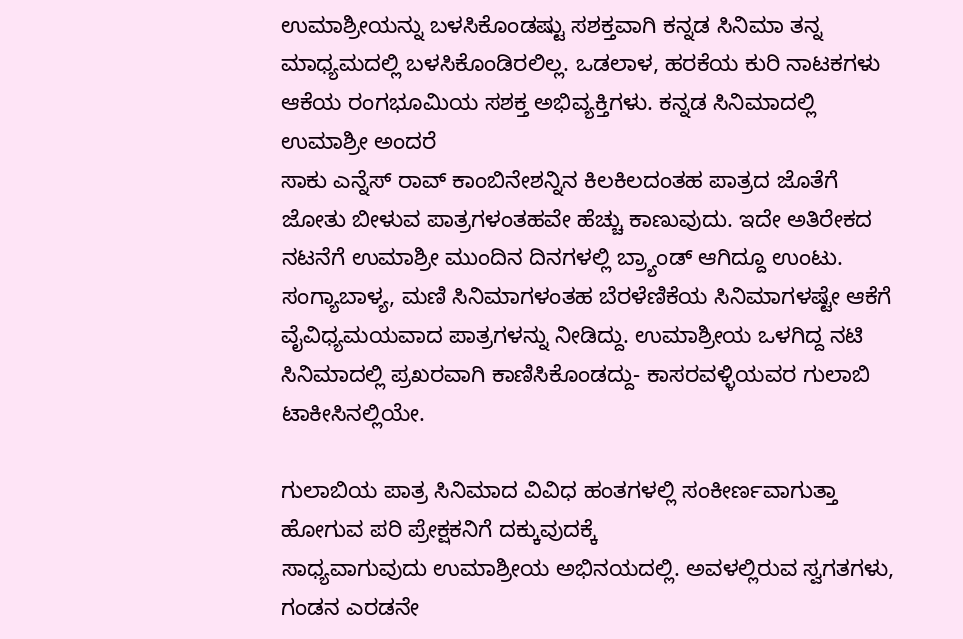ಉಮಾಶ್ರೀಯನ್ನು ಬಳಸಿಕೊಂಡಷ್ಟು ಸಶಕ್ತವಾಗಿ ಕನ್ನಡ ಸಿನಿಮಾ ತನ್ನ ಮಾಧ್ಯಮದಲ್ಲಿ ಬಳಸಿಕೊಂಡಿರಲಿಲ್ಲ. ಒಡಲಾಳ, ಹರಕೆಯ ಕುರಿ ನಾಟಕಗಳು ಆಕೆಯ ರಂಗಭೂಮಿಯ ಸಶಕ್ತ ಅಭಿವ್ಯಕ್ತಿಗಳು. ಕನ್ನಡ ಸಿನಿಮಾದಲ್ಲಿ ಉಮಾಶ್ರೀ ಅಂದರೆ
ಸಾಕು ಎನ್ನೆಸ್ ರಾವ್ ಕಾಂಬಿನೇಶನ್ನಿನ ಕಿಲಕಿಲದಂತಹ ಪಾತ್ರದ ಜೊತೆಗೆ ಜೋತು ಬೀಳುವ ಪಾತ್ರಗಳಂತಹವೇ ಹೆಚ್ಚು ಕಾಣುವುದು. ಇದೇ ಅತಿರೇಕದ ನಟನೆಗೆ ಉಮಾಶ್ರೀ ಮುಂದಿನ ದಿನಗಳಲ್ಲಿ ಬ್ರ್ಯಾಂಡ್ ಆಗಿದ್ದೂ ಉಂಟು. ಸಂಗ್ಯಾಬಾಳ್ಯ, ಮಣಿ ಸಿನಿಮಾಗಳಂತಹ ಬೆರಳೆಣಿಕೆಯ ಸಿನಿಮಾಗಳಷ್ಟೇ ಆಕೆಗೆ ವೈವಿಧ್ಯಮಯವಾದ ಪಾತ್ರಗಳನ್ನು ನೀಡಿದ್ದು. ಉಮಾಶ್ರೀಯ ಒಳಗಿದ್ದ ನಟಿ ಸಿನಿಮಾದಲ್ಲಿ ಪ್ರಖರವಾಗಿ ಕಾಣಿಸಿಕೊಂಡದ್ದು- ಕಾಸರವಳ್ಳಿಯವರ ಗುಲಾಬಿ ಟಾಕೀಸಿನಲ್ಲಿಯೇ.

ಗುಲಾಬಿಯ ಪಾತ್ರ ಸಿನಿಮಾದ ವಿವಿಧ ಹಂತಗಳಲ್ಲಿ ಸಂಕೀರ್ಣವಾಗುತ್ತಾ ಹೋಗುವ ಪರಿ ಪ್ರೇಕ್ಷಕನಿಗೆ ದಕ್ಕುವುದಕ್ಕೆ
ಸಾಧ್ಯವಾಗುವುದು ಉಮಾಶ್ರೀಯ ಅಭಿನಯದಲ್ಲಿ. ಅವಳಲ್ಲಿರುವ ಸ್ವಗತಗಳು, ಗಂಡನ ಎರಡನೇ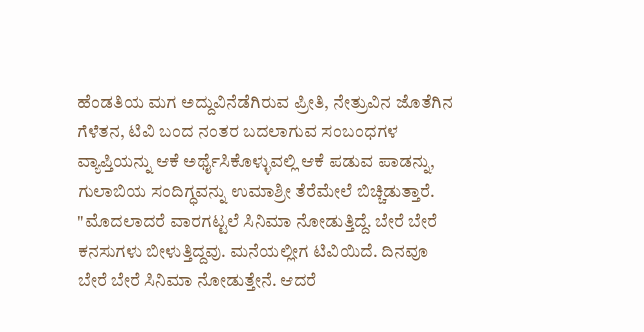ಹೆಂಡತಿಯ ಮಗ ಅದ್ದುವಿನೆಡೆಗಿರುವ ಪ್ರೀತಿ, ನೇತ್ರುವಿನ ಜೊತೆಗಿನ ಗೆಳೆತನ, ಟಿವಿ ಬಂದ ನಂತರ ಬದಲಾಗುವ ಸಂಬಂಧಗಳ ವ್ಯಾಪ್ತಿಯನ್ನು ಆಕೆ ಅರ್ಥೈಸಿಕೊಳ್ಳುವಲ್ಲಿ ಆಕೆ ಪಡುವ ಪಾಡನ್ನು, ಗುಲಾಬಿಯ ಸಂದಿಗ್ಧವನ್ನು ಉಮಾಶ್ರೀ ತೆರೆಮೇಲೆ ಬಿಚ್ಚಿಡುತ್ತಾರೆ. "ಮೊದಲಾದರೆ ವಾರಗಟ್ಟಲೆ ಸಿನಿಮಾ ನೋಡುತ್ತಿದ್ದೆ. ಬೇರೆ ಬೇರೆ ಕನಸುಗಳು ಬೀಳುತ್ತಿದ್ದವು. ಮನೆಯಲ್ಲೀಗ ಟಿವಿಯಿದೆ. ದಿನವೂ ಬೇರೆ ಬೇರೆ ಸಿನಿಮಾ ನೋಡುತ್ತೇನೆ. ಆದರೆ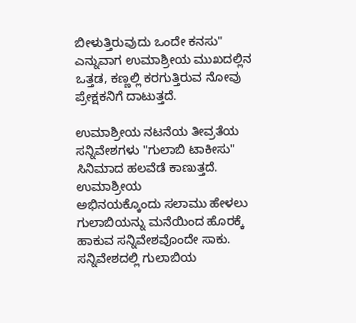ಬೀಳುತ್ತಿರುವುದು ಒಂದೇ ಕನಸು" ಎನ್ನುವಾಗ ಉಮಾಶ್ರೀಯ ಮುಖದಲ್ಲಿನ ಒತ್ತಡ, ಕಣ್ಣಲ್ಲಿ ಕರಗುತ್ತಿರುವ ನೋವು ಪ್ರೇಕ್ಷಕನಿಗೆ ದಾಟುತ್ತದೆ.

ಉಮಾಶ್ರೀಯ ನಟನೆಯ ತೀವ್ರತೆಯ ಸನ್ನಿವೇಶಗಳು "ಗುಲಾಬಿ ಟಾಕೀಸು" ಸಿನಿಮಾದ ಹಲವೆಡೆ ಕಾಣುತ್ತದೆ. ಉಮಾಶ್ರೀಯ
ಅಭಿನಯಕ್ಕೊಂದು ಸಲಾಮು ಹೇಳಲು ಗುಲಾಬಿಯನ್ನು ಮನೆಯಿಂದ ಹೊರಕ್ಕೆ ಹಾಕುವ ಸನ್ನಿವೇಶವೊಂದೇ ಸಾಕು. ಸನ್ನಿವೇಶದಲ್ಲಿ ಗುಲಾಬಿಯ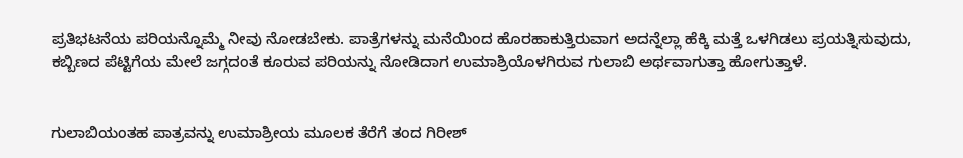ಪ್ರತಿಭಟನೆಯ ಪರಿಯನ್ನೊಮ್ಮೆ ನೀವು ನೋಡಬೇಕು. ಪಾತ್ರೆಗಳನ್ನು ಮನೆಯಿಂದ ಹೊರಹಾಕುತ್ತಿರುವಾಗ ಅದನ್ನೆಲ್ಲಾ ಹೆಕ್ಕಿ ಮತ್ತೆ ಒಳಗಿಡಲು ಪ್ರಯತ್ನಿಸುವುದು, ಕಬ್ಬಿಣದ ಪೆಟ್ಟಿಗೆಯ ಮೇಲೆ ಜಗ್ಗದಂತೆ ಕೂರುವ ಪರಿಯನ್ನು ನೋಡಿದಾಗ ಉಮಾಶ್ರಿಯೊಳಗಿರುವ ಗುಲಾಬಿ ಅರ್ಥವಾಗುತ್ತಾ ಹೋಗುತ್ತಾಳೆ.


ಗುಲಾಬಿಯಂತಹ ಪಾತ್ರವನ್ನು ಉಮಾಶ್ರೀಯ ಮೂಲಕ ತೆರೆಗೆ ತಂದ ಗಿರೀಶ್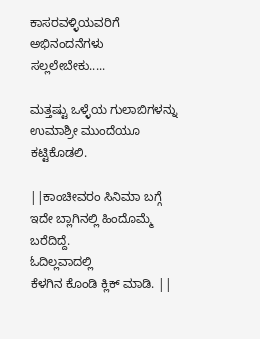ಕಾಸರವಳ್ಳಿಯವರಿಗೆ ಅಭಿನಂದನೆಗಳು
ಸಲ್ಲಲೇಬೇಕು.....

ಮತ್ತಷ್ಟು ಒಳ್ಳೆಯ ಗುಲಾಬಿಗಳನ್ನು ಉಮಾಶ್ರೀ ಮುಂದೆಯೂ ಕಟ್ಟಿಕೊಡಲಿ.

||ಕಾಂಚೀವರಂ ಸಿನಿಮಾ ಬಗ್ಗೆ ಇದೇ ಬ್ಲಾಗಿನಲ್ಲಿ ಹಿಂದೊಮ್ಮೆ ಬರೆದಿದ್ದೆ.
ಓದಿಲ್ಲವಾದಲ್ಲಿ
ಕೆಳಗಿನ ಕೊಂಡಿ ಕ್ಲಿಕ್ ಮಾಡಿ. ||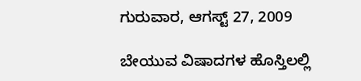ಗುರುವಾರ, ಆಗಸ್ಟ್ 27, 2009

ಬೇಯುವ ವಿಷಾದಗಳ ಹೊಸ್ತಿಲಲ್ಲಿ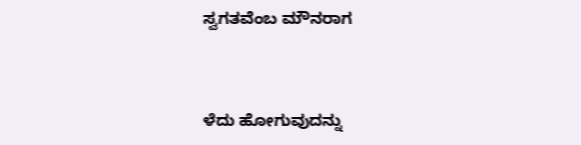ಸ್ವಗತವೆಂಬ ಮೌನರಾಗ


ಳೆದು ಹೋಗುವುದನ್ನು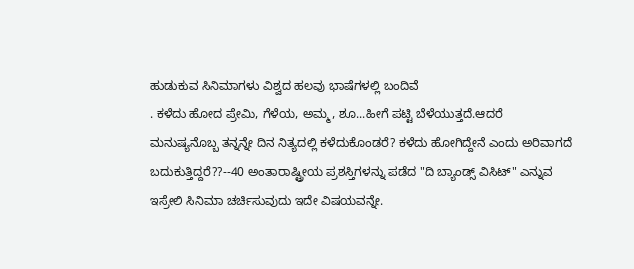ಹುಡುಕುವ ಸಿನಿಮಾಗಳು ವಿಶ್ವದ ಹಲವು ಭಾಷೆಗಳಲ್ಲಿ ಬಂದಿವೆ
. ಕಳೆದು ಹೋದ ಪ್ರೇಮಿ, ಗೆಳೆಯ, ಅಮ್ಮ, ಶೂ...ಹೀಗೆ ಪಟ್ಟಿ ಬೆಳೆಯುತ್ತದೆ.ಆದರೆ ಮನುಷ್ಯನೊಬ್ಬ ತನ್ನನ್ನೇ ದಿನ ನಿತ್ಯದಲ್ಲಿ ಕಳೆದುಕೊಂಡರೆ? ಕಳೆದು ಹೋಗಿದ್ದೇನೆ ಎಂದು ಅರಿವಾಗದೆ ಬದುಕುತ್ತಿದ್ದರೆ??--40 ಅಂತಾರಾಷ್ಟ್ರೀಯ ಪ್ರಶಸ್ತಿಗಳನ್ನು ಪಡೆದ "ದಿ ಬ್ಯಾಂಡ್ಸ್ ವಿಸಿಟ್" ಎನ್ನುವ ಇಸ್ರೇಲಿ ಸಿನಿಮಾ ಚರ್ಚಿಸುವುದು ಇದೇ ವಿಷಯವನ್ನೇ.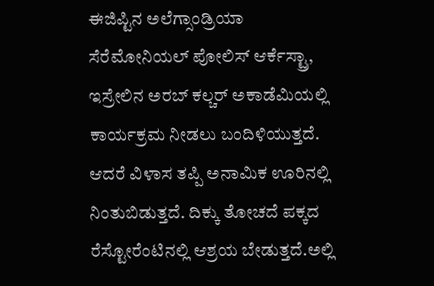ಈಜಿಪ್ಟಿನ ಅಲೆಗ್ಸಾಂಡ್ರಿಯಾ ಸೆರೆಮೋನಿಯಲ್ ಪೋಲಿಸ್ ಆರ್ಕೆಸ್ಟ್ರಾ, ಇಸ್ರೇಲಿನ ಅರಬ್ ಕಲ್ಚರ್ ಅಕಾಡೆಮಿಯಲ್ಲಿ ಕಾರ್ಯಕ್ರಮ ನೀಡಲು ಬಂದಿಳಿಯುತ್ತದೆ. ಆದರೆ ವಿಳಾಸ ತಪ್ಪಿ ಅನಾಮಿಕ ಊರಿನಲ್ಲಿ ನಿಂತುಬಿಡುತ್ತದೆ. ದಿಕ್ಕು ತೋಚದೆ ಪಕ್ಕದ ರೆಸ್ಟೋರೆಂಟಿನಲ್ಲಿ ಆಶ್ರಯ ಬೇಡುತ್ತದೆ.ಅಲ್ಲಿ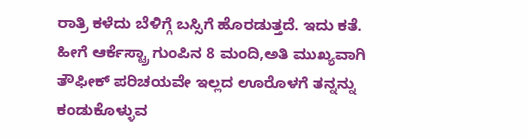ರಾತ್ರಿ ಕಳೆದು ಬೆಳಿಗ್ಗೆ ಬಸ್ಸಿಗೆ ಹೊರಡುತ್ತದೆ. ಇದು ಕತೆ. ಹೀಗೆ ಆರ್ಕೆಸ್ಟ್ರಾ ಗುಂಪಿನ 8 ಮಂದಿ,ಅತಿ ಮುಖ್ಯವಾಗಿ ತೌಫೀಕ್ ಪರಿಚಯವೇ ಇಲ್ಲದ ಊರೊಳಗೆ ತನ್ನನ್ನು ಕಂಡುಕೊಳ್ಳುವ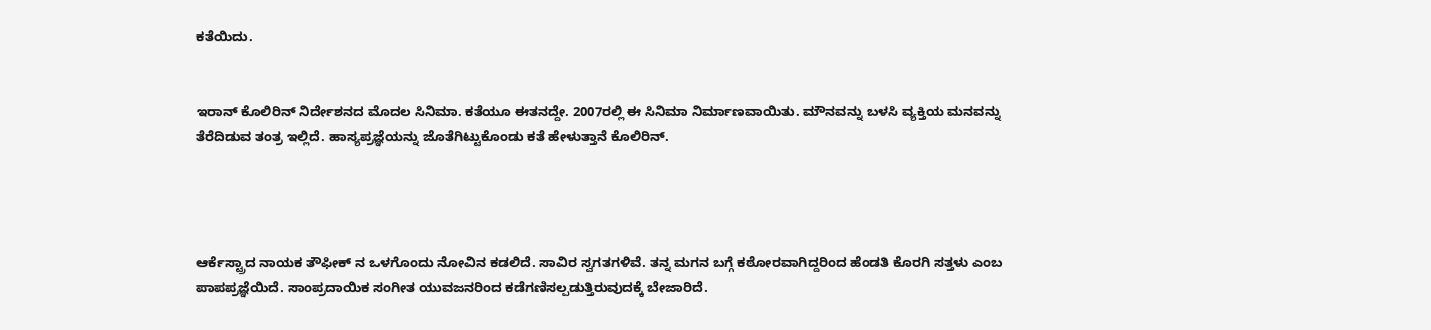ಕತೆಯಿದು.


ಇರಾನ್ ಕೊಲಿರಿನ್ ನಿರ್ದೇಶನದ ಮೊದಲ ಸಿನಿಮಾ. ಕತೆಯೂ ಈತನದ್ದೇ. 2007ರಲ್ಲಿ ಈ ಸಿನಿಮಾ ನಿರ್ಮಾಣವಾಯಿತು. ಮೌನವನ್ನು ಬಳಸಿ ವ್ಯಕ್ತಿಯ ಮನವನ್ನು ತೆರೆದಿಡುವ ತಂತ್ರ ಇಲ್ಲಿದೆ. ಹಾಸ್ಯಪ್ರಜ್ಞೆಯನ್ನು ಜೊತೆಗಿಟ್ಟುಕೊಂಡು ಕತೆ ಹೇಳುತ್ತಾನೆ ಕೊಲಿರಿನ್.




ಆರ್ಕೆಸ್ಟ್ರಾದ ನಾಯಕ ತೌಫೀಕ್ ನ ಒಳಗೊಂದು ನೋವಿನ ಕಡಲಿದೆ. ಸಾವಿರ ಸ್ವಗತಗಳಿವೆ. ತನ್ನ ಮಗನ ಬಗ್ಗೆ ಕಠೋರವಾಗಿದ್ದರಿಂದ ಹೆಂಡತಿ ಕೊರಗಿ ಸತ್ತಳು ಎಂಬ ಪಾಪಪ್ರಜ್ಞೆಯಿದೆ. ಸಾಂಪ್ರದಾಯಿಕ ಸಂಗೀತ ಯುವಜನರಿಂದ ಕಡೆಗಣಿಸಲ್ಪಡುತ್ತಿರುವುದಕ್ಕೆ ಬೇಜಾರಿದೆ.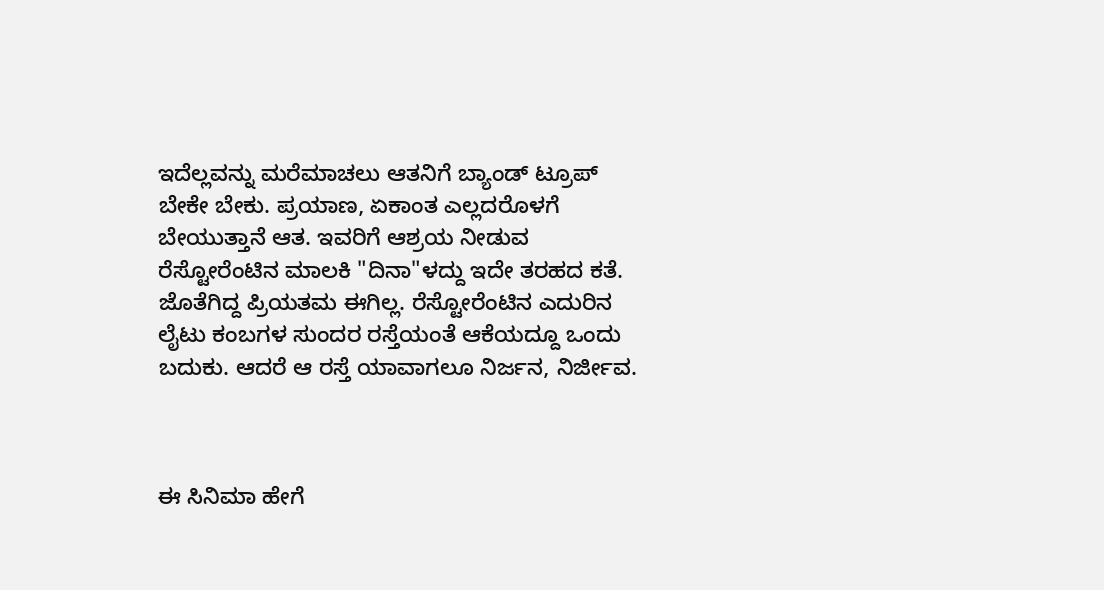ಇದೆಲ್ಲವನ್ನು ಮರೆಮಾಚಲು ಆತನಿಗೆ ಬ್ಯಾಂಡ್ ಟ್ರೂಪ್ ಬೇಕೇ ಬೇಕು. ಪ್ರಯಾಣ, ಏಕಾಂತ ಎಲ್ಲದರೊಳಗೆ ಬೇಯುತ್ತಾನೆ ಆತ. ಇವರಿಗೆ ಆಶ್ರಯ ನೀಡುವ ರೆಸ್ಟೋರೆಂಟಿನ ಮಾಲಕಿ "ದಿನಾ"ಳದ್ದು ಇದೇ ತರಹದ ಕತೆ. ಜೊತೆಗಿದ್ದ ಪ್ರಿಯತಮ ಈಗಿಲ್ಲ. ರೆಸ್ಟೋರೆಂಟಿನ ಎದುರಿನ ಲೈಟು ಕಂಬಗಳ ಸುಂದರ ರಸ್ತೆಯಂತೆ ಆಕೆಯದ್ದೂ ಒಂದು ಬದುಕು. ಆದರೆ ಆ ರಸ್ತೆ ಯಾವಾಗಲೂ ನಿರ್ಜನ, ನಿರ್ಜೀವ.



ಈ ಸಿನಿಮಾ ಹೇಗೆ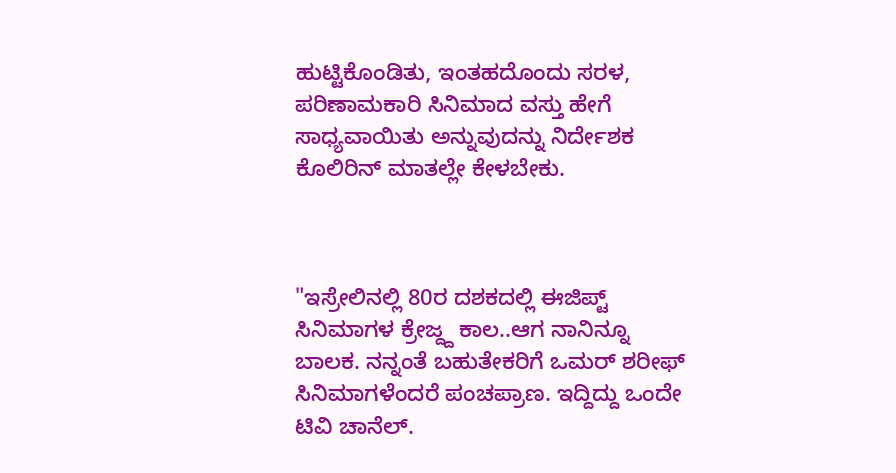ಹುಟ್ಟಿಕೊಂಡಿತು, ಇಂತಹದೊಂದು ಸರಳ, ಪರಿಣಾಮಕಾರಿ ಸಿನಿಮಾದ ವಸ್ತು ಹೇಗೆ ಸಾಧ್ಯವಾಯಿತು ಅನ್ನುವುದನ್ನು ನಿರ್ದೇಶಕ ಕೊಲಿರಿನ್ ಮಾತಲ್ಲೇ ಕೇಳಬೇಕು.



"ಇಸ್ರೇಲಿನಲ್ಲಿ 80ರ ದಶಕದಲ್ಲಿ ಈಜಿಪ್ಟ್ ಸಿನಿಮಾಗಳ ಕ್ರೇಜ್ದ್ದ ಕಾಲ..ಆಗ ನಾನಿನ್ನೂ ಬಾಲಕ. ನನ್ನಂತೆ ಬಹುತೇಕರಿಗೆ ಒಮರ್ ಶರೀಫ್ ಸಿನಿಮಾಗಳೆಂದರೆ ಪಂಚಪ್ರಾಣ. ಇದ್ದಿದ್ದು ಒಂದೇ ಟಿವಿ ಚಾನೆಲ್.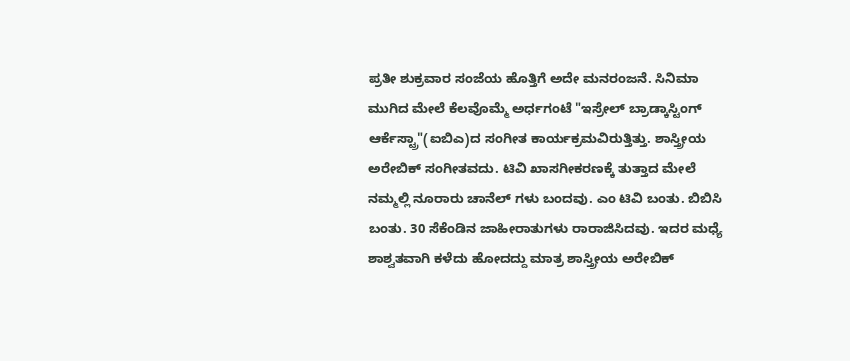ಪ್ರತೀ ಶುಕ್ರವಾರ ಸಂಜೆಯ ಹೊತ್ತಿಗೆ ಅದೇ ಮನರಂಜನೆ. ಸಿನಿಮಾ ಮುಗಿದ ಮೇಲೆ ಕೆಲವೊಮ್ಮೆ ಅರ್ಧಗಂಟೆ "ಇಸ್ರೇಲ್ ಬ್ರಾಡ್ಕಾಸ್ಟಿಂಗ್ ಆರ್ಕೆಸ್ಟ್ರಾ"(ಐಬಿಎ)ದ ಸಂಗೀತ ಕಾರ್ಯಕ್ರಮವಿರುತ್ತಿತ್ತು. ಶಾಸ್ತ್ರೀಯ ಅರೇಬಿಕ್ ಸಂಗೀತವದು. ಟಿವಿ ಖಾಸಗೀಕರಣಕ್ಕೆ ತುತ್ತಾದ ಮೇಲೆ ನಮ್ಮಲ್ಲಿ ನೂರಾರು ಚಾನೆಲ್ ಗಳು ಬಂದವು. ಎಂ ಟಿವಿ ಬಂತು. ಬಿಬಿಸಿ ಬಂತು. 30 ಸೆಕೆಂಡಿನ ಜಾಹೀರಾತುಗಳು ರಾರಾಜಿಸಿದವು. ಇದರ ಮಧ್ಯೆ ಶಾಶ್ವತವಾಗಿ ಕಳೆದು ಹೋದದ್ದು ಮಾತ್ರ ಶಾಸ್ತ್ರೀಯ ಅರೇಬಿಕ್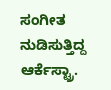ಸಂಗೀತ ನುಡಿಸುತ್ತಿದ್ದ ಆರ್ಕೆಸ್ಟ್ರಾ.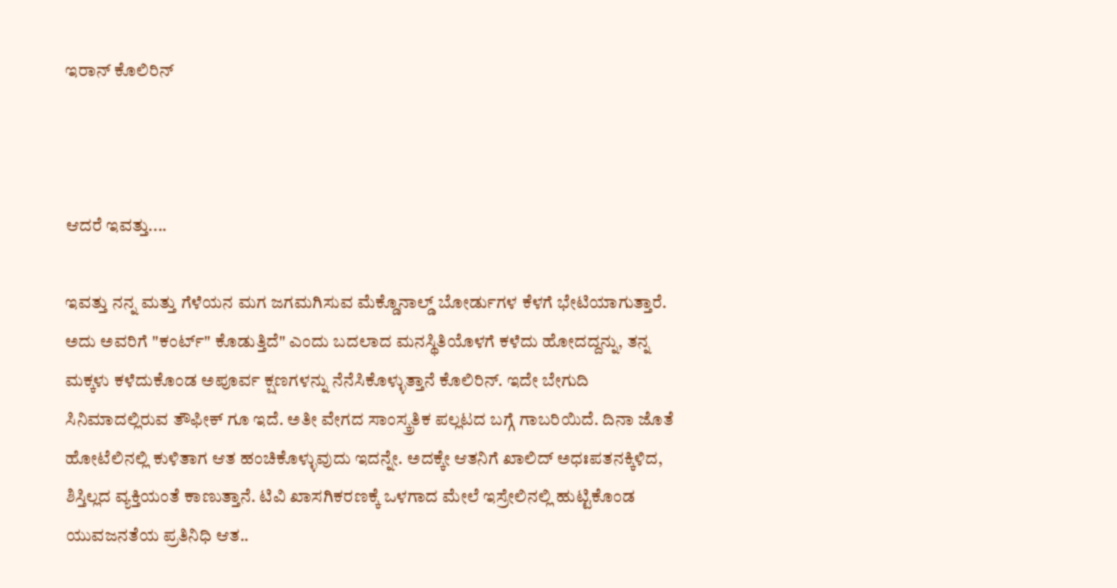ಇರಾನ್ ಕೊಲಿರಿನ್



ಆದರೆ ಇವತ್ತು....

ಇವತ್ತು ನನ್ನ ಮತ್ತು ಗೆಳೆಯನ ಮಗ ಜಗಮಗಿಸುವ ಮೆಕ್ಡೊನಾಲ್ಡ್ ಬೋರ್ಡುಗಳ ಕೆಳಗೆ ಭೇಟಿಯಾಗುತ್ತಾರೆ. ಅದು ಅವರಿಗೆ "ಕಂರ್ಟ್" ಕೊಡುತ್ತಿದೆ" ಎಂದು ಬದಲಾದ ಮನಸ್ಥಿತಿಯೊಳಗೆ ಕಳೆದು ಹೋದದ್ದನ್ನು, ತನ್ನ ಮಕ್ಕಳು ಕಳೆದುಕೊಂಡ ಅಪೂರ್ವ ಕ್ಷಣಗಳನ್ನು ನೆನೆಸಿಕೊಳ್ಳುತ್ತಾನೆ ಕೊಲಿರಿನ್. ಇದೇ ಬೇಗುದಿ ಸಿನಿಮಾದಲ್ಲಿರುವ ತೌಫೀಕ್ ಗೂ ಇದೆ. ಅತೀ ವೇಗದ ಸಾಂಸ್ಕ್ರತಿಕ ಪಲ್ಲಟದ ಬಗ್ಗೆ ಗಾಬರಿಯಿದೆ. ದಿನಾ ಜೊತೆ ಹೋಟೆಲಿನಲ್ಲಿ ಕುಳಿತಾಗ ಆತ ಹಂಚಿಕೊಳ್ಳುವುದು ಇದನ್ನೇ. ಅದಕ್ಕೇ ಆತನಿಗೆ ಖಾಲಿದ್ ಅಧಃಪತನಕ್ಕಿಳಿದ, ಶಿಸ್ತಿಲ್ಲದ ವ್ಯಕ್ತಿಯಂತೆ ಕಾಣುತ್ತಾನೆ. ಟಿವಿ ಖಾಸಗಿಕರಣಕ್ಕೆ ಒಳಗಾದ ಮೇಲೆ ಇಸ್ರೇಲಿನಲ್ಲಿ ಹುಟ್ಟಿಕೊಂಡ ಯುವಜನತೆಯ ಪ್ರತಿನಿಧಿ ಆತ..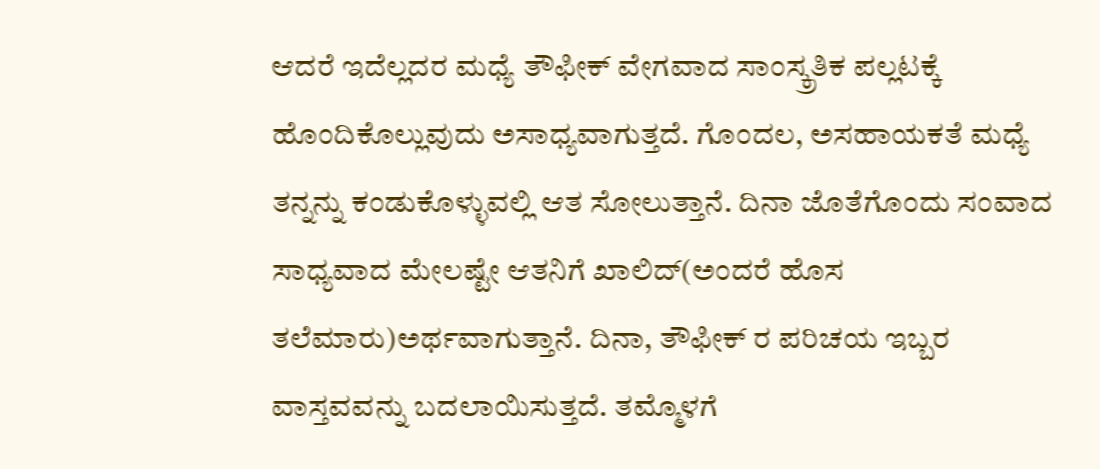ಆದರೆ ಇದೆಲ್ಲದರ ಮಧ್ಯೆ ತೌಫೀಕ್ ವೇಗವಾದ ಸಾಂಸ್ಕ್ರತಿಕ ಪಲ್ಲಟಕ್ಕೆ ಹೊಂದಿಕೊಲ್ಲುವುದು ಅಸಾಧ್ಯವಾಗುತ್ತದೆ. ಗೊಂದಲ, ಅಸಹಾಯಕತೆ ಮಧ್ಯೆ ತನ್ನನ್ನು ಕಂಡುಕೊಳ್ಳುವಲ್ಲಿ ಆತ ಸೋಲುತ್ತಾನೆ. ದಿನಾ ಜೊತೆಗೊಂದು ಸಂವಾದ ಸಾಧ್ಯವಾದ ಮೇಲಷ್ಟೇ ಆತನಿಗೆ ಖಾಲಿದ್(ಅಂದರೆ ಹೊಸ ತಲೆಮಾರು)ಅರ್ಥವಾಗುತ್ತಾನೆ. ದಿನಾ, ತೌಫೀಕ್ ರ ಪರಿಚಯ ಇಬ್ಬರ ವಾಸ್ತವವನ್ನು ಬದಲಾಯಿಸುತ್ತದೆ. ತಮ್ಮೊಳಗೆ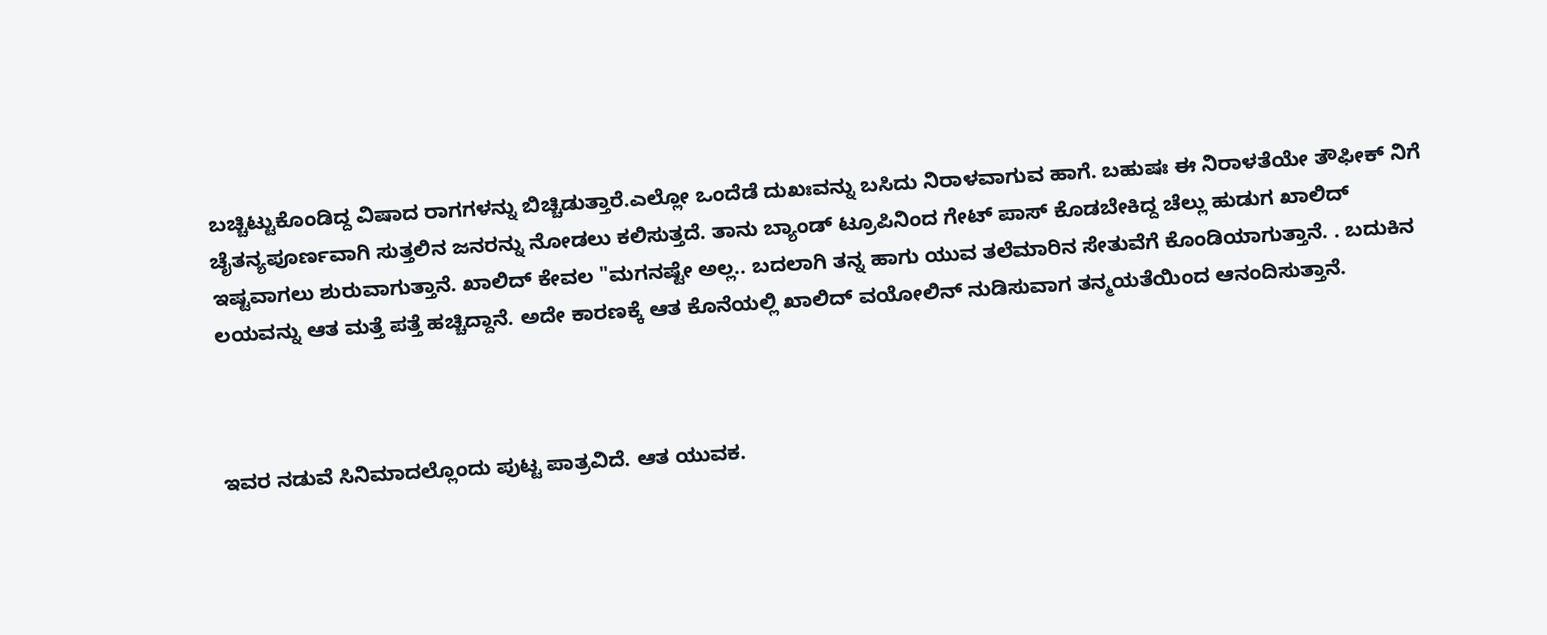ಬಚ್ಚಿಟ್ಟುಕೊಂಡಿದ್ದ ವಿಷಾದ ರಾಗಗಳನ್ನು ಬಿಚ್ಚಿಡುತ್ತಾರೆ.ಎಲ್ಲೋ ಒಂದೆಡೆ ದುಖಃವನ್ನು ಬಸಿದು ನಿರಾಳವಾಗುವ ಹಾಗೆ. ಬಹುಷಃ ಈ ನಿರಾಳತೆಯೇ ತೌಫೀಕ್ ನಿಗೆ ಚೈತನ್ಯಪೂರ್ಣವಾಗಿ ಸುತ್ತಲಿನ ಜನರನ್ನು ನೋಡಲು ಕಲಿಸುತ್ತದೆ. ತಾನು ಬ್ಯಾಂಡ್ ಟ್ರೂಪಿನಿಂದ ಗೇಟ್ ಪಾಸ್ ಕೊಡಬೇಕಿದ್ದ ಚೆಲ್ಲು ಹುಡುಗ ಖಾಲಿದ್ ಇಷ್ಟವಾಗಲು ಶುರುವಾಗುತ್ತಾನೆ. ಖಾಲಿದ್ ಕೇವಲ "ಮಗನಷ್ಟೇ ಅಲ್ಲ.. ಬದಲಾಗಿ ತನ್ನ ಹಾಗು ಯುವ ತಲೆಮಾರಿನ ಸೇತುವೆಗೆ ಕೊಂಡಿಯಾಗುತ್ತಾನೆ. . ಬದುಕಿನ ಲಯವನ್ನು ಆತ ಮತ್ತೆ ಪತ್ತೆ ಹಚ್ಚಿದ್ದಾನೆ. ಅದೇ ಕಾರಣಕ್ಕೆ ಆತ ಕೊನೆಯಲ್ಲಿ ಖಾಲಿದ್ ವಯೋಲಿನ್ ನುಡಿಸುವಾಗ ತನ್ಮಯತೆಯಿಂದ ಆನಂದಿಸುತ್ತಾನೆ.



ಇವರ ನಡುವೆ ಸಿನಿಮಾದಲ್ಲೊಂದು ಪುಟ್ಟ ಪಾತ್ರವಿದೆ. ಆತ ಯುವಕ.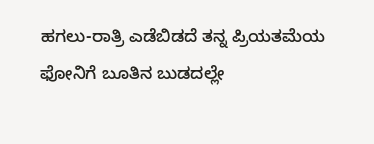ಹಗಲು-ರಾತ್ರಿ ಎಡೆಬಿಡದೆ ತನ್ನ ಪ್ರಿಯತಮೆಯ ಫೋನಿಗೆ ಬೂತಿನ ಬುಡದಲ್ಲೇ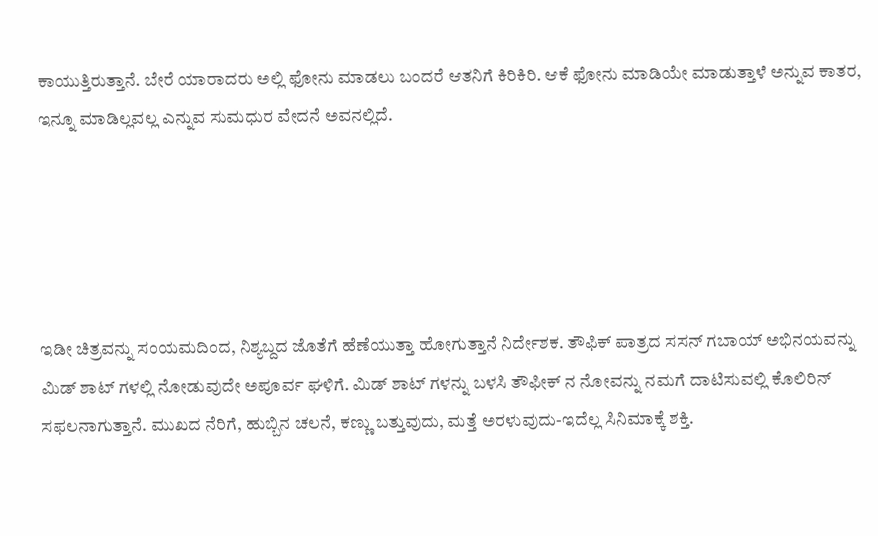ಕಾಯುತ್ತಿರುತ್ತಾನೆ. ಬೇರೆ ಯಾರಾದರು ಅಲ್ಲಿ ಫೋನು ಮಾಡಲು ಬಂದರೆ ಆತನಿಗೆ ಕಿರಿಕಿರಿ. ಆಕೆ ಫೋನು ಮಾಡಿಯೇ ಮಾಡುತ್ತಾಳೆ ಅನ್ನುವ ಕಾತರ, ಇನ್ನೂ ಮಾಡಿಲ್ಲವಲ್ಲ ಎನ್ನುವ ಸುಮಧುರ ವೇದನೆ ಅವನಲ್ಲಿದೆ.





ಇಡೀ ಚಿತ್ರವನ್ನು ಸಂಯಮದಿಂದ, ನಿಶ್ಯಬ್ದದ ಜೊತೆಗೆ ಹೆಣೆಯುತ್ತಾ ಹೋಗುತ್ತಾನೆ ನಿರ್ದೇಶಕ. ತೌಫಿಕ್ ಪಾತ್ರದ ಸಸನ್ ಗಬಾಯ್ ಅಭಿನಯವನ್ನು ಮಿಡ್ ಶಾಟ್ ಗಳಲ್ಲಿ ನೋಡುವುದೇ ಅಪೂರ್ವ ಘಳಿಗೆ. ಮಿಡ್ ಶಾಟ್ ಗಳನ್ನು ಬಳಸಿ ತೌಫೀಕ್ ನ ನೋವನ್ನು ನಮಗೆ ದಾಟಿಸುವಲ್ಲಿ ಕೊಲಿರಿನ್ ಸಫಲನಾಗುತ್ತಾನೆ. ಮುಖದ ನೆರಿಗೆ, ಹುಬ್ಬಿನ ಚಲನೆ, ಕಣ್ಣು ಬತ್ತುವುದು, ಮತ್ತೆ ಅರಳುವುದು-ಇದೆಲ್ಲ ಸಿನಿಮಾಕ್ಕೆ ಶಕ್ತಿ.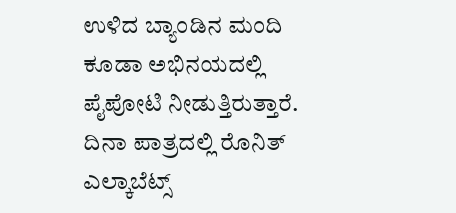ಉಳಿದ ಬ್ಯಾಂಡಿನ ಮಂದಿ ಕೂಡಾ ಅಭಿನಯದಲ್ಲಿ ಪೈಪೋಟಿ ನೀಡುತ್ತಿರುತ್ತಾರೆ. ದಿನಾ ಪಾತ್ರದಲ್ಲಿ ರೊನಿತ್ ಎಲ್ಕಾಬೆಟ್ಸ್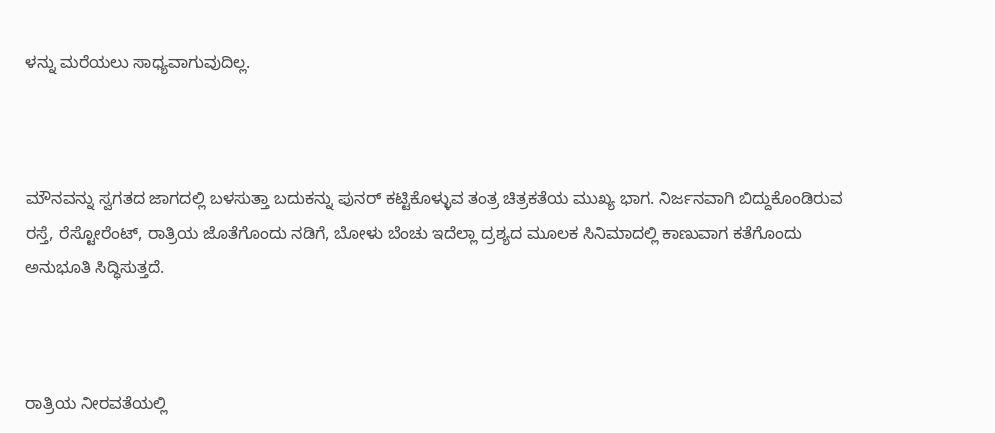ಳನ್ನು ಮರೆಯಲು ಸಾಧ್ಯವಾಗುವುದಿಲ್ಲ.



ಮೌನವನ್ನು ಸ್ವಗತದ ಜಾಗದಲ್ಲಿ ಬಳಸುತ್ತಾ ಬದುಕನ್ನು ಪುನರ್ ಕಟ್ಟಿಕೊಳ್ಳುವ ತಂತ್ರ ಚಿತ್ರಕತೆಯ ಮುಖ್ಯ ಭಾಗ. ನಿರ್ಜನವಾಗಿ ಬಿದ್ದುಕೊಂಡಿರುವ ರಸ್ತೆ, ರೆಸ್ಟೋರೆಂಟ್, ರಾತ್ರಿಯ ಜೊತೆಗೊಂದು ನಡಿಗೆ, ಬೋಳು ಬೆಂಚು ಇದೆಲ್ಲಾ ದ್ರಶ್ಯದ ಮೂಲಕ ಸಿನಿಮಾದಲ್ಲಿ ಕಾಣುವಾಗ ಕತೆಗೊಂದು ಅನುಭೂತಿ ಸಿದ್ಧಿಸುತ್ತದೆ.



ರಾತ್ರಿಯ ನೀರವತೆಯಲ್ಲಿ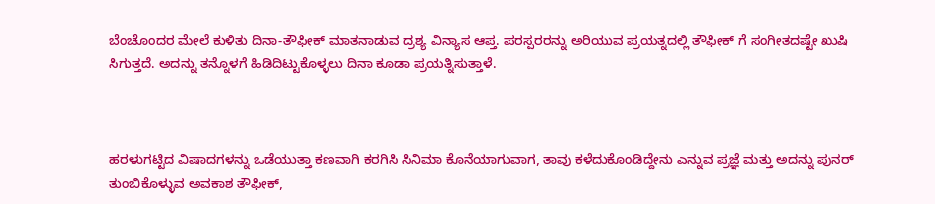ಬೆಂಚೊಂದರ ಮೇಲೆ ಕುಳಿತು ದಿನಾ-ತೌಫೀಕ್ ಮಾತನಾಡುವ ದ್ರಶ್ಯ ವಿನ್ಯಾಸ ಆಪ್ತ. ಪರಸ್ಪರರನ್ನು ಅರಿಯುವ ಪ್ರಯತ್ನದಲ್ಲಿ ತೌಫೀಕ್ ಗೆ ಸಂಗೀತದಷ್ಟೇ ಖುಷಿ ಸಿಗುತ್ತದೆ. ಅದನ್ನು ತನ್ನೊಳಗೆ ಹಿಡಿದಿಟ್ಟುಕೊಳ್ಳಲು ದಿನಾ ಕೂಡಾ ಪ್ರಯತ್ನಿಸುತ್ತಾಳೆ.



ಹರಳುಗಟ್ಟಿದ ವಿಷಾದಗಳನ್ನು ಒಡೆಯುತ್ತಾ ಕಣವಾಗಿ ಕರಗಿಸಿ ಸಿನಿಮಾ ಕೊನೆಯಾಗುವಾಗ, ತಾವು ಕಳೆದುಕೊಂಡಿದ್ದೇನು ಎನ್ನುವ ಪ್ರಜ್ಞೆ ಮತ್ತು ಅದನ್ನು ಪುನರ್ ತುಂಬಿಕೊಳ್ಳುವ ಅವಕಾಶ ತೌಫೀಕ್,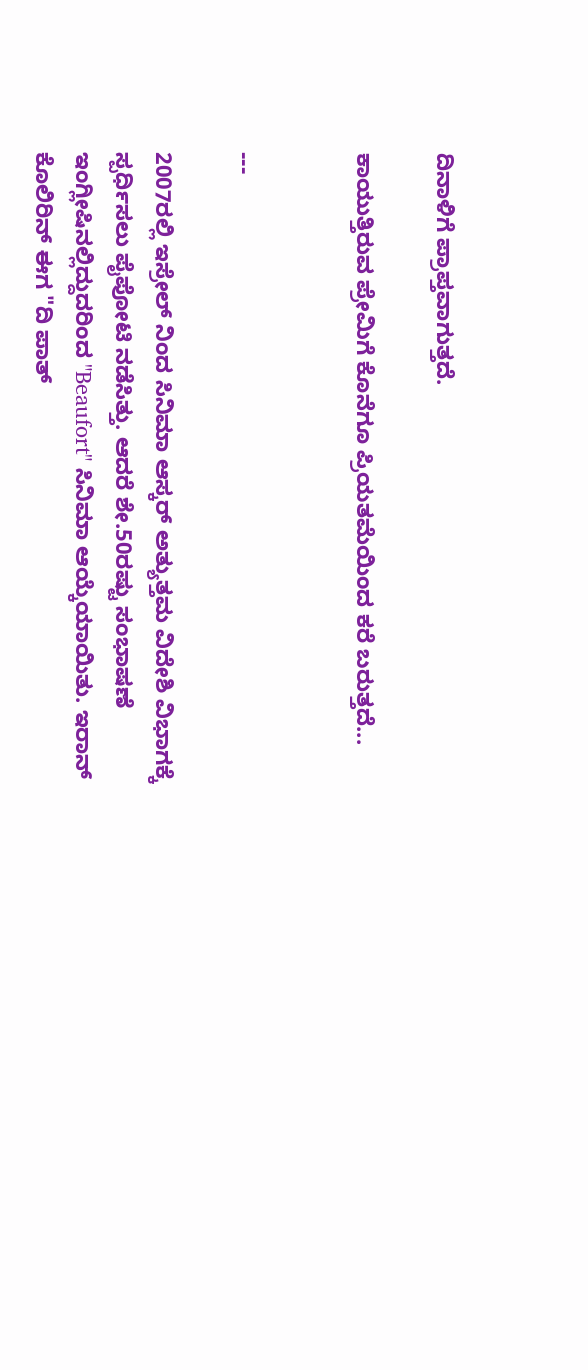ದಿನಾಳಿಗೆ ಪ್ರಾಪ್ತವಾಗುತ್ತದೆ.

ಕಾಯುತ್ತಿರುವ ಪ್ರೇಮಿಗೆ ಕೊನೆಗೂ ಪ್ರಿಯತಮೆಯಿಂದ ಕರೆ ಬರುತ್ತದೆ...


---

2007ರಲ್ಲಿ ಇಸ್ರೇಲ್ ನಿಂದ ಸಿನಿಮಾ ಆಸ್ಕರ್ ಅತ್ಯುತ್ತಮ ವಿದೇಶಿ ವಿಭಾಗಕ್ಕೆ ಸ್ಪರ್ಧಿಸಲು ಪೈಪೋಟಿ ನಡೆಸಿತ್ತು. ಆದರೆ ಶೇ.50ರಷ್ಟು ಸಂಭಾಷಣೆ ಇಂಗ್ಲೀಷಿನಲ್ಲಿದ್ದುದರಿಂದ "Beaufort" ಸಿನಿಮಾ ಆಯ್ಕೆಯಾಯಿತು. ಇರಾನ್ ಕೊಲಿರಿನ್ ಈಗ "ದಿ ಪಾತ್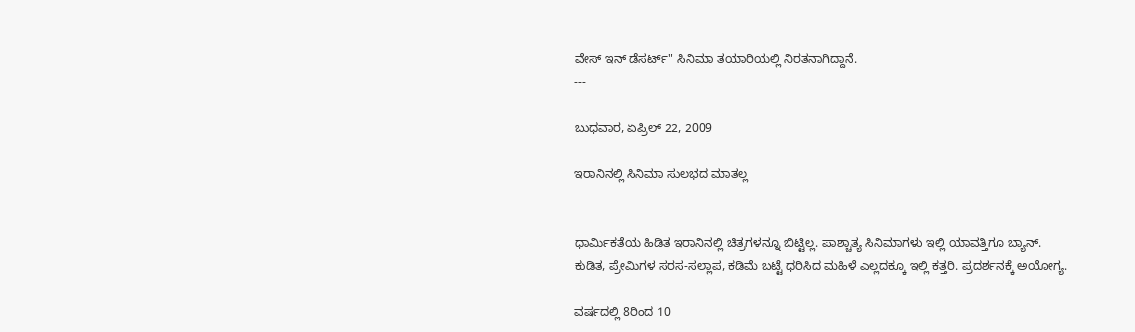ವೇಸ್ ಇನ್ ಡೆಸರ್ಟ್" ಸಿನಿಮಾ ತಯಾರಿಯಲ್ಲಿ ನಿರತನಾಗಿದ್ದಾನೆ.
---

ಬುಧವಾರ, ಏಪ್ರಿಲ್ 22, 2009

ಇರಾನಿನಲ್ಲಿ ಸಿನಿಮಾ ಸುಲಭದ ಮಾತಲ್ಲ


ಧಾರ್ಮಿಕತೆಯ ಹಿಡಿತ ಇರಾನಿನಲ್ಲಿ ಚಿತ್ರಗಳನ್ನೂ ಬಿಟ್ಟಿಲ್ಲ. ಪಾಶ್ಚಾತ್ಯ ಸಿನಿಮಾಗಳು ಇಲ್ಲಿ ಯಾವತ್ತಿಗೂ ಬ್ಯಾನ್.
ಕುಡಿತ, ಪ್ರೇಮಿಗಳ ಸರಸ-ಸಲ್ಲಾಪ, ಕಡಿಮೆ ಬಟ್ಟೆ ಧರಿಸಿದ ಮಹಿಳೆ ಎಲ್ಲದಕ್ಕೂ ಇಲ್ಲಿ ಕತ್ತರಿ. ಪ್ರದರ್ಶನಕ್ಕೆ ಅಯೋಗ್ಯ.

ವರ್ಷದಲ್ಲಿ 8ರಿಂದ 10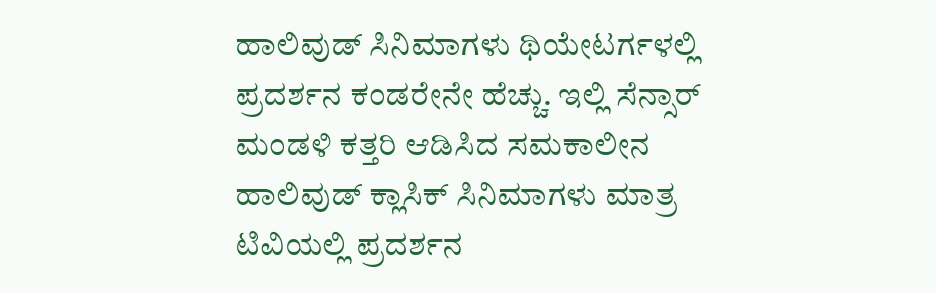ಹಾಲಿವುಡ್ ಸಿನಿಮಾಗಳು ಥಿಯೇಟರ್ಗಳಲ್ಲಿ ಪ್ರದರ್ಶನ ಕಂಡರೇನೇ ಹೆಚ್ಚು. ಇಲ್ಲಿ ಸೆನ್ಸಾರ್ ಮಂಡಳಿ ಕತ್ತರಿ ಆಡಿಸಿದ ಸಮಕಾಲೀನ ಹಾಲಿವುಡ್ ಕ್ಲಾಸಿಕ್ ಸಿನಿಮಾಗಳು ಮಾತ್ರ ಟಿವಿಯಲ್ಲಿ ಪ್ರದರ್ಶನ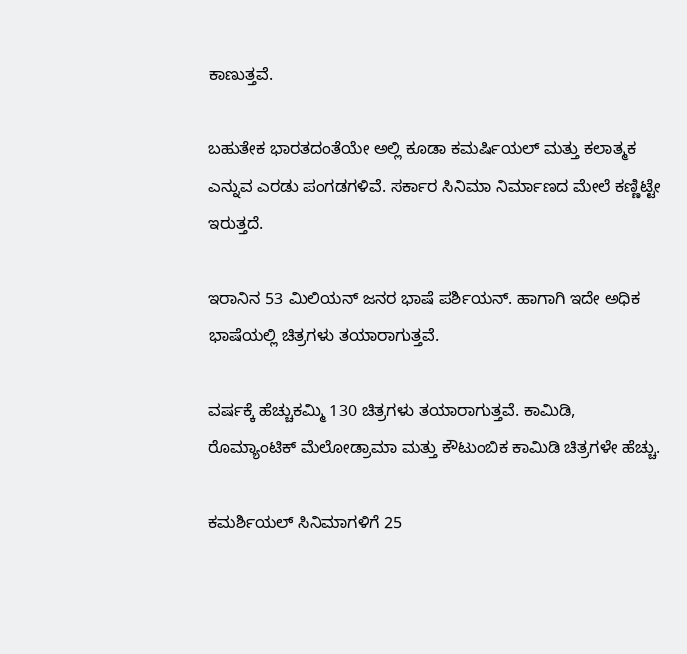ಕಾಣುತ್ತವೆ.

ಬಹುತೇಕ ಭಾರತದಂತೆಯೇ ಅಲ್ಲಿ ಕೂಡಾ ಕಮರ್ಷಿಯಲ್ ಮತ್ತು ಕಲಾತ್ಮಕ ಎನ್ನುವ ಎರಡು ಪಂಗಡಗಳಿವೆ. ಸರ್ಕಾರ ಸಿನಿಮಾ ನಿರ್ಮಾಣದ ಮೇಲೆ ಕಣ್ಣಿಟ್ಟೇ ಇರುತ್ತದೆ.

ಇರಾನಿನ 53 ಮಿಲಿಯನ್ ಜನರ ಭಾಷೆ ಪರ್ಶಿಯನ್. ಹಾಗಾಗಿ ಇದೇ ಅಧಿಕ ಭಾಷೆಯಲ್ಲಿ ಚಿತ್ರಗಳು ತಯಾರಾಗುತ್ತವೆ.

ವರ್ಷಕ್ಕೆ ಹೆಚ್ಚುಕಮ್ಮಿ 130 ಚಿತ್ರಗಳು ತಯಾರಾಗುತ್ತವೆ. ಕಾಮಿಡಿ, ರೊಮ್ಯಾಂಟಿಕ್ ಮೆಲೋಡ್ರಾಮಾ ಮತ್ತು ಕೌಟುಂಬಿಕ ಕಾಮಿಡಿ ಚಿತ್ರಗಳೇ ಹೆಚ್ಚು.

ಕಮರ್ಶಿಯಲ್ ಸಿನಿಮಾಗಳಿಗೆ 25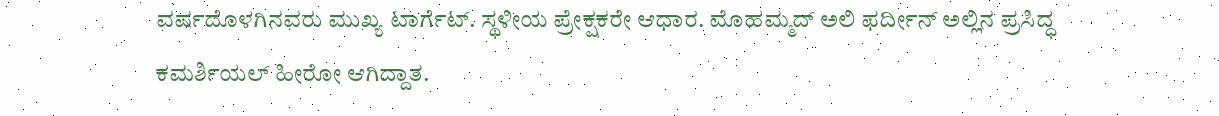ವರ್ಷದೊಳಗಿನವರು ಮುಖ್ಯ ಟಾರ್ಗೆಟ್. ಸ್ಥಳೀಯ ಪ್ರೇಕ್ಷಕರೇ ಆಧಾರ. ಮೊಹಮ್ಮದ್ ಅಲಿ ಫರ್ದೀನ್ ಅಲ್ಲಿನ ಪ್ರಸಿದ್ಧ ಕಮರ್ಶಿಯಲ್ ಹೀರೋ ಆಗಿದ್ದಾತ.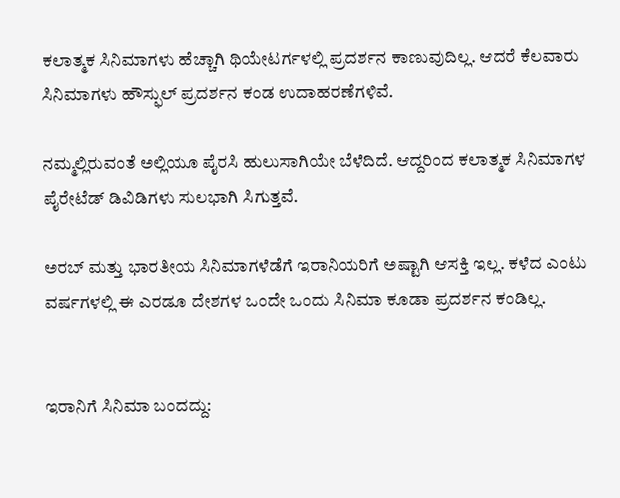ಕಲಾತ್ಮಕ ಸಿನಿಮಾಗಳು ಹೆಚ್ಚಾಗಿ ಥಿಯೇಟರ್ಗಳಲ್ಲಿ ಪ್ರದರ್ಶನ ಕಾಣುವುದಿಲ್ಲ. ಆದರೆ ಕೆಲವಾರು ಸಿನಿಮಾಗಳು ಹೌಸ್ಫುಲ್ ಪ್ರದರ್ಶನ ಕಂಡ ಉದಾಹರಣೆಗಳಿವೆ.

ನಮ್ಮಲ್ಲಿರುವಂತೆ ಅಲ್ಲಿಯೂ ಪೈರಸಿ ಹುಲುಸಾಗಿಯೇ ಬೆಳೆದಿದೆ. ಆದ್ದರಿಂದ ಕಲಾತ್ಮಕ ಸಿನಿಮಾಗಳ ಪೈರೇಟೆಡ್ ಡಿವಿಡಿಗಳು ಸುಲಭಾಗಿ ಸಿಗುತ್ತವೆ.

ಅರಬ್ ಮತ್ತು ಭಾರತೀಯ ಸಿನಿಮಾಗಳೆಡೆಗೆ ಇರಾನಿಯರಿಗೆ ಅಷ್ಟಾಗಿ ಆಸಕ್ತಿ ಇಲ್ಲ. ಕಳೆದ ಎಂಟು ವರ್ಷಗಳಲ್ಲಿ ಈ ಎರಡೂ ದೇಶಗಳ ಒಂದೇ ಒಂದು ಸಿನಿಮಾ ಕೂಡಾ ಪ್ರದರ್ಶನ ಕಂಡಿಲ್ಲ.


ಇರಾನಿಗೆ ಸಿನಿಮಾ ಬಂದದ್ದು: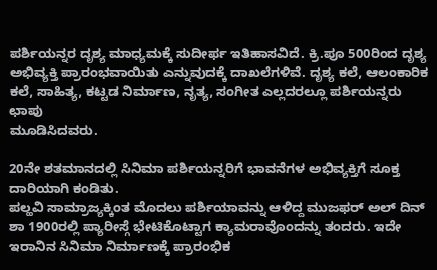ಪರ್ಶಿಯನ್ನರ ದೃಶ್ಯ ಮಾಧ್ಯಮಕ್ಕೆ ಸುದೀರ್ಫ ಇತಿಹಾಸವಿದೆ. ಕ್ರಿ.ಪೂ 500ರಿಂದ ದೃಶ್ಯ ಅಭಿವ್ಯಕ್ತಿ ಪ್ರಾರಂಭವಾಯಿತು ಎನ್ನುವುದಕ್ಕೆ ದಾಖಲೆಗಳಿವೆ. ದೃಶ್ಯ ಕಲೆ, ಆಲಂಕಾರಿಕ ಕಲೆ, ಸಾಹಿತ್ಯ, ಕಟ್ಟಡ ನಿರ್ಮಾಣ, ನೃತ್ಯ, ಸಂಗೀತ ಎಲ್ಲದರಲ್ಲೂ ಪರ್ಶಿಯನ್ನರು ಛಾಪು
ಮೂಡಿಸಿದವರು.

20ನೇ ಶತಮಾನದಲ್ಲಿ ಸಿನಿಮಾ ಪರ್ಶಿಯನ್ನರಿಗೆ ಭಾವನೆಗಳ ಅಭಿವ್ಯಕ್ತಿಗೆ ಸೂಕ್ತ ದಾರಿಯಾಗಿ ಕಂಡಿತು.
ಪಲ್ಹವಿ ಸಾಮ್ರಾಜ್ಯಕ್ಕಿಂತ ಮೊದಲು ಪರ್ಶಿಯಾವನ್ನು ಆಳಿದ್ದ ಮುಜಫರ್ ಅಲ್ ದಿನ್ ಶಾ 1900ರಲ್ಲಿ ಪ್ಯಾರೀಸ್ಗೆ ಭೇಟಿಕೊಟ್ಟಾಗ ಕ್ಯಾಮರಾವೊಂದನ್ನು ತಂದರು. ಇದೇ ಇರಾನಿನ ಸಿನಿಮಾ ನಿರ್ಮಾಣಕ್ಕೆ ಪ್ರಾರಂಭಿಕ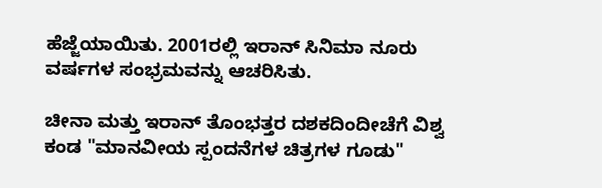ಹೆಜ್ಜೆಯಾಯಿತು. 2001ರಲ್ಲಿ ಇರಾನ್ ಸಿನಿಮಾ ನೂರು ವರ್ಷಗಳ ಸಂಭ್ರಮವನ್ನು ಆಚರಿಸಿತು.

ಚೀನಾ ಮತ್ತು ಇರಾನ್ ತೊಂಭತ್ತರ ದಶಕದಿಂದೀಚೆಗೆ ವಿಶ್ವ ಕಂಡ "ಮಾನವೀಯ ಸ್ಪಂದನೆಗಳ ಚಿತ್ರಗಳ ಗೂಡು"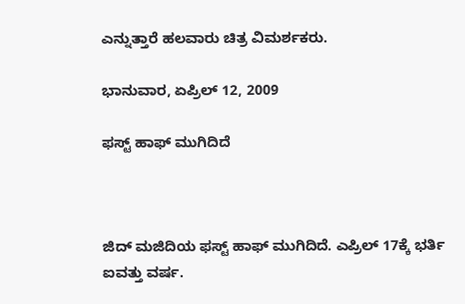ಎನ್ನುತ್ತಾರೆ ಹಲವಾರು ಚಿತ್ರ ವಿಮರ್ಶಕರು.

ಭಾನುವಾರ, ಏಪ್ರಿಲ್ 12, 2009

ಫಸ್ಟ್ ಹಾಫ್ ಮುಗಿದಿದೆ



ಜಿದ್ ಮಜಿದಿಯ ಫಸ್ಟ್ ಹಾಫ್ ಮುಗಿದಿದೆ. ಎಪ್ರಿಲ್ 17ಕ್ಕೆ ಭರ್ತಿ ಐವತ್ತು ವರ್ಷ.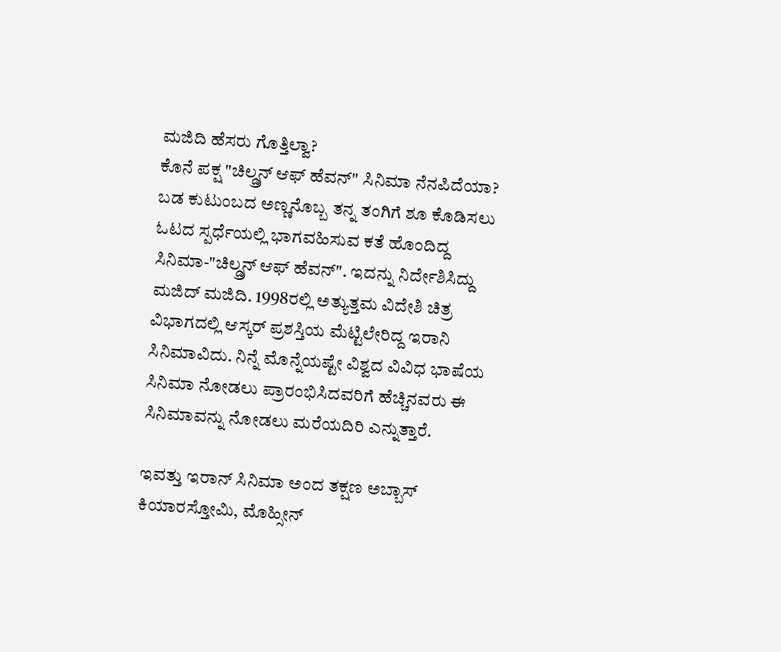ಮಜಿದಿ ಹೆಸರು ಗೊತ್ತಿಲ್ವಾ?
ಕೊನೆ ಪಕ್ಷ "ಚಿಲ್ಡ್ರನ್ ಆಫ್ ಹೆವನ್" ಸಿನಿಮಾ ನೆನಪಿದೆಯಾ?
ಬಡ ಕುಟುಂಬದ ಅಣ್ಣನೊಬ್ಬ ತನ್ನ ತಂಗಿಗೆ ಶೂ ಕೊಡಿಸಲು ಓಟದ ಸ್ಪರ್ಧೆಯಲ್ಲಿ ಭಾಗವಹಿಸುವ ಕತೆ ಹೊಂದಿದ್ದ ಸಿನಿಮಾ-"ಚಿಲ್ಡ್ರನ್ ಆಫ್ ಹೆವನ್". ಇದನ್ನು ನಿರ್ದೇಶಿಸಿದ್ದು ಮಜಿದ್ ಮಜಿದಿ. 1998ರಲ್ಲಿ ಅತ್ಯುತ್ತಮ ವಿದೇಶಿ ಚಿತ್ರ ವಿಭಾಗದಲ್ಲಿ ಆಸ್ಕರ್ ಪ್ರಶಸ್ತಿಯ ಮೆಟ್ಟಿಲೇರಿದ್ದ ಇರಾನಿ ಸಿನಿಮಾವಿದು. ನಿನ್ನೆ ಮೊನ್ನೆಯಷ್ಟೇ ವಿಶ್ವದ ವಿವಿಧ ಭಾಷೆಯ ಸಿನಿಮಾ ನೋಡಲು ಪ್ರಾರಂಭಿಸಿದವರಿಗೆ ಹೆಚ್ಚಿನವರು ಈ ಸಿನಿಮಾವನ್ನು ನೋಡಲು ಮರೆಯದಿರಿ ಎನ್ನುತ್ತಾರೆ.

ಇವತ್ತು ಇರಾನ್ ಸಿನಿಮಾ ಅಂದ ತಕ್ಷಣ ಅಬ್ಬಾಸ್ ಕಿಯಾರಸ್ತೋಮಿ, ಮೊಹ್ಸೀನ್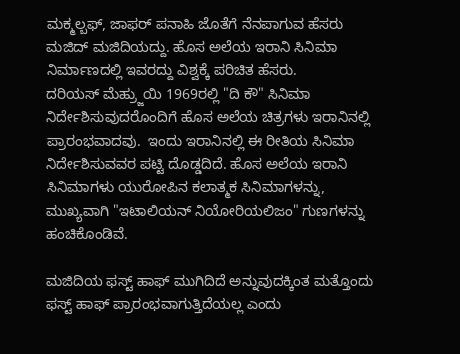ಮಕ್ಮಲ್ಬಫ್, ಜಾಫರ್ ಪನಾಹಿ ಜೊತೆಗೆ ನೆನಪಾಗುವ ಹೆಸರು ಮಜಿದ್ ಮಜಿದಿಯದ್ದು. ಹೊಸ ಅಲೆಯ ಇರಾನಿ ಸಿನಿಮಾ ನಿರ್ಮಾಣದಲ್ಲಿ ಇವರದ್ದು ವಿಶ್ವಕ್ಕೆ ಪರಿಚಿತ ಹೆಸರು.
ದರಿಯಸ್ ಮೆಹ್ರ್ಜುಯಿ 1969ರಲ್ಲಿ "ದಿ ಕೌ" ಸಿನಿಮಾ ನಿರ್ದೇಶಿಸುವುದರೊಂದಿಗೆ ಹೊಸ ಅಲೆಯ ಚಿತ್ರಗಳು ಇರಾನಿನಲ್ಲಿ ಪ್ರಾರಂಭವಾದವು.  ಇಂದು ಇರಾನಿನಲ್ಲಿ ಈ ರೀತಿಯ ಸಿನಿಮಾ  ನಿರ್ದೇಶಿಸುವವರ ಪಟ್ಟಿ ದೊಡ್ಡದಿದೆ. ಹೊಸ ಅಲೆಯ ಇರಾನಿ ಸಿನಿಮಾಗಳು ಯುರೋಪಿನ ಕಲಾತ್ಮಕ ಸಿನಿಮಾಗಳನ್ನು, ಮುಖ್ಯವಾಗಿ "ಇಟಾಲಿಯನ್ ನಿಯೋರಿಯಲಿಜಂ" ಗುಣಗಳನ್ನು ಹಂಚಿಕೊಂಡಿವೆ.

ಮಜಿದಿಯ ಫಸ್ಟ್ ಹಾಫ್ ಮುಗಿದಿದೆ ಅನ್ನುವುದಕ್ಕಿಂತ ಮತ್ತೊಂದು ಫಸ್ಟ್ ಹಾಫ್ ಪ್ರಾರಂಭವಾಗುತ್ತಿದೆಯಲ್ಲ ಎಂದು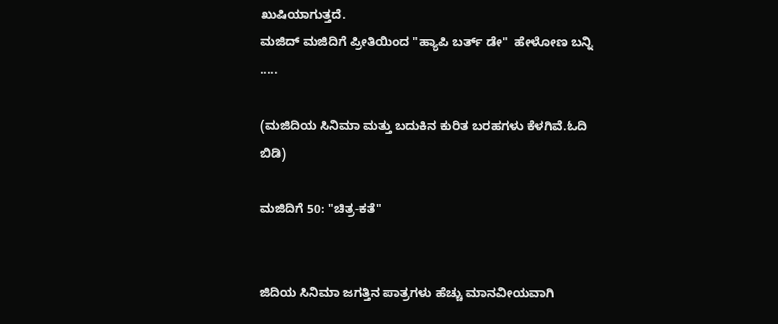ಖುಷಿಯಾಗುತ್ತದೆ.
ಮಜಿದ್ ಮಜಿದಿಗೆ ಪ್ರೀತಿಯಿಂದ "ಹ್ಯಾಪಿ ಬರ್ತ್ ಡೇ"  ಹೇಳೋಣ ಬನ್ನಿ .....

(ಮಜಿದಿಯ ಸಿನಿಮಾ ಮತ್ತು ಬದುಕಿನ ಕುರಿತ ಬರಹಗಳು ಕೆಳಗಿವೆ.ಓದಿ ಬಿಡಿ)

ಮಜಿದಿಗೆ 50: "ಚಿತ್ರ-ಕತೆ"


ಜಿದಿಯ ಸಿನಿಮಾ ಜಗತ್ತಿನ ಪಾತ್ರಗಳು ಹೆಚ್ಚು ಮಾನವೀಯವಾಗಿ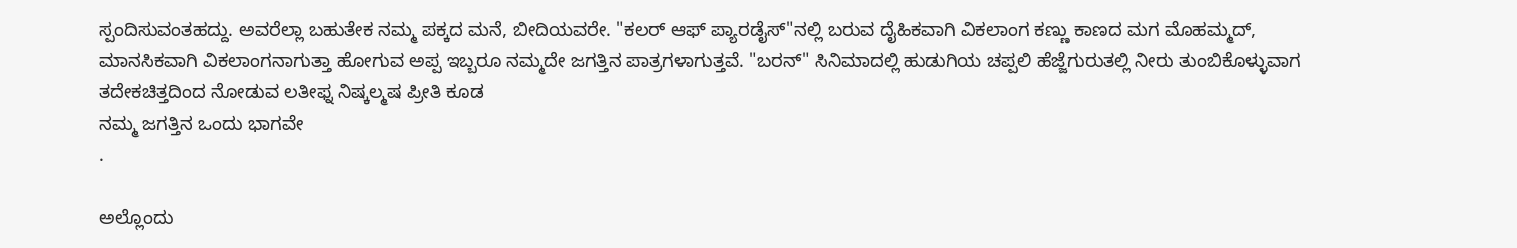ಸ್ಪಂದಿಸುವಂತಹದ್ದು. ಅವರೆಲ್ಲಾ ಬಹುತೇಕ ನಮ್ಮ ಪಕ್ಕದ ಮನೆ, ಬೀದಿಯವರೇ. "ಕಲರ್ ಆಫ್ ಪ್ಯಾರಡೈಸ್"ನಲ್ಲಿ ಬರುವ ದೈಹಿಕವಾಗಿ ವಿಕಲಾಂಗ ಕಣ್ಣು ಕಾಣದ ಮಗ ಮೊಹಮ್ಮದ್, ಮಾನಸಿಕವಾಗಿ ವಿಕಲಾಂಗನಾಗುತ್ತಾ ಹೋಗುವ ಅಪ್ಪ ಇಬ್ಬರೂ ನಮ್ಮದೇ ಜಗತ್ತಿನ ಪಾತ್ರಗಳಾಗುತ್ತವೆ. "ಬರನ್" ಸಿನಿಮಾದಲ್ಲಿ ಹುಡುಗಿಯ ಚಪ್ಪಲಿ ಹೆಜ್ಜೆಗುರುತಲ್ಲಿ ನೀರು ತುಂಬಿಕೊಳ್ಳುವಾಗ ತದೇಕಚಿತ್ತದಿಂದ ನೋಡುವ ಲತೀಫ್ನ ನಿಷ್ಕಲ್ಮಷ ಪ್ರೀತಿ ಕೂಡ
ನಮ್ಮ ಜಗತ್ತಿನ ಒಂದು ಭಾಗವೇ
.

ಅಲ್ಲೊಂದು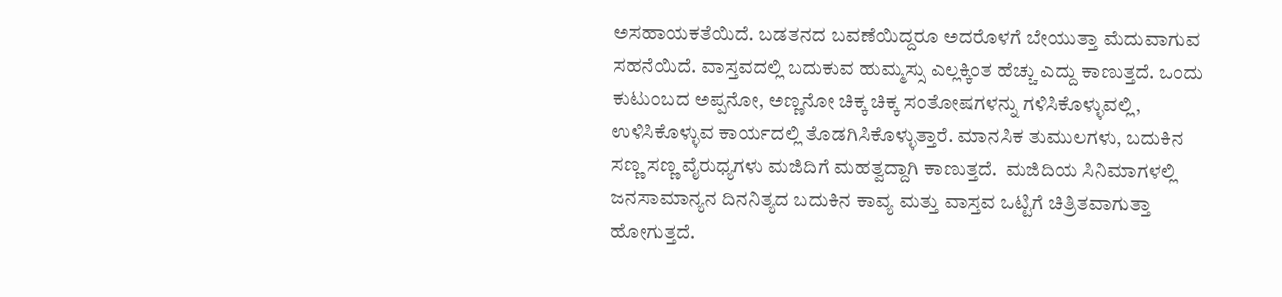ಅಸಹಾಯಕತೆಯಿದೆ. ಬಡತನದ ಬವಣೆಯಿದ್ದರೂ ಅದರೊಳಗೆ ಬೇಯುತ್ತಾ ಮೆದುವಾಗುವ ಸಹನೆಯಿದೆ. ವಾಸ್ತವದಲ್ಲಿ ಬದುಕುವ ಹುಮ್ಮಸ್ಸು ಎಲ್ಲಕ್ಕಿಂತ ಹೆಚ್ಚು ಎದ್ದು ಕಾಣುತ್ತದೆ. ಒಂದು ಕುಟುಂಬದ ಅಪ್ಪನೋ, ಅಣ್ಣನೋ ಚಿಕ್ಕ ಚಿಕ್ಕ ಸಂತೋಷಗಳನ್ನು ಗಳಿಸಿಕೊಳ್ಳುವಲ್ಲಿ, ಉಳಿಸಿಕೊಳ್ಳುವ ಕಾರ್ಯದಲ್ಲಿ ತೊಡಗಿಸಿಕೊಳ್ಳುತ್ತಾರೆ. ಮಾನಸಿಕ ತುಮುಲಗಳು, ಬದುಕಿನ ಸಣ್ಣ ಸಣ್ಣ ವೈರುಧ್ಯಗಳು ಮಜಿದಿಗೆ ಮಹತ್ವದ್ದಾಗಿ ಕಾಣುತ್ತದೆ.  ಮಜಿದಿಯ ಸಿನಿಮಾಗಳಲ್ಲಿ ಜನಸಾಮಾನ್ಯನ ದಿನನಿತ್ಯದ ಬದುಕಿನ ಕಾವ್ಯ ಮತ್ತು ವಾಸ್ತವ ಒಟ್ಟಿಗೆ ಚಿತ್ರಿತವಾಗುತ್ತಾ ಹೋಗುತ್ತದೆ.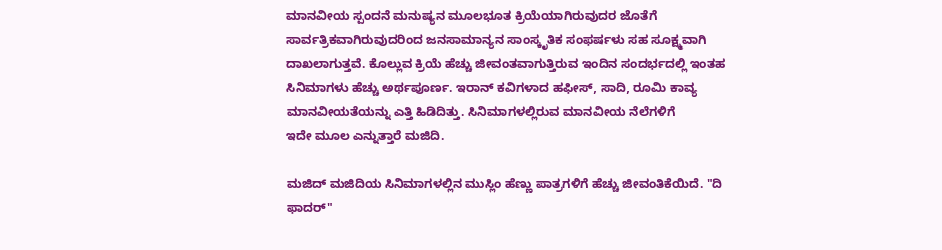ಮಾನವೀಯ ಸ್ಪಂದನೆ ಮನುಷ್ಯನ ಮೂಲಭೂತ ಕ್ರಿಯೆಯಾಗಿರುವುದರ ಜೊತೆಗೆ ಸಾರ್ವತ್ರಿಕವಾಗಿರುವುದರಿಂದ ಜನಸಾಮಾನ್ಯನ ಸಾಂಸ್ಕೃತಿಕ ಸಂಫರ್ಷಳು ಸಹ ಸೂಕ್ಷ್ಮವಾಗಿ ದಾಖಲಾಗುತ್ತವೆ. ಕೊಲ್ಲುವ ಕ್ರಿಯೆ ಹೆಚ್ಚು ಜೀವಂತವಾಗುತ್ತಿರುವ ಇಂದಿನ ಸಂದರ್ಭದಲ್ಲಿ ಇಂತಹ ಸಿನಿಮಾಗಳು ಹೆಚ್ಚು ಅರ್ಥಪೂರ್ಣ. ಇರಾನ್ ಕವಿಗಳಾದ ಹಫೀಸ್, ಸಾದಿ, ರೂಮಿ ಕಾವ್ಯ ಮಾನವೀಯತೆಯನ್ನು ಎತ್ತಿ ಹಿಡಿದಿತ್ತು. ಸಿನಿಮಾಗಳಲ್ಲಿರುವ ಮಾನವೀಯ ನೆಲೆಗಳಿಗೆ
ಇದೇ ಮೂಲ ಎನ್ನುತ್ತಾರೆ ಮಜಿದಿ.

ಮಜಿದ್ ಮಜಿದಿಯ ಸಿನಿಮಾಗಳಲ್ಲಿನ ಮುಸ್ಲಿಂ ಹೆಣ್ಣು ಪಾತ್ರಗಳಿಗೆ ಹೆಚ್ಚು ಜೀವಂತಿಕೆಯಿದೆ. "ದಿ ಫಾದರ್"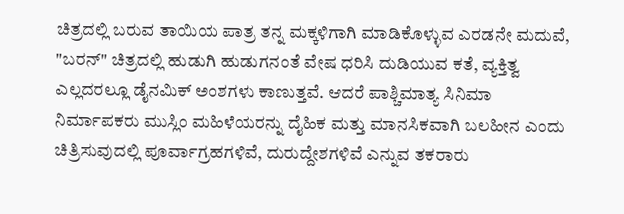ಚಿತ್ರದಲ್ಲಿ ಬರುವ ತಾಯಿಯ ಪಾತ್ರ ತನ್ನ ಮಕ್ಕಳಿಗಾಗಿ ಮಾಡಿಕೊಳ್ಳುವ ಎರಡನೇ ಮದುವೆ, "ಬರನ್" ಚಿತ್ರದಲ್ಲಿ ಹುಡುಗಿ ಹುಡುಗನಂತೆ ವೇಷ ಧರಿಸಿ ದುಡಿಯುವ ಕತೆ, ವ್ಯಕ್ತಿತ್ವ ಎಲ್ಲದರಲ್ಲೂ ಡೈನಮಿಕ್ ಅಂಶಗಳು ಕಾಣುತ್ತವೆ. ಆದರೆ ಪಾಶ್ಚಿಮಾತ್ಯ ಸಿನಿಮಾ ನಿರ್ಮಾಪಕರು ಮುಸ್ಲಿಂ ಮಹಿಳೆಯರನ್ನು ದೈಹಿಕ ಮತ್ತು ಮಾನಸಿಕವಾಗಿ ಬಲಹೀನ ಎಂದು ಚಿತ್ರಿಸುವುದಲ್ಲಿ ಪೂರ್ವಾಗ್ರಹಗಳಿವೆ, ದುರುದ್ದೇಶಗಳಿವೆ ಎನ್ನುವ ತಕರಾರು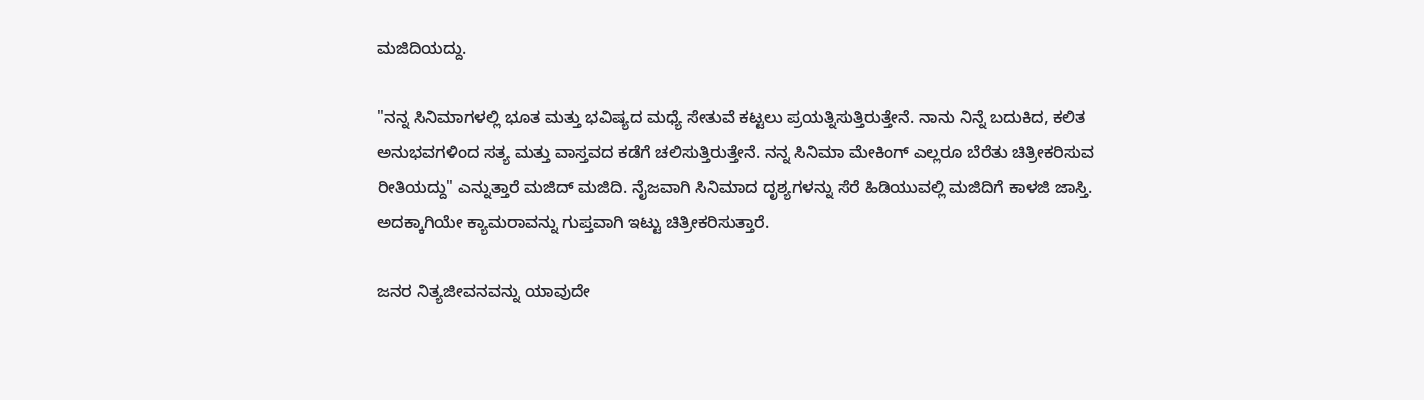ಮಜಿದಿಯದ್ದು.

"ನನ್ನ ಸಿನಿಮಾಗಳಲ್ಲಿ ಭೂತ ಮತ್ತು ಭವಿಷ್ಯದ ಮಧ್ಯೆ ಸೇತುವೆ ಕಟ್ಟಲು ಪ್ರಯತ್ನಿಸುತ್ತಿರುತ್ತೇನೆ. ನಾನು ನಿನ್ನೆ ಬದುಕಿದ, ಕಲಿತ ಅನುಭವಗಳಿಂದ ಸತ್ಯ ಮತ್ತು ವಾಸ್ತವದ ಕಡೆಗೆ ಚಲಿಸುತ್ತಿರುತ್ತೇನೆ. ನನ್ನ ಸಿನಿಮಾ ಮೇಕಿಂಗ್ ಎಲ್ಲರೂ ಬೆರೆತು ಚಿತ್ರೀಕರಿಸುವ ರೀತಿಯದ್ದು" ಎನ್ನುತ್ತಾರೆ ಮಜಿದ್ ಮಜಿದಿ. ನೈಜವಾಗಿ ಸಿನಿಮಾದ ದೃಶ್ಯಗಳನ್ನು ಸೆರೆ ಹಿಡಿಯುವಲ್ಲಿ ಮಜಿದಿಗೆ ಕಾಳಜಿ ಜಾಸ್ತಿ. ಅದಕ್ಕಾಗಿಯೇ ಕ್ಯಾಮರಾವನ್ನು ಗುಪ್ತವಾಗಿ ಇಟ್ಟು ಚಿತ್ರೀಕರಿಸುತ್ತಾರೆ.

ಜನರ ನಿತ್ಯಜೀವನವನ್ನು ಯಾವುದೇ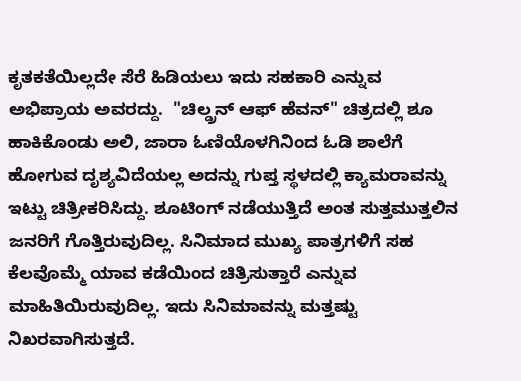ಕೃತಕತೆಯಿಲ್ಲದೇ ಸೆರೆ ಹಿಡಿಯಲು ಇದು ಸಹಕಾರಿ ಎನ್ನುವ ಅಭಿಪ್ರಾಯ ಅವರದ್ದು.  "ಚಿಲ್ಡ್ರನ್ ಆಫ್ ಹೆವನ್" ಚಿತ್ರದಲ್ಲಿ ಶೂ ಹಾಕಿಕೊಂಡು ಅಲಿ, ಜಾರಾ ಓಣಿಯೊಳಗಿನಿಂದ ಓಡಿ ಶಾಲೆಗೆ ಹೋಗುವ ದೃಶ್ಯವಿದೆಯಲ್ಲ ಅದನ್ನು ಗುಪ್ತ ಸ್ಥಳದಲ್ಲಿ ಕ್ಯಾಮರಾವನ್ನು ಇಟ್ಟು ಚಿತ್ರೀಕರಿಸಿದ್ದು. ಶೂಟಿಂಗ್ ನಡೆಯುತ್ತಿದೆ ಅಂತ ಸುತ್ತಮುತ್ತಲಿನ ಜನರಿಗೆ ಗೊತ್ತಿರುವುದಿಲ್ಲ. ಸಿನಿಮಾದ ಮುಖ್ಯ ಪಾತ್ರಗಳಿಗೆ ಸಹ ಕೆಲವೊಮ್ಮೆ ಯಾವ ಕಡೆಯಿಂದ ಚಿತ್ರಿಸುತ್ತಾರೆ ಎನ್ನುವ ಮಾಹಿತಿಯಿರುವುದಿಲ್ಲ. ಇದು ಸಿನಿಮಾವನ್ನು ಮತ್ತಷ್ಟು ನಿಖರವಾಗಿಸುತ್ತದೆ.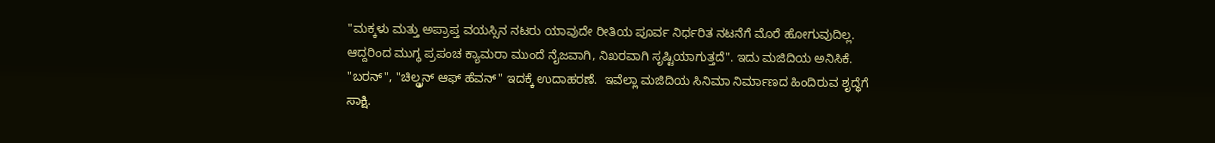"ಮಕ್ಕಳು ಮತ್ತು ಅಪ್ರಾಪ್ತ ವಯಸ್ಸಿನ ನಟರು ಯಾವುದೇ ರೀತಿಯ ಪೂರ್ವ ನಿರ್ಧರಿತ ನಟನೆಗೆ ಮೊರೆ ಹೋಗುವುದಿಲ್ಲ. ಆದ್ದರಿಂದ ಮುಗ್ಧ ಪ್ರಪಂಚ ಕ್ಯಾಮರಾ ಮುಂದೆ ನೈಜವಾಗಿ, ನಿಖರವಾಗಿ ಸೃಷ್ಟಿಯಾಗುತ್ತದೆ". ಇದು ಮಜಿದಿಯ ಅನಿಸಿಕೆ. "ಬರನ್", "ಚಿಲ್ಡ್ರನ್ ಆಫ್ ಹೆವನ್" ಇದಕ್ಕೆ ಉದಾಹರಣೆ.  ಇವೆಲ್ಲಾ ಮಜಿದಿಯ ಸಿನಿಮಾ ನಿರ್ಮಾಣದ ಹಿಂದಿರುವ ಶೃದ್ಧೆಗೆ ಸಾಕ್ಷಿ.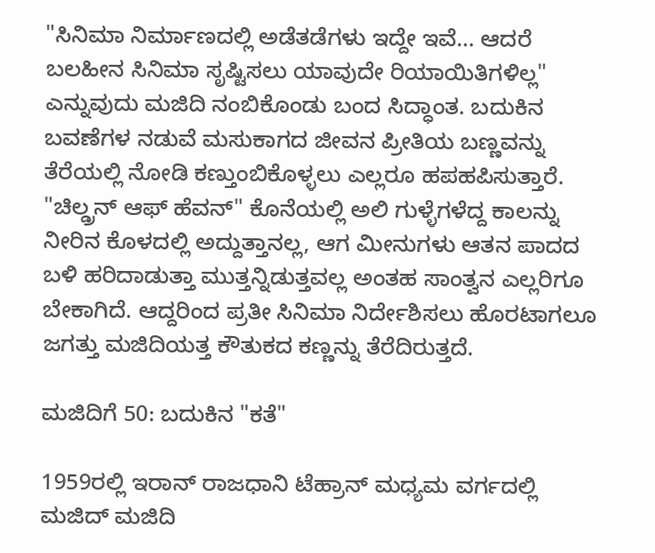"ಸಿನಿಮಾ ನಿರ್ಮಾಣದಲ್ಲಿ ಅಡೆತಡೆಗಳು ಇದ್ದೇ ಇವೆ... ಆದರೆ ಬಲಹೀನ ಸಿನಿಮಾ ಸೃಷ್ಟಿಸಲು ಯಾವುದೇ ರಿಯಾಯಿತಿಗಳಿಲ್ಲ" ಎನ್ನುವುದು ಮಜಿದಿ ನಂಬಿಕೊಂಡು ಬಂದ ಸಿದ್ಧಾಂತ. ಬದುಕಿನ ಬವಣೆಗಳ ನಡುವೆ ಮಸುಕಾಗದ ಜೀವನ ಪ್ರೀತಿಯ ಬಣ್ಣವನ್ನು ತೆರೆಯಲ್ಲಿ ನೋಡಿ ಕಣ್ತುಂಬಿಕೊಳ್ಳಲು ಎಲ್ಲರೂ ಹಪಹಪಿಸುತ್ತಾರೆ. "ಚಿಲ್ಡ್ರನ್ ಆಫ್ ಹೆವನ್" ಕೊನೆಯಲ್ಲಿ ಅಲಿ ಗುಳ್ಳೆಗಳೆದ್ದ ಕಾಲನ್ನು ನೀರಿನ ಕೊಳದಲ್ಲಿ ಅದ್ದುತ್ತಾನಲ್ಲ, ಆಗ ಮೀನುಗಳು ಆತನ ಪಾದದ ಬಳಿ ಹರಿದಾಡುತ್ತಾ ಮುತ್ತನ್ನಿಡುತ್ತವಲ್ಲ ಅಂತಹ ಸಾಂತ್ವನ ಎಲ್ಲರಿಗೂ ಬೇಕಾಗಿದೆ. ಆದ್ದರಿಂದ ಪ್ರತೀ ಸಿನಿಮಾ ನಿರ್ದೇಶಿಸಲು ಹೊರಟಾಗಲೂ ಜಗತ್ತು ಮಜಿದಿಯತ್ತ ಕೌತುಕದ ಕಣ್ಣನ್ನು ತೆರೆದಿರುತ್ತದೆ.

ಮಜಿದಿಗೆ 50: ಬದುಕಿನ "ಕತೆ"

1959ರಲ್ಲಿ ಇರಾನ್ ರಾಜಧಾನಿ ಟೆಹ್ರಾನ್ ಮಧ್ಯಮ ವರ್ಗದಲ್ಲಿ ಮಜಿದ್ ಮಜಿದಿ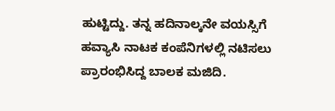ಹುಟ್ಟಿದ್ದು. ತನ್ನ ಹದಿನಾಲ್ಕನೇ ವಯಸ್ಸಿಗೆ ಹವ್ಯಾಸಿ ನಾಟಕ ಕಂಪೆನಿಗಳಲ್ಲಿ ನಟಿಸಲು ಪ್ರಾರಂಭಿಸಿದ್ದ ಬಾಲಕ ಮಜಿದಿ.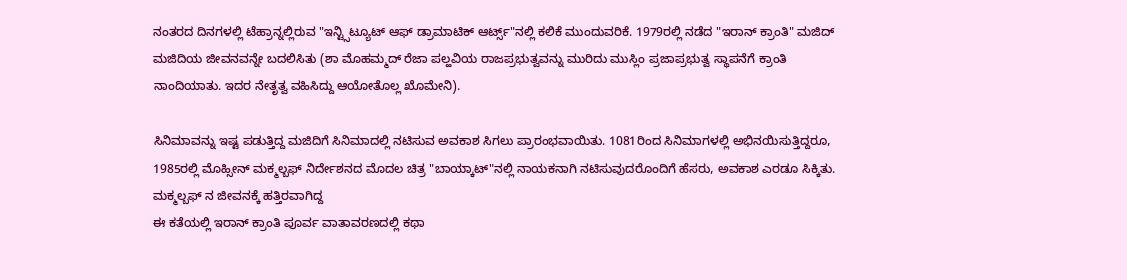ನಂತರದ ದಿನಗಳಲ್ಲಿ ಟೆಹ್ರಾನ್ನಲ್ಲಿರುವ "ಇನ್ಟ್ಸಿಟ್ಯೂಟ್ ಆಫ್ ಡ್ರಾಮಾಟಿಕ್ ಆರ್ಟ್ಸ್"ನಲ್ಲಿ ಕಲಿಕೆ ಮುಂದುವರಿಕೆ. 1979ರಲ್ಲಿ ನಡೆದ "ಇರಾನ್ ಕ್ರಾಂತಿ" ಮಜಿದ್ ಮಜಿದಿಯ ಜೀವನವನ್ನೇ ಬದಲಿಸಿತು (ಶಾ ಮೊಹಮ್ಮದ್ ರೆಜಾ ಪಲ್ಹವಿಯ ರಾಜಪ್ರಭುತ್ವವನ್ನು ಮುರಿದು ಮುಸ್ಲಿಂ ಪ್ರಜಾಪ್ರಭುತ್ವ ಸ್ಥಾಪನೆಗೆ ಕ್ರಾಂತಿ ನಾಂದಿಯಾತು. ಇದರ ನೇತೃತ್ವ ವಹಿಸಿದ್ದು ಆಯೋತೊಲ್ಲ ಖೊಮೇನಿ).

ಸಿನಿಮಾವನ್ನು ಇಷ್ಟ ಪಡುತ್ತಿದ್ದ ಮಜಿದಿಗೆ ಸಿನಿಮಾದಲ್ಲಿ ನಟಿಸುವ ಅವಕಾಶ ಸಿಗಲು ಪ್ರಾರಂಭವಾಯಿತು. 1081ರಿಂದ ಸಿನಿಮಾಗಳಲ್ಲಿ ಅಭಿನಯಿಸುತ್ತಿದ್ದರೂ, 1985ರಲ್ಲಿ ಮೊಹ್ಸೀನ್ ಮಕ್ಮಲ್ಬಫ್ ನಿರ್ದೇಶನದ ಮೊದಲ ಚಿತ್ರ "ಬಾಯ್ಕಾಟ್"ನಲ್ಲಿ ನಾಯಕನಾಗಿ ನಟಿಸುವುದರೊಂದಿಗೆ ಹೆಸರು, ಅವಕಾಶ ಎರಡೂ ಸಿಕ್ಕಿತು.  ಮಕ್ಮಲ್ಬಫ್ ನ ಜೀವನಕ್ಕೆ ಹತ್ತಿರವಾಗಿದ್ದ
ಈ ಕತೆಯಲ್ಲಿ ಇರಾನ್ ಕ್ರಾಂತಿ ಪೂರ್ವ ವಾತಾವರಣದಲ್ಲಿ ಕಥಾ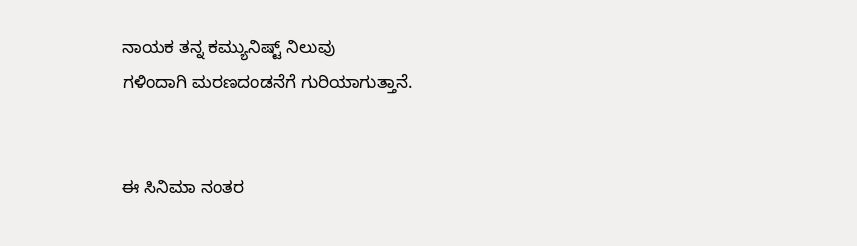ನಾಯಕ ತನ್ನ ಕಮ್ಯುನಿಷ್ಟ್ ನಿಲುವು
ಗಳಿಂದಾಗಿ ಮರಣದಂಡನೆಗೆ ಗುರಿಯಾಗುತ್ತಾನೆ.


ಈ ಸಿನಿಮಾ ನಂತರ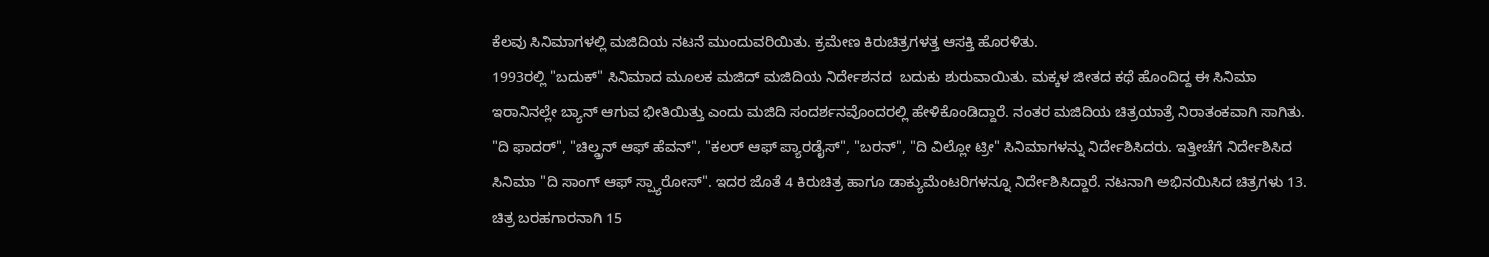ಕೆಲವು ಸಿನಿಮಾಗಳಲ್ಲಿ ಮಜಿದಿಯ ನಟನೆ ಮುಂದುವರಿಯಿತು. ಕ್ರಮೇಣ ಕಿರುಚಿತ್ರಗಳತ್ತ ಆಸಕ್ತಿ ಹೊರಳಿತು.
1993ರಲ್ಲಿ "ಬದುಕ್" ಸಿನಿಮಾದ ಮೂಲಕ ಮಜಿದ್ ಮಜಿದಿಯ ನಿರ್ದೇಶನದ  ಬದುಕು ಶುರುವಾಯಿತು. ಮಕ್ಕಳ ಜೀತದ ಕಥೆ ಹೊಂದಿದ್ದ ಈ ಸಿನಿಮಾ ಇರಾನಿನಲ್ಲೇ ಬ್ಯಾನ್ ಆಗುವ ಭೀತಿಯಿತ್ತು ಎಂದು ಮಜಿದಿ ಸಂದರ್ಶನವೊಂದರಲ್ಲಿ ಹೇಳಿಕೊಂಡಿದ್ದಾರೆ. ನಂತರ ಮಜಿದಿಯ ಚಿತ್ರಯಾತ್ರೆ ನಿರಾತಂಕವಾಗಿ ಸಾಗಿತು. "ದಿ ಫಾದರ್", "ಚಿಲ್ಡ್ರನ್ ಆಫ್ ಹೆವನ್", "ಕಲರ್ ಆಫ್ ಪ್ಯಾರಡೈಸ್", "ಬರನ್", "ದಿ ವಿಲ್ಲೋ ಟ್ರೀ" ಸಿನಿಮಾಗಳನ್ನು ನಿರ್ದೇಶಿಸಿದರು. ಇತ್ತೀಚೆಗೆ ನಿರ್ದೇಶಿಸಿದ ಸಿನಿಮಾ "ದಿ ಸಾಂಗ್ ಆಫ್ ಸ್ಪ್ಯಾರೋಸ್". ಇದರ ಜೊತೆ 4 ಕಿರುಚಿತ್ರ ಹಾಗೂ ಡಾಕ್ಯುಮೆಂಟರಿಗಳನ್ನೂ ನಿರ್ದೇಶಿಸಿದ್ದಾರೆ. ನಟನಾಗಿ ಅಭಿನಯಿಸಿದ ಚಿತ್ರಗಳು 13. ಚಿತ್ರ ಬರಹಗಾರನಾಗಿ 15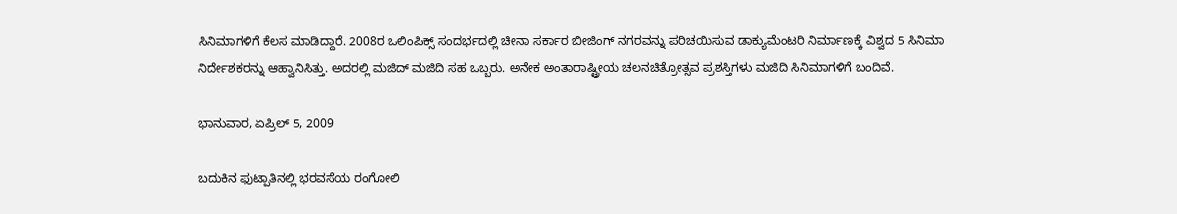ಸಿನಿಮಾಗಳಿಗೆ ಕೆಲಸ ಮಾಡಿದ್ದಾರೆ. 2008ರ ಒಲಿಂಪಿಕ್ಸ್ ಸಂದರ್ಭದಲ್ಲಿ ಚೀನಾ ಸರ್ಕಾರ ಬೀಜಿಂಗ್ ನಗರವನ್ನು ಪರಿಚಯಿಸುವ ಡಾಕ್ಯುಮೆಂಟರಿ ನಿರ್ಮಾಣಕ್ಕೆ ವಿಶ್ವದ 5 ಸಿನಿಮಾ ನಿರ್ದೇಶಕರನ್ನು ಆಹ್ವಾನಿಸಿತ್ತು. ಅದರಲ್ಲಿ ಮಜಿದ್ ಮಜಿದಿ ಸಹ ಒಬ್ಬರು. ಅನೇಕ ಅಂತಾರಾಷ್ಟ್ರೀಯ ಚಲನಚಿತ್ರೋತ್ಸವ ಪ್ರಶಸ್ತಿಗಳು ಮಜಿದಿ ಸಿನಿಮಾಗಳಿಗೆ ಬಂದಿವೆ.

ಭಾನುವಾರ, ಏಪ್ರಿಲ್ 5, 2009

ಬದುಕಿನ ಫುಟ್ಪಾತಿನಲ್ಲಿ ಭರವಸೆಯ ರಂಗೋಲಿ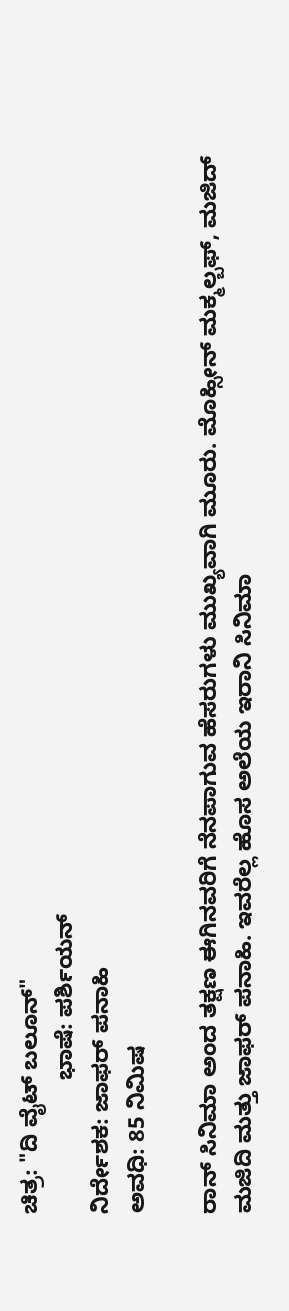ಚಿತ್ರ: "ದಿ ವೈಟ್ ಬಲೂನ್"
                     ಭಾಷೆ: ಪರ್ಶಿಯನ್
ನಿರ್ದೇಶಕ: ಜಾಫರ್ ಪನಾಹಿ
ಅವಧಿ: 85 ನಿಮಿಷ

ರಾನ್ ಸಿನಿಮಾ ಅಂದ ತಕ್ಷಣ ಈಗಿನವರಿಗೆ ನೆನಪಾಗುವ ಹೆಸರುಗಳು ಮುಖ್ಯವಾಗಿ ಮೂರು. ಮೊಹ್ಸೀನ್ ಮಕ್ಮಲ್ಬಫ್, ಮಜಿದ್ ಮಜಿದಿ ಮತ್ತು ಜಾಫರ್ ಪನಾಹಿ. ಇವರೆಲ್ಲ ಹೊಸ ಅಲೆಯ ಇರಾನಿ ಸಿನಿಮಾ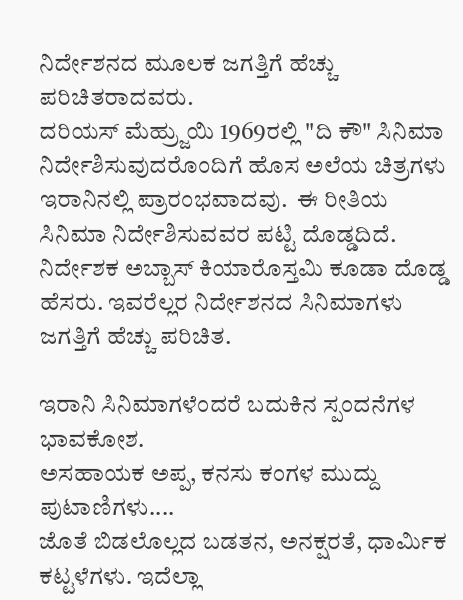ನಿರ್ದೇಶನದ ಮೂಲಕ ಜಗತ್ತಿಗೆ ಹೆಚ್ಚು ಪರಿಚಿತರಾದವರು.
ದರಿಯಸ್ ಮೆಹ್ರ್ಜುಯಿ 1969ರಲ್ಲಿ "ದಿ ಕೌ" ಸಿನಿಮಾ ನಿರ್ದೇಶಿಸುವುದರೊಂದಿಗೆ ಹೊಸ ಅಲೆಯ ಚಿತ್ರಗಳು ಇರಾನಿನಲ್ಲಿ ಪ್ರಾರಂಭವಾದವು.  ಈ ರೀತಿಯ ಸಿನಿಮಾ ನಿರ್ದೇಶಿಸುವವರ ಪಟ್ಟಿ ದೊಡ್ಡದಿದೆ. ನಿರ್ದೇಶಕ ಅಬ್ಬಾಸ್ ಕಿಯಾರೊಸ್ತಮಿ ಕೂಡಾ ದೊಡ್ಡ ಹೆಸರು. ಇವರೆಲ್ಲರ ನಿರ್ದೇಶನದ ಸಿನಿಮಾಗಳು ಜಗತ್ತಿಗೆ ಹೆಚ್ಚು ಪರಿಚಿತ.

ಇರಾನಿ ಸಿನಿಮಾಗಳೆಂದರೆ ಬದುಕಿನ ಸ್ಪಂದನೆಗಳ ಭಾವಕೋಶ.
ಅಸಹಾಯಕ ಅಪ್ಪ, ಕನಸು ಕಂಗಳ ಮುದ್ದು ಪುಟಾಣಿಗಳು....
ಜೊತೆ ಬಿಡಲೊಲ್ಲದ ಬಡತನ, ಅನಕ್ಷರತೆ, ಧಾರ್ಮಿಕ ಕಟ್ಟಳೆಗಳು. ಇದೆಲ್ಲಾ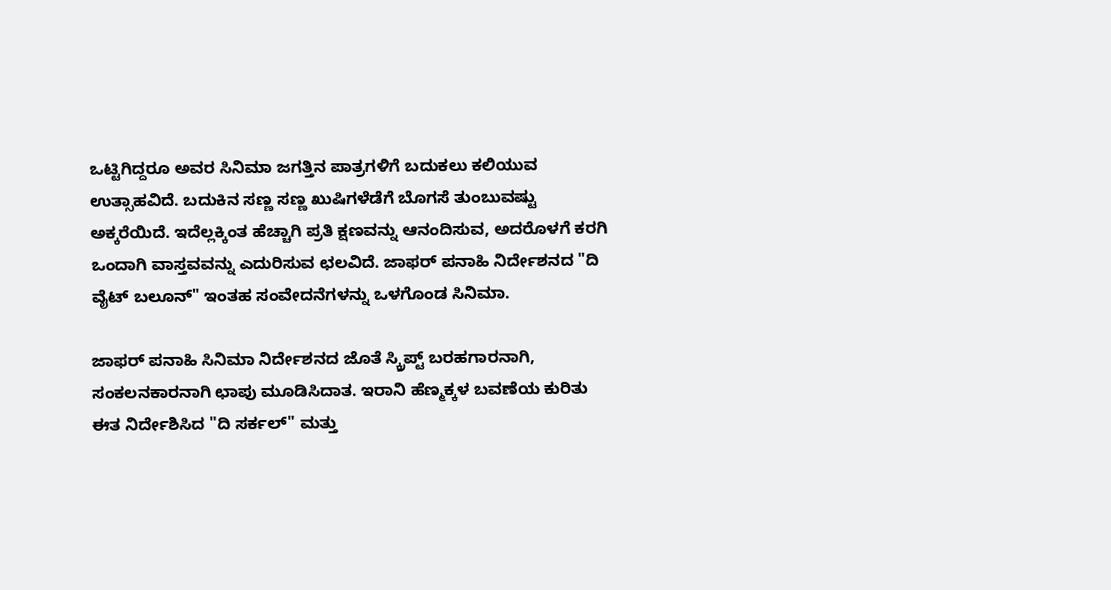ಒಟ್ಟಿಗಿದ್ದರೂ ಅವರ ಸಿನಿಮಾ ಜಗತ್ತಿನ ಪಾತ್ರಗಳಿಗೆ ಬದುಕಲು ಕಲಿಯುವ ಉತ್ಸಾಹವಿದೆ. ಬದುಕಿನ ಸಣ್ಣ ಸಣ್ಣ ಖುಷಿಗಳೆಡೆಗೆ ಬೊಗಸೆ ತುಂಬುವಷ್ಟು ಅಕ್ಕರೆಯಿದೆ. ಇದೆಲ್ಲಕ್ಕಿಂತ ಹೆಚ್ಚಾಗಿ ಪ್ರತಿ ಕ್ಷಣವನ್ನು ಆನಂದಿಸುವ, ಅದರೊಳಗೆ ಕರಗಿ ಒಂದಾಗಿ ವಾಸ್ತವವನ್ನು ಎದುರಿಸುವ ಛಲವಿದೆ. ಜಾಫರ್ ಪನಾಹಿ ನಿರ್ದೇಶನದ "ದಿ ವೈಟ್ ಬಲೂನ್" ಇಂತಹ ಸಂವೇದನೆಗಳನ್ನು ಒಳಗೊಂಡ ಸಿನಿಮಾ.

ಜಾಫರ್ ಪನಾಹಿ ಸಿನಿಮಾ ನಿರ್ದೇಶನದ ಜೊತೆ ಸ್ಕ್ರಿಪ್ಟ್ ಬರಹಗಾರನಾಗಿ, ಸಂಕಲನಕಾರನಾಗಿ ಛಾಪು ಮೂಡಿಸಿದಾತ. ಇರಾನಿ ಹೆಣ್ಮಕ್ಕಳ ಬವಣೆಯ ಕುರಿತು ಈತ ನಿರ್ದೇಶಿಸಿದ "ದಿ ಸರ್ಕಲ್" ಮತ್ತು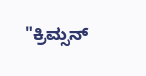"ಕ್ರಿಮ್ಸನ್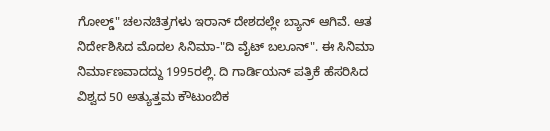ಗೋಲ್ಡ್" ಚಲನಚಿತ್ರಗಳು ಇರಾನ್ ದೇಶದಲ್ಲೇ ಬ್ಯಾನ್ ಆಗಿವೆ. ಆತ ನಿರ್ದೇಶಿಸಿದ ಮೊದಲ ಸಿನಿಮಾ-"ದಿ ವೈಟ್ ಬಲೂನ್". ಈ ಸಿನಿಮಾ ನಿರ್ಮಾಣವಾದದ್ದು 1995ರಲ್ಲಿ. ದಿ ಗಾರ್ಡಿಯನ್ ಪತ್ರಿಕೆ ಹೆಸರಿಸಿದ ವಿಶ್ವದ 50 ಅತ್ಯುತ್ತಮ ಕೌಟುಂಬಿಕ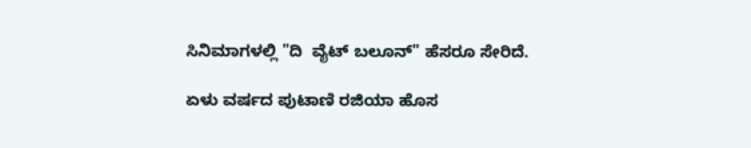ಸಿನಿಮಾಗಳಲ್ಲಿ "ದಿ  ವೈಟ್ ಬಲೂನ್" ಹೆಸರೂ ಸೇರಿದೆ.

ಏಳು ವರ್ಷದ ಪುಟಾಣಿ ರಜಿಯಾ ಹೊಸ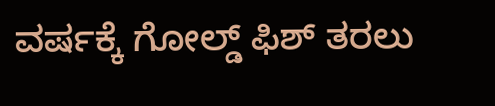ವರ್ಷಕ್ಕೆ ಗೋಲ್ಡ್ ಫಿಶ್ ತರಲು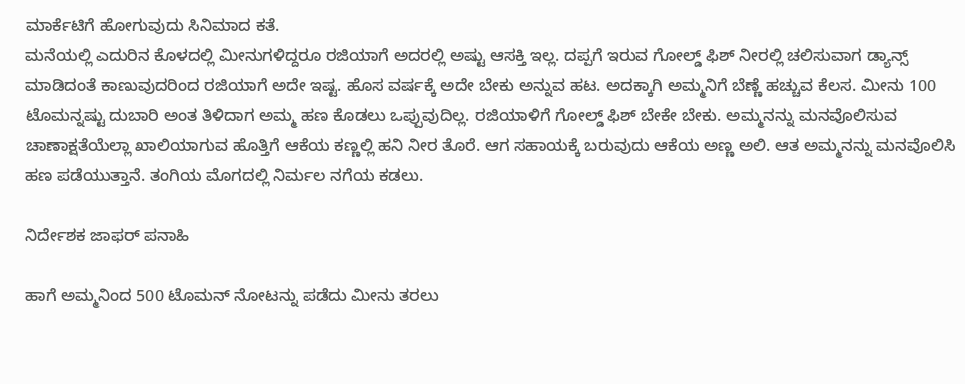ಮಾರ್ಕೆಟಿಗೆ ಹೋಗುವುದು ಸಿನಿಮಾದ ಕತೆ.
ಮನೆಯಲ್ಲಿ ಎದುರಿನ ಕೊಳದಲ್ಲಿ ಮೀನುಗಳಿದ್ದರೂ ರಜಿಯಾಗೆ ಅದರಲ್ಲಿ ಅಷ್ಟು ಆಸಕ್ತಿ ಇಲ್ಲ. ದಪ್ಪಗೆ ಇರುವ ಗೋಲ್ಡ್ ಫಿಶ್ ನೀರಲ್ಲಿ ಚಲಿಸುವಾಗ ಡ್ಯಾನ್ಸ್ ಮಾಡಿದಂತೆ ಕಾಣುವುದರಿಂದ ರಜಿಯಾಗೆ ಅದೇ ಇಷ್ಟ. ಹೊಸ ವರ್ಷಕ್ಕೆ ಅದೇ ಬೇಕು ಅನ್ನುವ ಹಟ. ಅದಕ್ಕಾಗಿ ಅಮ್ಮನಿಗೆ ಬೆಣ್ಣೆ ಹಚ್ಚುವ ಕೆಲಸ. ಮೀನು 100 ಟೊಮನ್ನಷ್ಟು ದುಬಾರಿ ಅಂತ ತಿಳಿದಾಗ ಅಮ್ಮ ಹಣ ಕೊಡಲು ಒಪ್ಪುವುದಿಲ್ಲ. ರಜಿಯಾಳಿಗೆ ಗೋಲ್ಡ್ ಫಿಶ್ ಬೇಕೇ ಬೇಕು. ಅಮ್ಮನನ್ನು ಮನವೊಲಿಸುವ ಚಾಣಾಕ್ಷತೆಯೆಲ್ಲಾ ಖಾಲಿಯಾಗುವ ಹೊತ್ತಿಗೆ ಆಕೆಯ ಕಣ್ಣಲ್ಲಿ ಹನಿ ನೀರ ತೊರೆ. ಆಗ ಸಹಾಯಕ್ಕೆ ಬರುವುದು ಆಕೆಯ ಅಣ್ಣ ಅಲಿ. ಆತ ಅಮ್ಮನನ್ನು ಮನವೊಲಿಸಿ ಹಣ ಪಡೆಯುತ್ತಾನೆ. ತಂಗಿಯ ಮೊಗದಲ್ಲಿ ನಿರ್ಮಲ ನಗೆಯ ಕಡಲು.

ನಿರ್ದೇಶಕ ಜಾಫರ್ ಪನಾಹಿ

ಹಾಗೆ ಅಮ್ಮನಿಂದ 500 ಟೊಮನ್ ನೋಟನ್ನು ಪಡೆದು ಮೀನು ತರಲು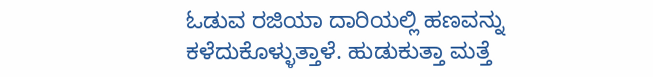ಓಡುವ ರಜಿಯಾ ದಾರಿಯಲ್ಲಿ ಹಣವನ್ನು ಕಳೆದುಕೊಳ್ಳುತ್ತಾಳೆ. ಹುಡುಕುತ್ತಾ ಮತ್ತೆ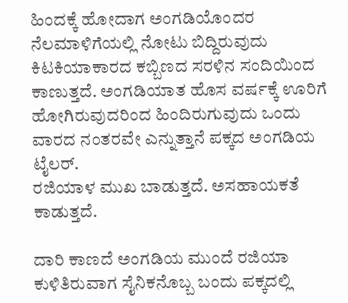ಹಿಂದಕ್ಕೆ ಹೋದಾಗ ಅಂಗಡಿಯೊಂದರ ನೆಲಮಾಳಿಗೆಯಲ್ಲಿ ನೋಟು ಬಿದ್ದಿರುವುದು ಕಿಟಕಿಯಾಕಾರದ ಕಬ್ಬಿಣದ ಸರಳಿನ ಸಂದಿಯಿಂದ ಕಾಣುತ್ತದೆ. ಅಂಗಡಿಯಾತ ಹೊಸ ವರ್ಷಕ್ಕೆ ಊರಿಗೆ ಹೋಗಿರುವುದರಿಂದ ಹಿಂದಿರುಗುವುದು ಒಂದು ವಾರದ ನಂತರವೇ ಎನ್ನುತ್ತಾನೆ ಪಕ್ಕದ ಅಂಗಡಿಯ ಟೈಲರ್.
ರಜಿಯಾಳ ಮುಖ ಬಾಡುತ್ತದೆ. ಅಸಹಾಯಕತೆ ಕಾಡುತ್ತದೆ.

ದಾರಿ ಕಾಣದೆ ಅಂಗಡಿಯ ಮುಂದೆ ರಜಿಯಾ ಕುಳಿತಿರುವಾಗ ಸೈನಿಕನೊಬ್ಬ ಬಂದು ಪಕ್ಕದಲ್ಲಿ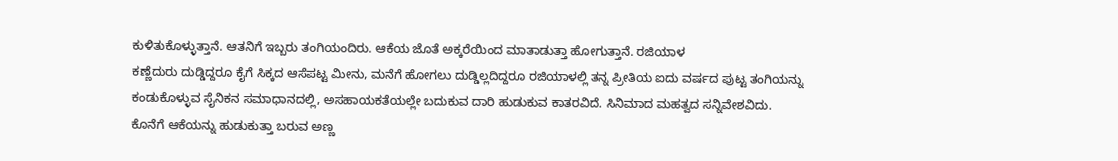ಕುಳಿತುಕೊಳ್ಳುತ್ತಾನೆ. ಆತನಿಗೆ ಇಬ್ಬರು ತಂಗಿಯಂದಿರು. ಆಕೆಯ ಜೊತೆ ಅಕ್ಕರೆಯಿಂದ ಮಾತಾಡುತ್ತಾ ಹೋಗುತ್ತಾನೆ. ರಜಿಯಾಳ
ಕಣ್ಣೆದುರು ದುಡ್ಡಿದ್ದರೂ ಕೈಗೆ ಸಿಕ್ಕದ ಆಸೆಪಟ್ಟ ಮೀನು, ಮನೆಗೆ ಹೋಗಲು ದುಡ್ಡಿಲ್ಲದಿದ್ದರೂ ರಜಿಯಾಳಲ್ಲಿ ತನ್ನ ಪ್ರೀತಿಯ ಐದು ವರ್ಷದ ಪುಟ್ಟ ತಂಗಿಯನ್ನು ಕಂಡುಕೊಳ್ಳುವ ಸೈನಿಕನ ಸಮಾಧಾನದಲ್ಲಿ, ಅಸಹಾಯಕತೆಯಲ್ಲೇ ಬದುಕುವ ದಾರಿ ಹುಡುಕುವ ಕಾತರವಿದೆ. ಸಿನಿಮಾದ ಮಹತ್ವದ ಸನ್ನಿವೇಶವಿದು.
ಕೊನೆಗೆ ಆಕೆಯನ್ನು ಹುಡುಕುತ್ತಾ ಬರುವ ಅಣ್ಣ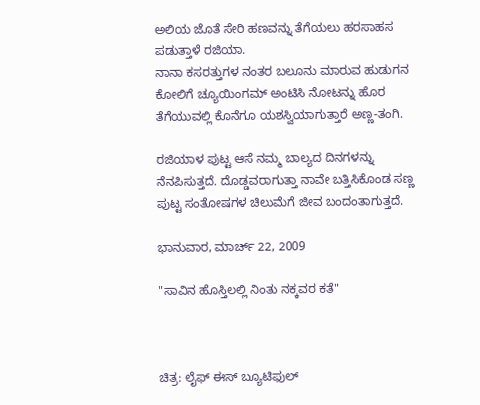ಅಲಿಯ ಜೊತೆ ಸೇರಿ ಹಣವನ್ನು ತೆಗೆಯಲು ಹರಸಾಹಸ ಪಡುತ್ತಾಳೆ ರಜಿಯಾ.
ನಾನಾ ಕಸರತ್ತುಗಳ ನಂತರ ಬಲೂನು ಮಾರುವ ಹುಡುಗನ ಕೋಲಿಗೆ ಚ್ಯೂಯಿಂಗಮ್ ಅಂಟಿಸಿ ನೋಟನ್ನು ಹೊರ ತೆಗೆಯುವಲ್ಲಿ ಕೊನೆಗೂ ಯಶಸ್ವಿಯಾಗುತ್ತಾರೆ ಅಣ್ಣ-ತಂಗಿ.

ರಜಿಯಾಳ ಪುಟ್ಟ ಆಸೆ ನಮ್ಮ ಬಾಲ್ಯದ ದಿನಗಳನ್ನು ನೆನಪಿಸುತ್ತದೆ. ದೊಡ್ಡವರಾಗುತ್ತಾ ನಾವೇ ಬತ್ತಿಸಿಕೊಂಡ ಸಣ್ಣ ಪುಟ್ಟ ಸಂತೋಷಗಳ ಚಿಲುಮೆಗೆ ಜೀವ ಬಂದಂತಾಗುತ್ತದೆ.

ಭಾನುವಾರ, ಮಾರ್ಚ್ 22, 2009

"ಸಾವಿನ ಹೊಸ್ತಿಲಲ್ಲಿ ನಿಂತು ನಕ್ಕವರ ಕತೆ"



ಚಿತ್ರ: ಲೈಫ್ ಈಸ್ ಬ್ಯೂಟಿಫುಲ್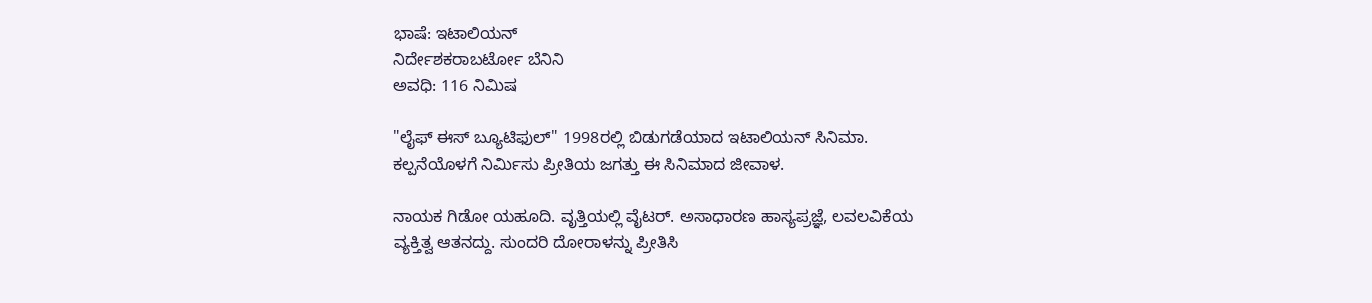ಭಾಷೆ: ಇಟಾಲಿಯನ್
ನಿರ್ದೇಶಕರಾಬರ್ಟೋ ಬೆನಿನಿ
ಅವಧಿ: 116 ನಿಮಿಷ

"ಲೈಫ್ ಈಸ್ ಬ್ಯೂಟಿಫುಲ್" 1998ರಲ್ಲಿ ಬಿಡುಗಡೆಯಾದ ಇಟಾಲಿಯನ್ ಸಿನಿಮಾ. ಕಲ್ಪನೆಯೊಳಗೆ ನಿರ್ಮಿಸು ಪ್ರೀತಿಯ ಜಗತ್ತು ಈ ಸಿನಿಮಾದ ಜೀವಾಳ.

ನಾಯಕ ಗಿಡೋ ಯಹೂದಿ. ವೃತ್ತಿಯಲ್ಲಿ ವೈಟರ್. ಅಸಾಧಾರಣ ಹಾಸ್ಯಪ್ರಜ್ಞೆ, ಲವಲವಿಕೆಯ ವ್ಯಕ್ತಿತ್ವ ಆತನದ್ದು. ಸುಂದರಿ ದೋರಾಳನ್ನು ಪ್ರೀತಿಸಿ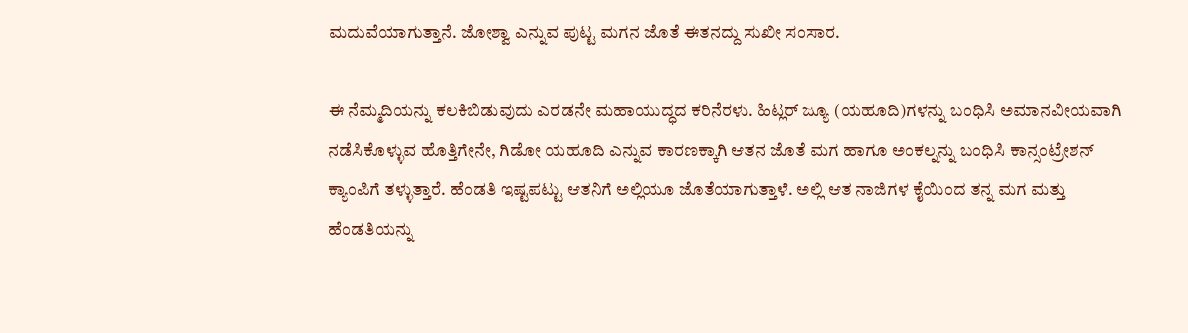ಮದುವೆಯಾಗುತ್ತಾನೆ. ಜೋಶ್ವಾ ಎನ್ನುವ ಪುಟ್ಟ ಮಗನ ಜೊತೆ ಈತನದ್ದು ಸುಖೀ ಸಂಸಾರ.

ಈ ನೆಮ್ಮದಿಯನ್ನು ಕಲಕಿಬಿಡುವುದು ಎರಡನೇ ಮಹಾಯುದ್ಧದ ಕರಿನೆರಳು. ಹಿಟ್ಲರ್ ಜ್ಯೂ (ಯಹೂದಿ)ಗಳನ್ನು ಬಂಧಿಸಿ ಅಮಾನವೀಯವಾಗಿ ನಡೆಸಿಕೊಳ್ಳುವ ಹೊತ್ತಿಗೇನೇ, ಗಿಡೋ ಯಹೂದಿ ಎನ್ನುವ ಕಾರಣಕ್ಕಾಗಿ ಆತನ ಜೊತೆ ಮಗ ಹಾಗೂ ಅಂಕಲ್ನನ್ನು ಬಂಧಿಸಿ ಕಾನ್ಸಂಟ್ರೇಶನ್ ಕ್ಯಾಂಪಿಗೆ ತಳ್ಳುತ್ತಾರೆ. ಹೆಂಡತಿ ಇಷ್ಟಪಟ್ಟು ಆತನಿಗೆ ಅಲ್ಲಿಯೂ ಜೊತೆಯಾಗುತ್ತಾಳೆ. ಅಲ್ಲಿ ಆತ ನಾಜಿಗಳ ಕೈಯಿಂದ ತನ್ನ ಮಗ ಮತ್ತು ಹೆಂಡತಿಯನ್ನು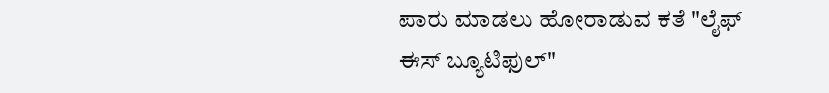ಪಾರು ಮಾಡಲು ಹೋರಾಡುವ ಕತೆ "ಲೈಫ್ ಈಸ್ ಬ್ಯೂಟಿಫುಲ್"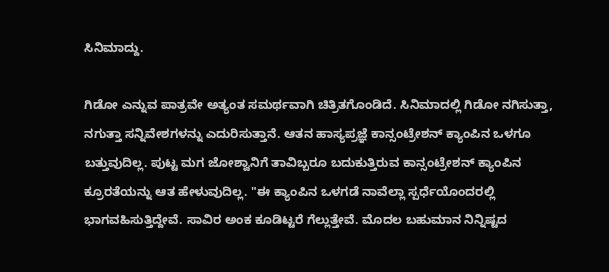ಸಿನಿಮಾದ್ದು.

ಗಿಡೋ ಎನ್ನುವ ಪಾತ್ರವೇ ಅತ್ಯಂತ ಸಮರ್ಥವಾಗಿ ಚಿತ್ರಿತಗೊಂಡಿದೆ. ಸಿನಿಮಾದಲ್ಲಿ ಗಿಡೋ ನಗಿಸುತ್ತಾ, ನಗುತ್ತಾ ಸನ್ನಿವೇಶಗಳನ್ನು ಎದುರಿಸುತ್ತಾನೆ. ಆತನ ಹಾಸ್ಯಪ್ರಜ್ಞೆ ಕಾನ್ಸಂಟ್ರೇಶನ್ ಕ್ಯಾಂಪಿನ ಒಳಗೂ ಬತ್ತುವುದಿಲ್ಲ. ಪುಟ್ಟ ಮಗ ಜೋಶ್ವಾನಿಗೆ ತಾವಿಬ್ಬರೂ ಬದುಕುತ್ತಿರುವ ಕಾನ್ಸಂಟ್ರೇಶನ್ ಕ್ಯಾಂಪಿನ ಕ್ರೂರತೆಯನ್ನು ಆತ ಹೇಳುವುದಿಲ್ಲ. "ಈ ಕ್ಯಾಂಪಿನ ಒಳಗಡೆ ನಾವೆಲ್ಲಾ ಸ್ಪರ್ಧೆಯೊಂದರಲ್ಲಿ ಭಾಗವಹಿಸುತ್ತಿದ್ದೇವೆ. ಸಾವಿರ ಅಂಕ ಕೂಡಿಟ್ಟರೆ ಗೆಲ್ಲುತ್ತೇವೆ. ಮೊದಲ ಬಹುಮಾನ ನಿನ್ನಿಷ್ಟದ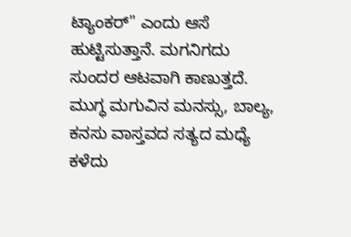ಟ್ಯಾಂಕರ್" ಎಂದು ಆಸೆ ಹುಟ್ಟಿಸುತ್ತಾನೆ. ಮಗನಿಗದು ಸುಂದರ ಆಟವಾಗಿ ಕಾಣುತ್ತದೆ. ಮುಗ್ಧ ಮಗುವಿನ ಮನಸ್ಸು, ಬಾಲ್ಯ, ಕನಸು ವಾಸ್ತವದ ಸತ್ಯದ ಮಧ್ಯೆ ಕಳೆದು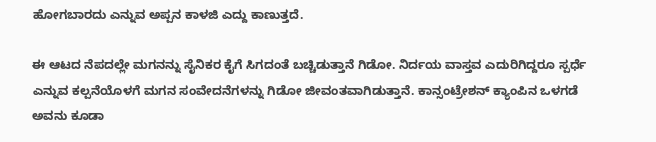ಹೋಗಬಾರದು ಎನ್ನುವ ಅಪ್ಪನ ಕಾಳಜಿ ಎದ್ದು ಕಾಣುತ್ತದೆ.

ಈ ಆಟದ ನೆಪದಲ್ಲೇ ಮಗನನ್ನು ಸೈನಿಕರ ಕೈಗೆ ಸಿಗದಂತೆ ಬಚ್ಚಿಡುತ್ತಾನೆ ಗಿಡೋ. ನಿರ್ದಯ ವಾಸ್ತವ ಎದುರಿಗಿದ್ದರೂ ಸ್ಪರ್ಧೆ ಎನ್ನುವ ಕಲ್ಪನೆಯೊಳಗೆ ಮಗನ ಸಂವೇದನೆಗಳನ್ನು ಗಿಡೋ ಜೀವಂತವಾಗಿಡುತ್ತಾನೆ. ಕಾನ್ಸಂಟ್ರೇಶನ್ ಕ್ಯಾಂಪಿನ ಒಳಗಡೆ ಅವನು ಕೂಡಾ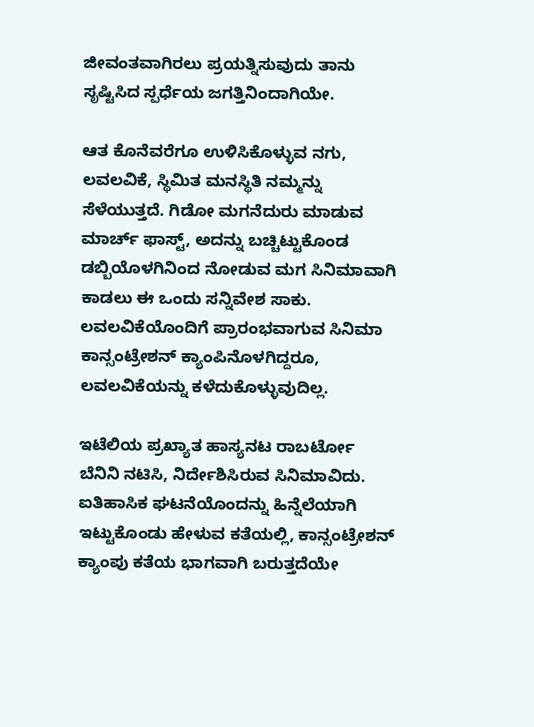ಜೀವಂತವಾಗಿರಲು ಪ್ರಯತ್ನಿಸುವುದು ತಾನು ಸೃಷ್ಟಿಸಿದ ಸ್ಪರ್ಧೆಯ ಜಗತ್ತಿನಿಂದಾಗಿಯೇ.

ಆತ ಕೊನೆವರೆಗೂ ಉಳಿಸಿಕೊಳ್ಳುವ ನಗು, ಲವಲವಿಕೆ, ಸ್ಥಿಮಿತ ಮನಸ್ಥಿತಿ ನಮ್ಮನ್ನು ಸೆಳೆಯುತ್ತದೆ. ಗಿಡೋ ಮಗನೆದುರು ಮಾಡುವ ಮಾರ್ಚ್ ಫಾಸ್ಟ್, ಅದನ್ನು ಬಚ್ಚಿಟ್ಟುಕೊಂಡ ಡಬ್ಬಿಯೊಳಗಿನಿಂದ ನೋಡುವ ಮಗ ಸಿನಿಮಾವಾಗಿ ಕಾಡಲು ಈ ಒಂದು ಸನ್ನಿವೇಶ ಸಾಕು. ಲವಲವಿಕೆಯೊಂದಿಗೆ ಪ್ರಾರಂಭವಾಗುವ ಸಿನಿಮಾ ಕಾನ್ಸಂಟ್ರೇಶನ್ ಕ್ಯಾಂಪಿನೊಳಗಿದ್ದರೂ, ಲವಲವಿಕೆಯನ್ನು ಕಳೆದುಕೊಳ್ಳುವುದಿಲ್ಲ.

ಇಟೆಲಿಯ ಪ್ರಖ್ಯಾತ ಹಾಸ್ಯನಟ ರಾಬರ್ಟೋ  ಬೆನಿನಿ ನಟಿಸಿ, ನಿರ್ದೇಶಿಸಿರುವ ಸಿನಿಮಾವಿದು. ಐತಿಹಾಸಿಕ ಘಟನೆಯೊಂದನ್ನು ಹಿನ್ನೆಲೆಯಾಗಿ ಇಟ್ಟುಕೊಂಡು ಹೇಳುವ ಕತೆಯಲ್ಲಿ, ಕಾನ್ಸಂಟ್ರೇಶನ್ ಕ್ಯಾಂಪು ಕತೆಯ ಭಾಗವಾಗಿ ಬರುತ್ತದೆಯೇ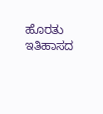ಹೊರತು ಇತಿಹಾಸದ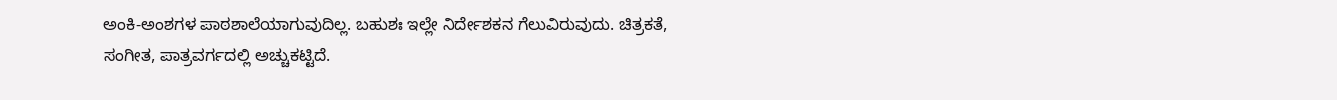ಅಂಕಿ-ಅಂಶಗಳ ಪಾಠಶಾಲೆಯಾಗುವುದಿಲ್ಲ. ಬಹುಶಃ ಇಲ್ಲೇ ನಿರ್ದೇಶಕನ ಗೆಲುವಿರುವುದು. ಚಿತ್ರಕತೆ, ಸಂಗೀತ, ಪಾತ್ರವರ್ಗದಲ್ಲಿ ಅಚ್ಚುಕಟ್ಟಿದೆ.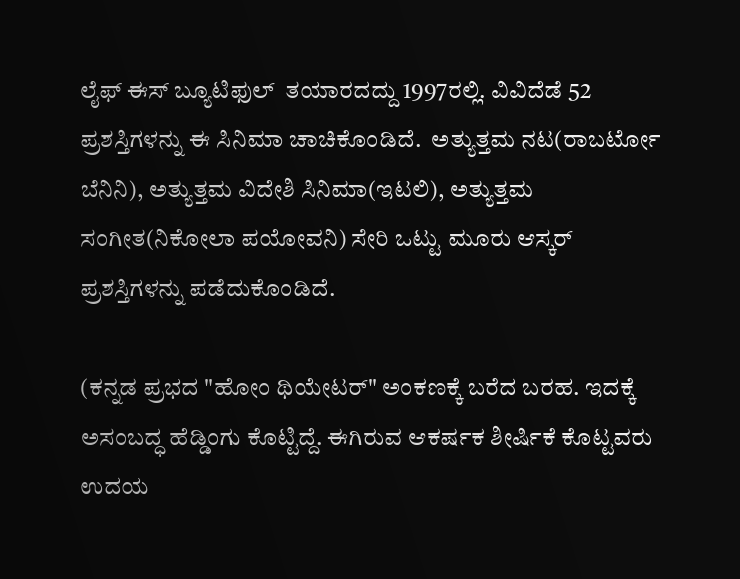ಲೈಫ್ ಈಸ್ ಬ್ಯೂಟಿಫುಲ್  ತಯಾರದದ್ದು 1997ರಲ್ಲಿ. ವಿವಿದೆಡೆ 52 ಪ್ರಶಸ್ತಿಗಳನ್ನು ಈ ಸಿನಿಮಾ ಚಾಚಿಕೊಂಡಿದೆ.  ಅತ್ಯುತ್ತಮ ನಟ(ರಾಬರ್ಟೋ  ಬೆನಿನಿ), ಅತ್ಯುತ್ತಮ ವಿದೇಶಿ ಸಿನಿಮಾ(ಇಟಲಿ), ಅತ್ಯುತ್ತಮ ಸಂಗೀತ(ನಿಕೋಲಾ ಪಯೋವನಿ) ಸೇರಿ ಒಟ್ಟು ಮೂರು ಆಸ್ಕರ್ ಪ್ರಶಸ್ತಿಗಳನ್ನು ಪಡೆದುಕೊಂಡಿದೆ.

(ಕನ್ನಡ ಪ್ರಭದ "ಹೋಂ ಥಿಯೇಟರ್" ಅಂಕಣಕ್ಕೆ ಬರೆದ ಬರಹ. ಇದಕ್ಕೆ ಅಸಂಬದ್ಧ ಹೆಡ್ಡಿಂಗು ಕೊಟ್ಟಿದ್ದೆ. ಈಗಿರುವ ಆಕರ್ಷಕ ಶೀರ್ಷಿಕೆ ಕೊಟ್ಟವರು ಉದಯ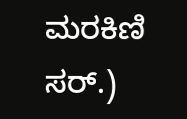ಮರಕಿಣಿ ಸರ್.)